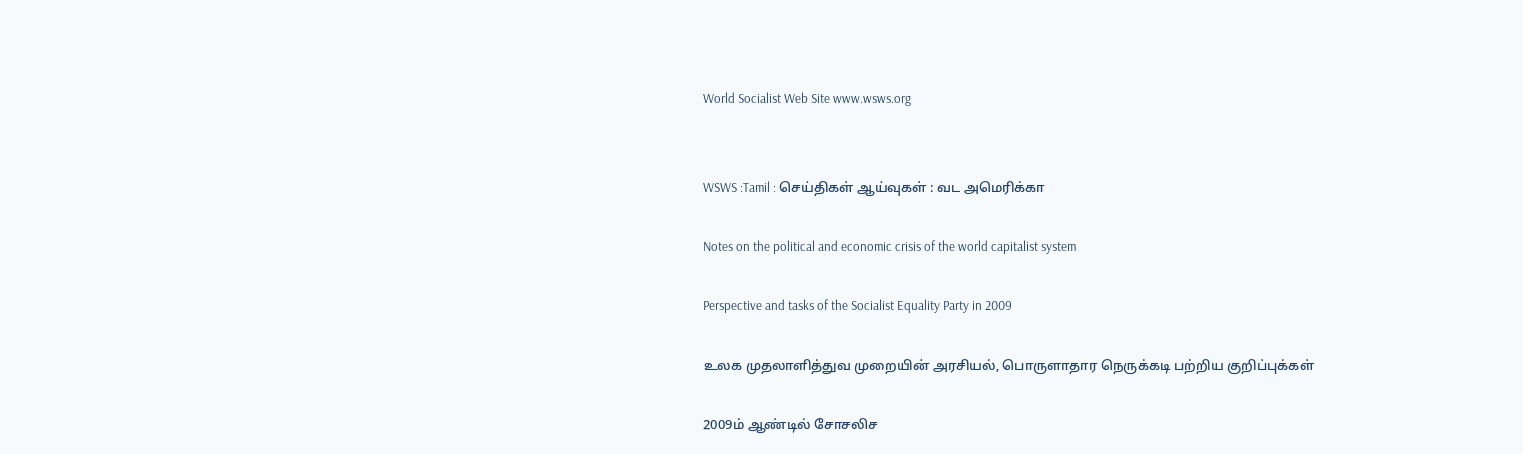World Socialist Web Site www.wsws.org


WSWS :Tamil : செய்திகள் ஆய்வுகள் : வட அமெரிக்கா

Notes on the political and economic crisis of the world capitalist system

Perspective and tasks of the Socialist Equality Party in 2009

உலக முதலாளித்துவ முறையின் அரசியல், பொருளாதார நெருக்கடி பற்றிய குறிப்புக்கள்

2009ம் ஆண்டில் சோசலிச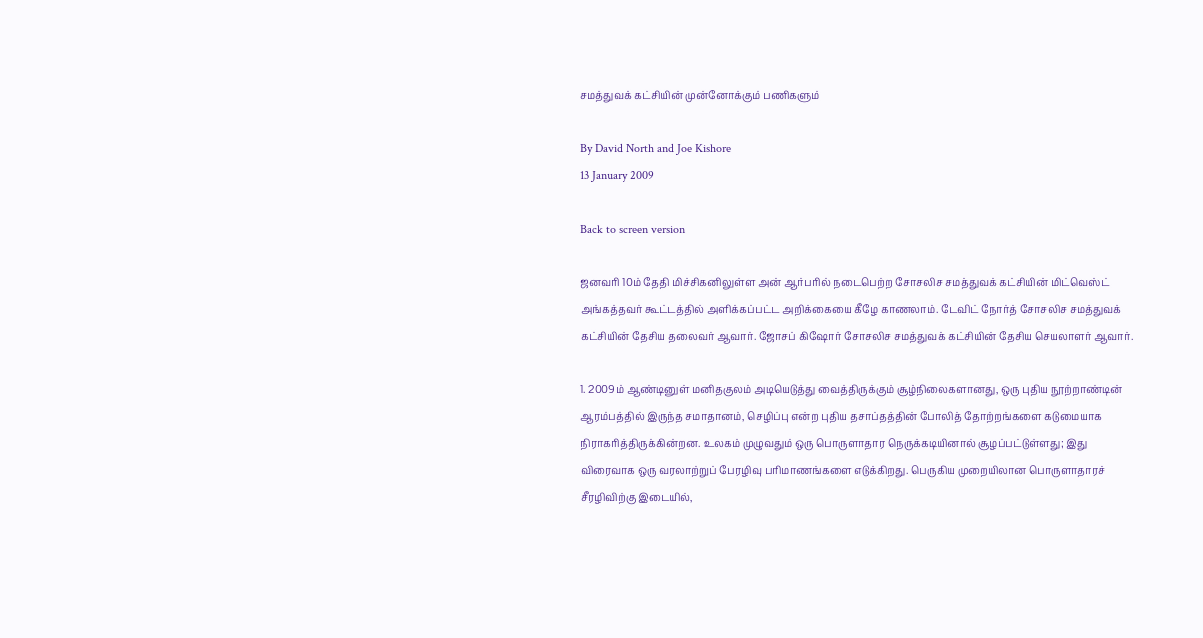சமத்துவக் கட்சியின் முன்னோக்கும் பணிகளும்

By David North and Joe Kishore
13 January 2009

Back to screen version

ஜனவரி 10ம் தேதி மிச்சிகனிலுள்ள அன் ஆர்பரில் நடைபெற்ற சோசலிச சமத்துவக் கட்சியின் மிட்வெஸ்ட் அங்கத்தவர் கூட்டத்தில் அளிக்கப்பட்ட அறிக்கையை கீழே காணலாம். டேவிட் நோர்த் சோசலிச சமத்துவக் கட்சியின் தேசிய தலைவர் ஆவார். ஜோசப் கிஷோர் சோசலிச சமத்துவக் கட்சியின் தேசிய செயலாளர் ஆவார்.

1. 2009ம் ஆண்டினுள் மனிதகுலம் அடியெடுத்து வைத்திருக்கும் சூழ்நிலைகளானது, ஒரு புதிய நூற்றாண்டின் ஆரம்பத்தில் இருந்த சமாதானம், செழிப்பு என்ற புதிய தசாப்தத்தின் போலித் தோற்றங்களை கடுமையாக நிராகரித்திருக்கின்றன. உலகம் முழுவதும் ஒரு பொருளாதார நெருக்கடியினால் சூழப்பட்டுள்ளது; இது விரைவாக ஒரு வரலாற்றுப் பேரழிவு பரிமாணங்களை எடுக்கிறது. பெருகிய முறையிலான பொருளாதாரச் சீரழிவிற்கு இடையில்,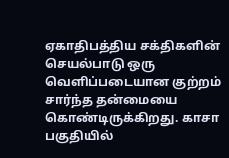ஏகாதிபத்திய சக்திகளின் செயல்பாடு ஒரு வெளிப்படையான குற்றம் சார்ந்த தன்மையை கொண்டிருக்கிறது. காசா பகுதியில்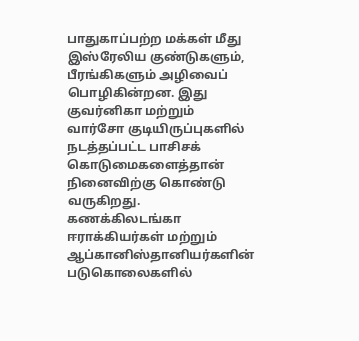பாதுகாப்பற்ற மக்கள் மீது இஸ்ரேலிய குண்டுகளும், பீரங்கிகளும் அழிவைப் பொழிகின்றன. இது குவர்னிகா மற்றும் வார்சோ குடியிருப்புகளில் நடத்தப்பட்ட பாசிசக் கொடுமைகளைத்தான் நினைவிற்கு கொண்டு வருகிறது. கணக்கிலடங்கா ஈராக்கியர்கள் மற்றும் ஆப்கானிஸ்தானியர்களின் படுகொலைகளில்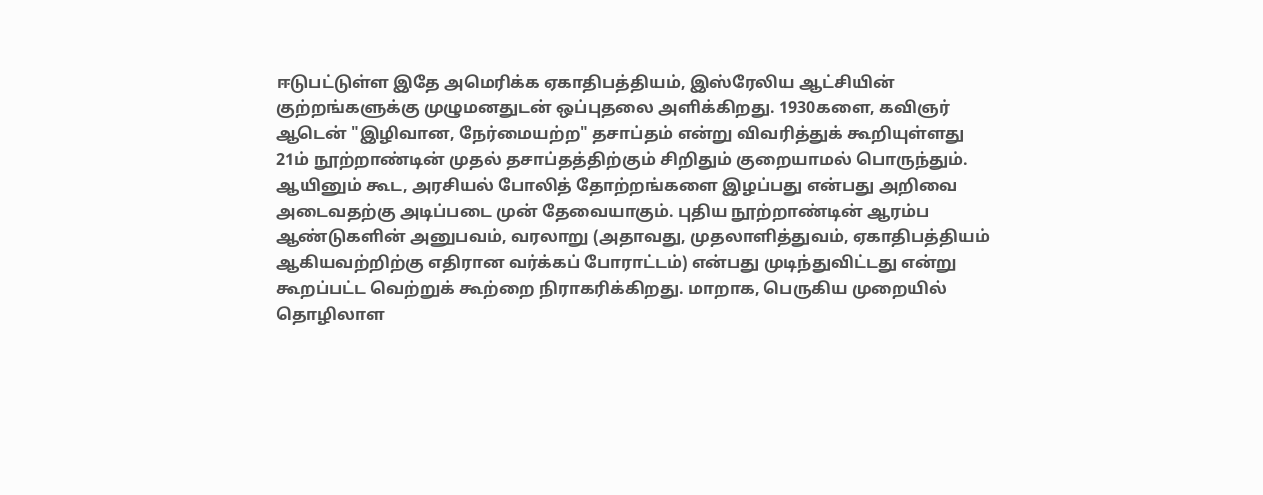ஈடுபட்டுள்ள இதே அமெரிக்க ஏகாதிபத்தியம், இஸ்ரேலிய ஆட்சியின் குற்றங்களுக்கு முழுமனதுடன் ஒப்புதலை அளிக்கிறது. 1930களை, கவிஞர் ஆடென் "இழிவான, நேர்மையற்ற" தசாப்தம் என்று விவரித்துக் கூறியுள்ளது 21ம் நூற்றாண்டின் முதல் தசாப்தத்திற்கும் சிறிதும் குறையாமல் பொருந்தும். ஆயினும் கூட, அரசியல் போலித் தோற்றங்களை இழப்பது என்பது அறிவை அடைவதற்கு அடிப்படை முன் தேவையாகும். புதிய நூற்றாண்டின் ஆரம்ப ஆண்டுகளின் அனுபவம், வரலாறு (அதாவது, முதலாளித்துவம், ஏகாதிபத்தியம் ஆகியவற்றிற்கு எதிரான வர்க்கப் போராட்டம்) என்பது முடிந்துவிட்டது என்று கூறப்பட்ட வெற்றுக் கூற்றை நிராகரிக்கிறது. மாறாக, பெருகிய முறையில் தொழிலாள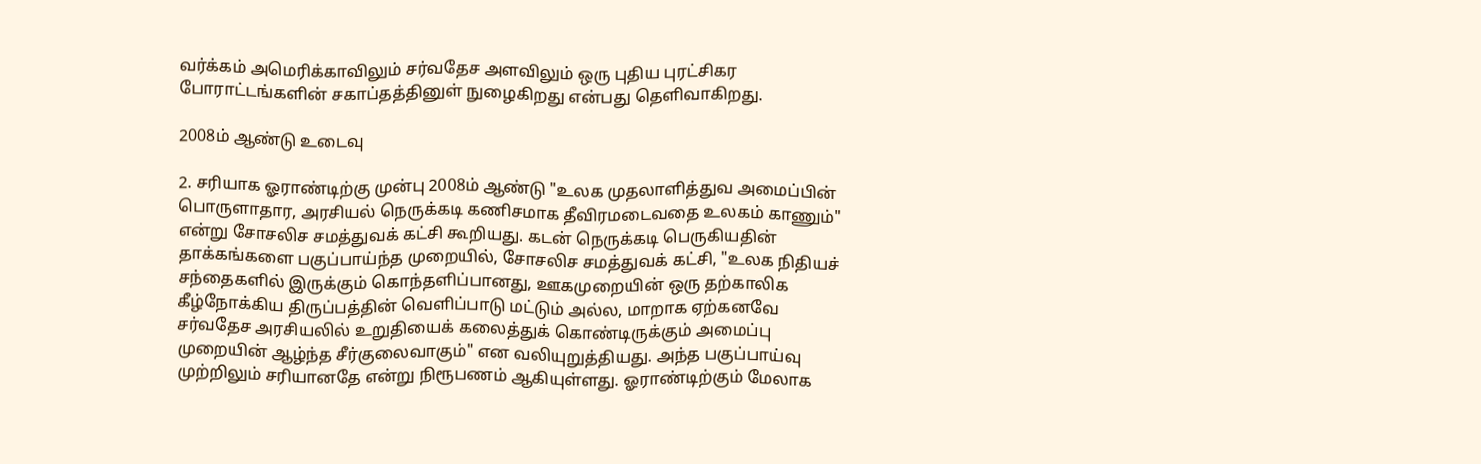வர்க்கம் அமெரிக்காவிலும் சர்வதேச அளவிலும் ஒரு புதிய புரட்சிகர போராட்டங்களின் சகாப்தத்தினுள் நுழைகிறது என்பது தெளிவாகிறது.

2008ம் ஆண்டு உடைவு

2. சரியாக ஓராண்டிற்கு முன்பு 2008ம் ஆண்டு "உலக முதலாளித்துவ அமைப்பின் பொருளாதார, அரசியல் நெருக்கடி கணிசமாக தீவிரமடைவதை உலகம் காணும்" என்று சோசலிச சமத்துவக் கட்சி கூறியது. கடன் நெருக்கடி பெருகியதின் தாக்கங்களை பகுப்பாய்ந்த முறையில், சோசலிச சமத்துவக் கட்சி, "உலக நிதியச் சந்தைகளில் இருக்கும் கொந்தளிப்பானது, ஊகமுறையின் ஒரு தற்காலிக கீழ்நோக்கிய திருப்பத்தின் வெளிப்பாடு மட்டும் அல்ல, மாறாக ஏற்கனவே சர்வதேச அரசியலில் உறுதியைக் கலைத்துக் கொண்டிருக்கும் அமைப்பு முறையின் ஆழ்ந்த சீர்குலைவாகும்" என வலியுறுத்தியது. அந்த பகுப்பாய்வு முற்றிலும் சரியானதே என்று நிரூபணம் ஆகியுள்ளது. ஓராண்டிற்கும் மேலாக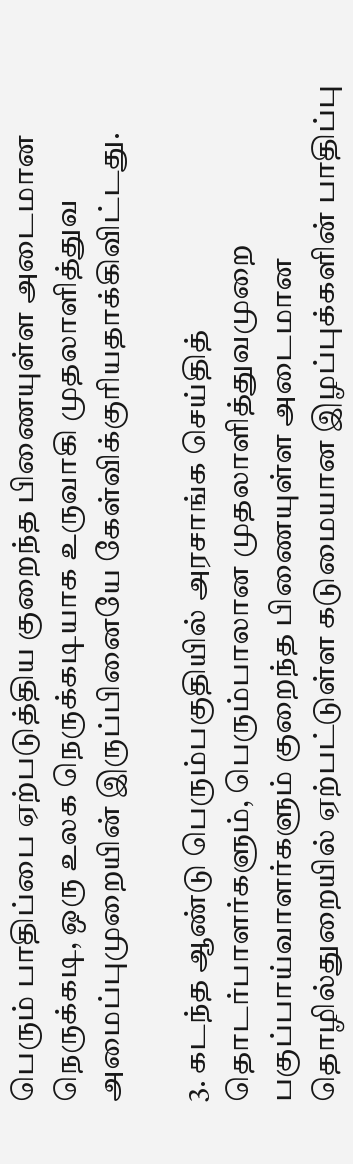பெரும் பாதிப்பை ஏற்படுத்திய குறைந்த பிணையுள்ள அடைமான நெருக்கடி, ஒரு உலக நெருக்கடியாக உருவாகி முதலாளித்துவ அமைப்புமுறையின் இருப்பினையே கேள்விக்குரியதாக்கிவிட்டது.

3. கடந்த ஆண்டு பெரும்பகுதியில் அரசாங்க செய்தித் தொடர்பாளர்களும், பெரும்பாலான முதலாளித்துவமுறை பகுப்பாய்வாளர்களும் குறைந்த பிணையுள்ள அடைமான தொழில்துறையில் ஏற்பட்டுள்ள கடுமையான இழப்புக்களின் பாதிப்பு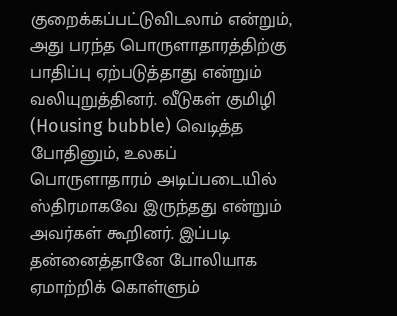குறைக்கப்பட்டுவிடலாம் என்றும், அது பரந்த பொருளாதாரத்திற்கு பாதிப்பு ஏற்படுத்தாது என்றும் வலியுறுத்தினர். வீடுகள் குமிழி (Housing bubble) வெடித்த போதினும், உலகப் பொருளாதாரம் அடிப்படையில் ஸ்திரமாகவே இருந்தது என்றும் அவர்கள் கூறினர். இப்படி தன்னைத்தானே போலியாக ஏமாற்றிக் கொள்ளும்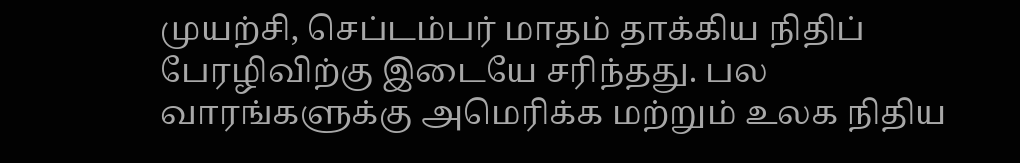முயற்சி, செப்டம்பர் மாதம் தாக்கிய நிதிப் பேரழிவிற்கு இடையே சரிந்தது. பல வாரங்களுக்கு அமெரிக்க மற்றும் உலக நிதிய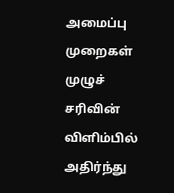அமைப்பு முறைகள் முழுச் சரிவின் விளிம்பில் அதிர்ந்து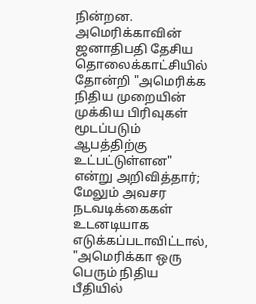நின்றன. அமெரிக்காவின் ஜனாதிபதி தேசிய தொலைக்காட்சியில் தோன்றி "அமெரிக்க நிதிய முறையின் முக்கிய பிரிவுகள் மூடப்படும் ஆபத்திற்கு உட்பட்டுள்ளன" என்று அறிவித்தார்; மேலும் அவசர நடவடிக்கைகள் உடனடியாக எடுக்கப்படாவிட்டால், "அமெரிக்கா ஒரு பெரும் நிதிய பீதியில்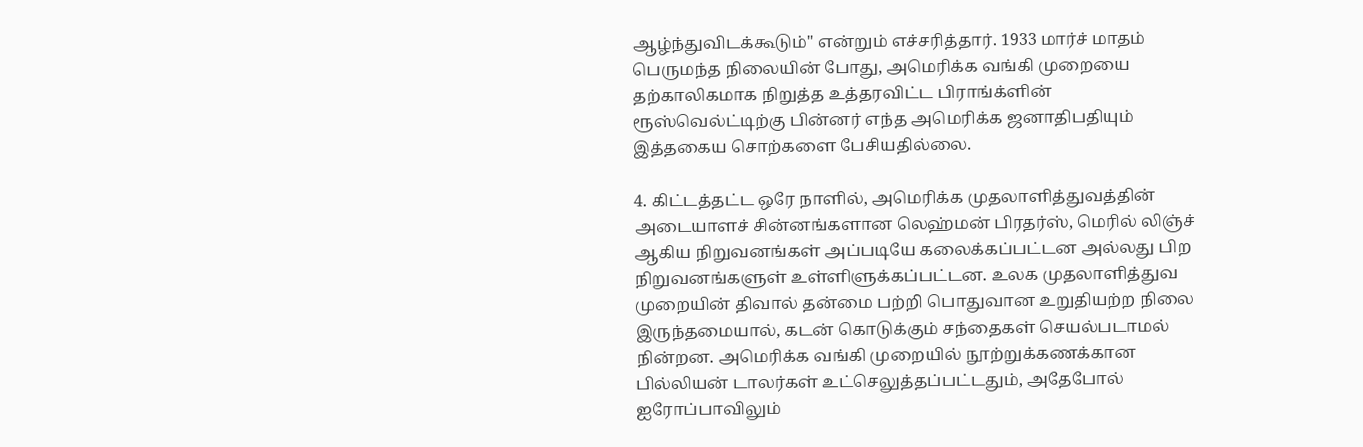ஆழ்ந்துவிடக்கூடும்" என்றும் எச்சரித்தார். 1933 மார்ச் மாதம் பெருமந்த நிலையின் போது, அமெரிக்க வங்கி முறையை தற்காலிகமாக நிறுத்த உத்தரவிட்ட பிராங்க்ளின் ரூஸ்வெல்ட்டிற்கு பின்னர் எந்த அமெரிக்க ஜனாதிபதியும் இத்தகைய சொற்களை பேசியதில்லை.

4. கிட்டத்தட்ட ஒரே நாளில், அமெரிக்க முதலாளித்துவத்தின் அடையாளச் சின்னங்களான லெஹ்மன் பிரதர்ஸ், மெரில் லிஞ்ச் ஆகிய நிறுவனங்கள் அப்படியே கலைக்கப்பட்டன அல்லது பிற நிறுவனங்களுள் உள்ளிளுக்கப்பட்டன. உலக முதலாளித்துவ முறையின் திவால் தன்மை பற்றி பொதுவான உறுதியற்ற நிலை இருந்தமையால், கடன் கொடுக்கும் சந்தைகள் செயல்படாமல் நின்றன. அமெரிக்க வங்கி முறையில் நூற்றுக்கணக்கான பில்லியன் டாலர்கள் உட்செலுத்தப்பட்டதும், அதேபோல் ஐரோப்பாவிலும்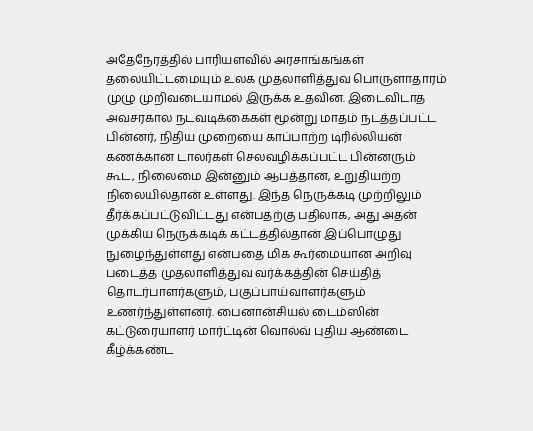அதேநேரத்தில் பாரியளவில் அரசாங்கங்கள் தலையிட்டமையும் உலக முதலாளித்துவ பொருளாதாரம் முழு முறிவடையாமல் இருக்க உதவின. இடைவிடாத அவசரகால நடவடிக்கைகள் மூன்று மாதம் நடத்தப்பட்ட பின்னர், நிதிய முறையை காப்பாற்ற டிரில்லியன் கணக்கான டாலர்கள் செலவழிக்கப்பட்ட பின்னரும் கூட, நிலைமை இன்னும் ஆபத்தான, உறுதியற்ற நிலையில்தான் உள்ளது. இந்த நெருக்கடி முற்றிலும் தீர்க்கப்பட்டுவிட்டது என்பதற்கு பதிலாக, அது அதன் முக்கிய நெருக்கடிக் கட்டத்தில்தான் இப்பொழுது நுழைந்துள்ளது என்பதை மிக கூர்மையான அறிவு படைத்த முதலாளித்துவ வர்க்கத்தின் செய்தித் தொடர்பாளர்களும், பகுப்பாய்வாளர்களும் உணர்ந்துள்ளனர். பைனான்சியல் டைம்ஸின் கட்டுரையாளர் மார்ட்டின் வொல்வ் புதிய ஆண்டை கீழ்க்கண்ட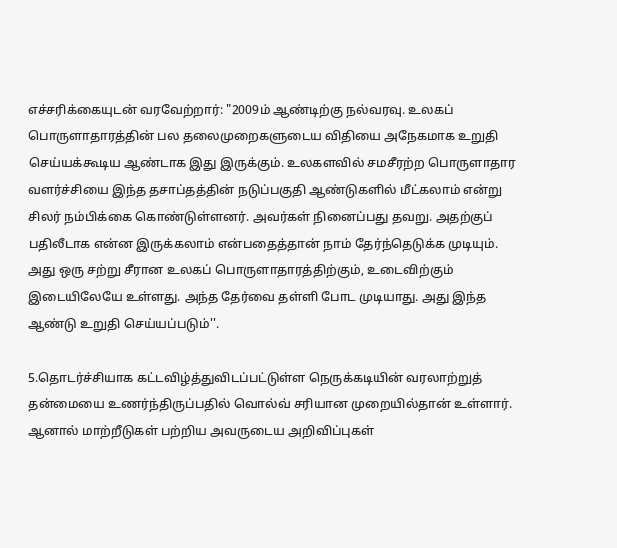எச்சரிக்கையுடன் வரவேற்றார்: "2009ம் ஆண்டிற்கு நல்வரவு. உலகப் பொருளாதாரத்தின் பல தலைமுறைகளுடைய விதியை அநேகமாக உறுதி செய்யக்கூடிய ஆண்டாக இது இருக்கும். உலகளவில் சமசீரற்ற பொருளாதார வளர்ச்சியை இந்த தசாப்தத்தின் நடுப்பகுதி ஆண்டுகளில் மீட்கலாம் என்று சிலர் நம்பிக்கை கொண்டுள்ளனர். அவர்கள் நினைப்பது தவறு. அதற்குப் பதிலீடாக என்ன இருக்கலாம் என்பதைத்தான் நாம் தேர்ந்தெடுக்க முடியும். அது ஒரு சற்று சீரான உலகப் பொருளாதாரத்திற்கும், உடைவிற்கும் இடையிலேயே உள்ளது. அந்த தேர்வை தள்ளி போட முடியாது. அது இந்த ஆண்டு உறுதி செய்யப்படும்''.

5.தொடர்ச்சியாக கட்டவிழ்த்துவிடப்பட்டுள்ள நெருக்கடியின் வரலாற்றுத் தன்மையை உணர்ந்திருப்பதில் வொல்வ் சரியான முறையில்தான் உள்ளார். ஆனால் மாற்றீடுகள் பற்றிய அவருடைய அறிவிப்புகள்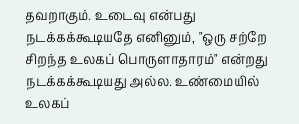தவறாகும். உடைவு என்பது நடக்கக்கூடியதே எனினும், "ஒரு சற்றே சிறந்த உலகப் பொருளாதாரம்" என்றது நடக்கக்கூடியது அல்ல. உண்மையில் உலகப்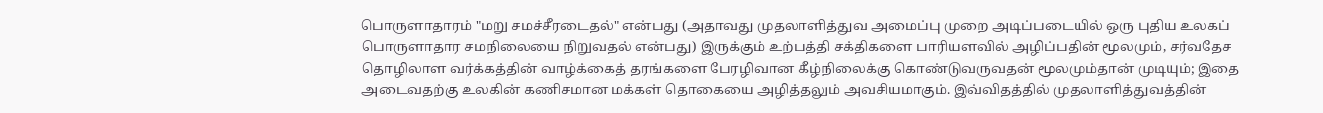பொருளாதாரம் "மறு சமச்சீரடைதல்" என்பது (அதாவது முதலாளித்துவ அமைப்பு முறை அடிப்படையில் ஒரு புதிய உலகப் பொருளாதார சமநிலையை நிறுவதல் என்பது) இருக்கும் உற்பத்தி சக்திகளை பாரியளவில் அழிப்பதின் மூலமும், சர்வதேச தொழிலாள வர்க்கத்தின் வாழ்க்கைத் தரங்களை பேரழிவான கீழ்நிலைக்கு கொண்டுவருவதன் மூலமும்தான் முடியும்; இதை அடைவதற்கு உலகின் கணிசமான மக்கள் தொகையை அழித்தலும் அவசியமாகும். இவ்விதத்தில் முதலாளித்துவத்தின்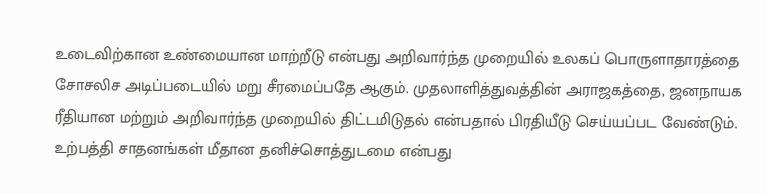உடைவிற்கான உண்மையான மாற்றீடு என்பது அறிவார்ந்த முறையில் உலகப் பொருளாதாரத்தை சோசலிச அடிப்படையில் மறு சீரமைப்பதே ஆகும். முதலாளித்துவத்தின் அராஜகத்தை, ஜனநாயக ரீதியான மற்றும் அறிவார்ந்த முறையில் திட்டமிடுதல் என்பதால் பிரதியீடு செய்யப்பட வேண்டும். உற்பத்தி சாதனங்கள் மீதான தனிச்சொத்துடமை என்பது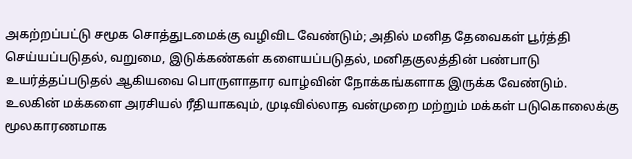அகற்றப்பட்டு சமூக சொத்துடமைக்கு வழிவிட வேண்டும்; அதில் மனித தேவைகள் பூர்த்தி செய்யப்படுதல், வறுமை, இடுக்கண்கள் களையப்படுதல், மனிதகுலத்தின் பண்பாடு உயர்த்தப்படுதல் ஆகியவை பொருளாதார வாழ்வின் நோக்கங்களாக இருக்க வேண்டும். உலகின் மக்களை அரசியல் ரீதியாகவும், முடிவில்லாத வன்முறை மற்றும் மக்கள் படுகொலைக்கு மூலகாரணமாக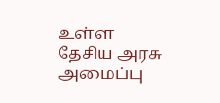உள்ள தேசிய அரசு அமைப்பு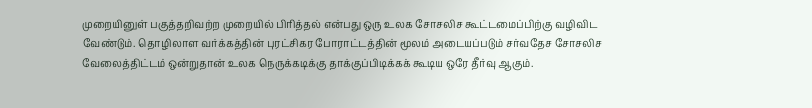முறையினுள் பகுத்தறிவற்ற முறையில் பிரித்தல் என்பது ஒரு உலக சோசலிச கூட்டமைப்பிற்கு வழிவிட வேண்டும். தொழிலாள வர்க்கத்தின் புரட்சிகர போராட்டத்தின் மூலம் அடையப்படும் சர்வதேச சோசலிச வேலைத்திட்டம் ஒன்றுதான் உலக நெருக்கடிக்கு தாக்குப்பிடிக்கக் கூடிய ஒரே தீர்வு ஆகும்.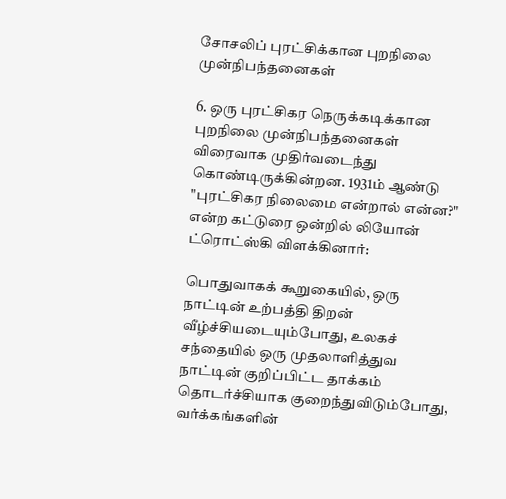சோசலிப் புரட்சிக்கான புறநிலை முன்நிபந்தனைகள்

6. ஒரு புரட்சிகர நெருக்கடிக்கான புறநிலை முன்நிபந்தனைகள் விரைவாக முதிர்வடைந்து கொண்டிருக்கின்றன. 1931ம் ஆண்டு "புரட்சிகர நிலைமை என்றால் என்ன?" என்ற கட்டுரை ஒன்றில் லியோன் ட்ரொட்ஸ்கி விளக்கினார்:

பொதுவாகக் கூறுகையில், ஒரு நாட்டின் உற்பத்தி திறன் வீழ்ச்சியடையும்போது, உலகச் சந்தையில் ஒரு முதலாளித்துவ நாட்டின் குறிப்பிட்ட தாக்கம் தொடர்ச்சியாக குறைந்துவிடும்போது, வர்க்கங்களின்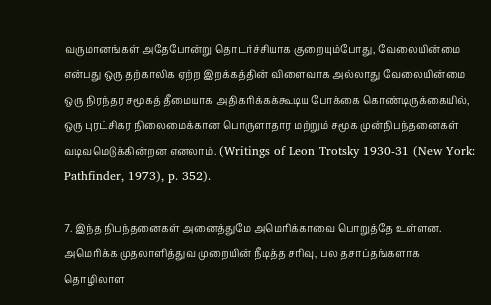வருமானங்கள் அதேபோன்று தொடர்ச்சியாக குறையும்போது, வேலையின்மை என்பது ஒரு தற்காலிக ஏற்ற இறக்கத்தின் விளைவாக அல்லாது வேலையின்மை ஒரு நிரந்தர சமூகத் தீமையாக அதிகரிக்கக்கூடிய போக்கை கொண்டிருக்கையில், ஒரு புரட்சிகர நிலைமைக்கான பொருளாதார மற்றும் சமூக முன்நிபந்தனைகள் வடிவமெடுக்கின்றன எனலாம். (Writings of Leon Trotsky 1930-31 (New York: Pathfinder, 1973), p. 352).

7. இந்த நிபந்தனைகள் அனைத்துமே அமெரிக்காவை பொறுத்தே உள்ளன. அமெரிக்க முதலாளித்துவ முறையின் நீடித்த சரிவு, பல தசாப்தங்களாக தொழிலாள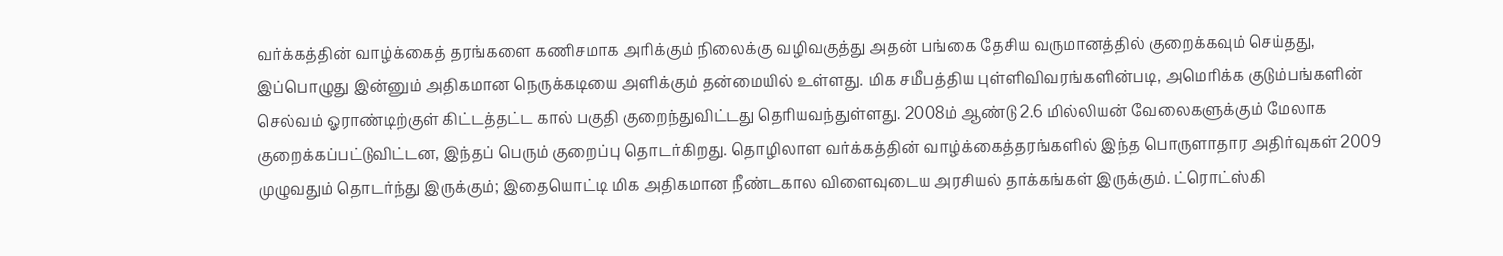வர்க்கத்தின் வாழ்க்கைத் தரங்களை கணிசமாக அரிக்கும் நிலைக்கு வழிவகுத்து அதன் பங்கை தேசிய வருமானத்தில் குறைக்கவும் செய்தது, இப்பொழுது இன்னும் அதிகமான நெருக்கடியை அளிக்கும் தன்மையில் உள்ளது. மிக சமீபத்திய புள்ளிவிவரங்களின்படி, அமெரிக்க குடும்பங்களின் செல்வம் ஓராண்டிற்குள் கிட்டத்தட்ட கால் பகுதி குறைந்துவிட்டது தெரியவந்துள்ளது. 2008ம் ஆண்டு 2.6 மில்லியன் வேலைகளுக்கும் மேலாக குறைக்கப்பட்டுவிட்டன, இந்தப் பெரும் குறைப்பு தொடர்கிறது. தொழிலாள வர்க்கத்தின் வாழ்க்கைத்தரங்களில் இந்த பொருளாதார அதிர்வுகள் 2009 முழுவதும் தொடர்ந்து இருக்கும்; இதையொட்டி மிக அதிகமான நீண்டகால விளைவுடைய அரசியல் தாக்கங்கள் இருக்கும். ட்ரொட்ஸ்கி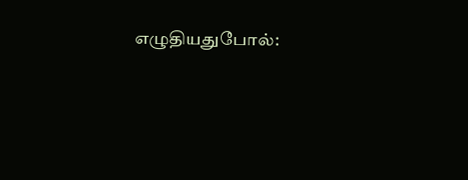எழுதியதுபோல்: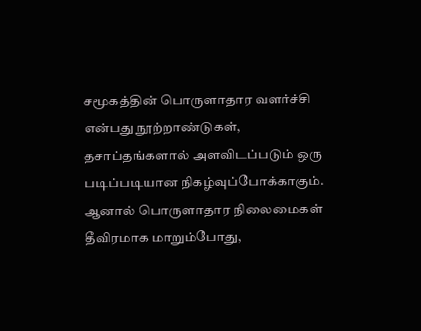சமூகத்தின் பொருளாதார வளர்ச்சி என்பது நூற்றாண்டுகள், தசாப்தங்களால் அளவிடப்படும் ஒரு படிப்படியான நிகழ்வுப்போக்காகும். ஆனால் பொருளாதார நிலைமைகள் தீவிரமாக மாறும்போது,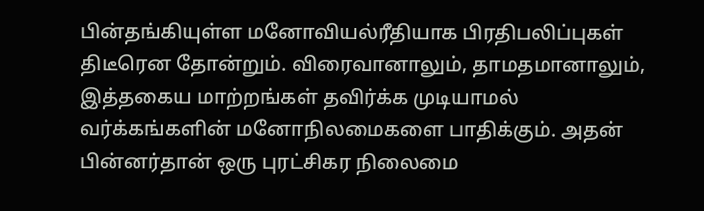பின்தங்கியுள்ள மனோவியல்ரீதியாக பிரதிபலிப்புகள் திடீரென தோன்றும். விரைவானாலும், தாமதமானாலும், இத்தகைய மாற்றங்கள் தவிர்க்க முடியாமல் வர்க்கங்களின் மனோநிலமைகளை பாதிக்கும். அதன் பின்னர்தான் ஒரு புரட்சிகர நிலைமை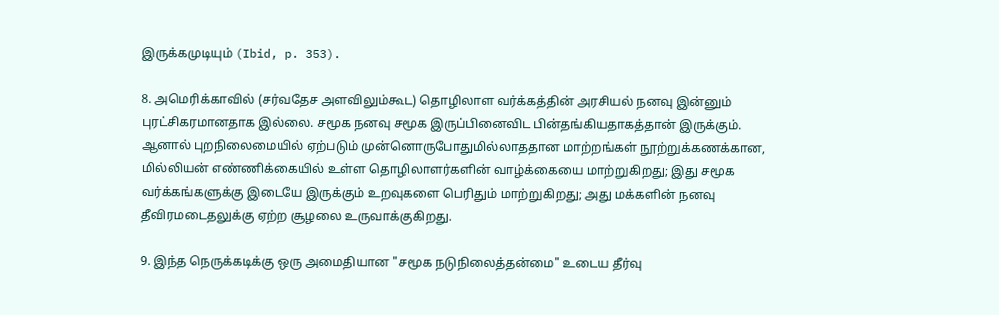இருக்கமுடியும் (Ibid, p. 353).

8. அமெரிக்காவில் (சர்வதேச அளவிலும்கூட) தொழிலாள வர்க்கத்தின் அரசியல் நனவு இன்னும் புரட்சிகரமானதாக இல்லை. சமூக நனவு சமூக இருப்பினைவிட பின்தங்கியதாகத்தான் இருக்கும். ஆனால் புறநிலைமையில் ஏற்படும் முன்னொருபோதுமில்லாததான மாற்றங்கள் நூற்றுக்கணக்கான, மில்லியன் எண்ணிக்கையில் உள்ள தொழிலாளர்களின் வாழ்க்கையை மாற்றுகிறது; இது சமூக வர்க்கங்களுக்கு இடையே இருக்கும் உறவுகளை பெரிதும் மாற்றுகிறது; அது மக்களின் நனவு தீவிரமடைதலுக்கு ஏற்ற சூழலை உருவாக்குகிறது.

9. இந்த நெருக்கடிக்கு ஒரு அமைதியான "சமூக நடுநிலைத்தன்மை" உடைய தீர்வு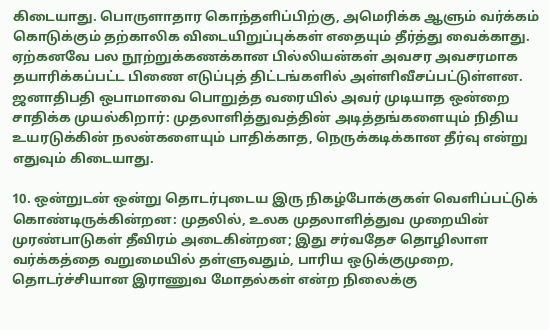கிடையாது. பொருளாதார கொந்தளிப்பிற்கு, அமெரிக்க ஆளும் வர்க்கம் கொடுக்கும் தற்காலிக விடையிறுப்புக்கள் எதையும் தீர்த்து வைக்காது. ஏற்கனவே பல நூற்றுக்கணக்கான பில்லியன்கள் அவசர அவசரமாக தயாரிக்கப்பட்ட பிணை எடுப்புத் திட்டங்களில் அள்ளிவீசப்பட்டுள்ளன. ஜனாதிபதி ஒபாமாவை பொறுத்த வரையில் அவர் முடியாத ஒன்றை சாதிக்க முயல்கிறார்: முதலாளித்துவத்தின் அடித்தங்களையும் நிதிய உயரடுக்கின் நலன்களையும் பாதிக்காத, நெருக்கடிக்கான தீர்வு என்று எதுவும் கிடையாது.

10. ஒன்றுடன் ஒன்று தொடர்புடைய இரு நிகழ்போக்குகள் வெளிப்பட்டுக் கொண்டிருக்கின்றன: முதலில், உலக முதலாளித்துவ முறையின் முரண்பாடுகள் தீவிரம் அடைகின்றன; இது சர்வதேச தொழிலாள வர்க்கத்தை வறுமையில் தள்ளுவதும், பாரிய ஒடுக்குமுறை, தொடர்ச்சியான இராணுவ மோதல்கள் என்ற நிலைக்கு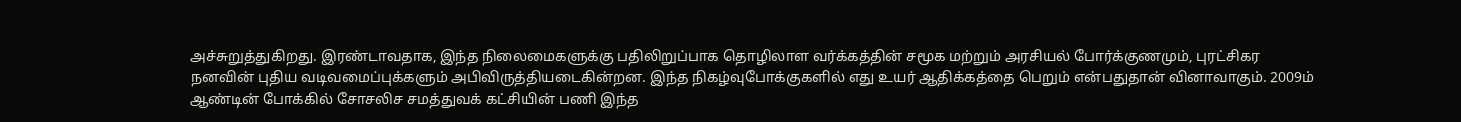அச்சுறுத்துகிறது. இரண்டாவதாக, இந்த நிலைமைகளுக்கு பதிலிறுப்பாக தொழிலாள வர்க்கத்தின் சமூக மற்றும் அரசியல் போர்க்குணமும், புரட்சிகர நனவின் புதிய வடிவமைப்புக்களும் அபிவிருத்தியடைகின்றன. இந்த நிகழ்வுபோக்குகளில் எது உயர் ஆதிக்கத்தை பெறும் என்பதுதான் வினாவாகும். 2009ம் ஆண்டின் போக்கில் சோசலிச சமத்துவக் கட்சியின் பணி இந்த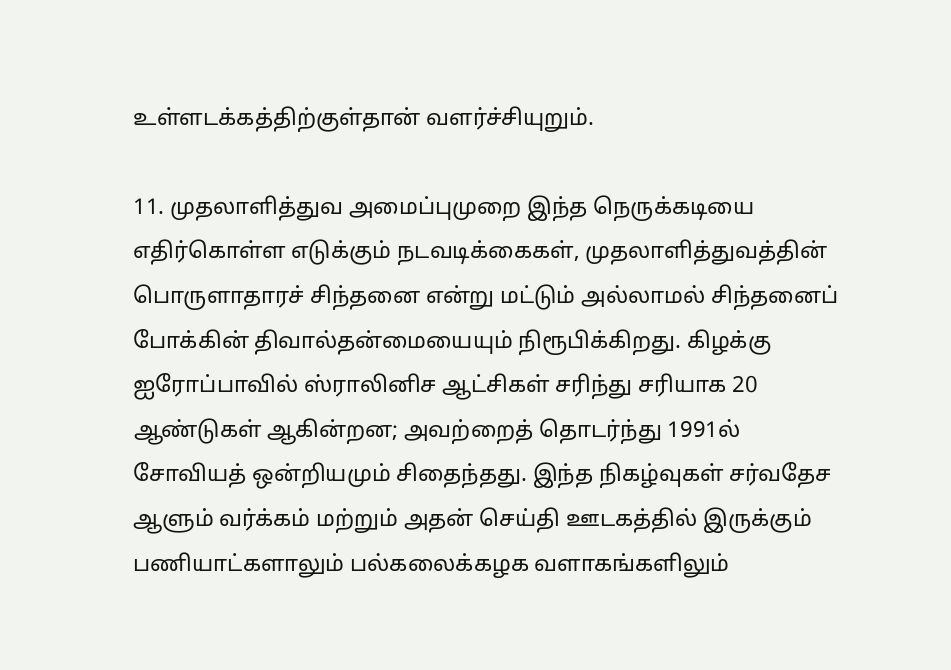உள்ளடக்கத்திற்குள்தான் வளர்ச்சியுறும்.

11. முதலாளித்துவ அமைப்புமுறை இந்த நெருக்கடியை எதிர்கொள்ள எடுக்கும் நடவடிக்கைகள், முதலாளித்துவத்தின் பொருளாதாரச் சிந்தனை என்று மட்டும் அல்லாமல் சிந்தனைப் போக்கின் திவால்தன்மையையும் நிரூபிக்கிறது. கிழக்கு ஐரோப்பாவில் ஸ்ராலினிச ஆட்சிகள் சரிந்து சரியாக 20 ஆண்டுகள் ஆகின்றன; அவற்றைத் தொடர்ந்து 1991ல் சோவியத் ஒன்றியமும் சிதைந்தது. இந்த நிகழ்வுகள் சர்வதேச ஆளும் வர்க்கம் மற்றும் அதன் செய்தி ஊடகத்தில் இருக்கும் பணியாட்களாலும் பல்கலைக்கழக வளாகங்களிலும்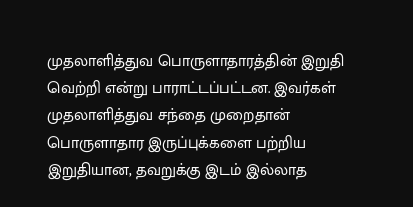முதலாளித்துவ பொருளாதாரத்தின் இறுதி வெற்றி என்று பாராட்டப்பட்டன. இவர்கள் முதலாளித்துவ சந்தை முறைதான் பொருளாதார இருப்புக்களை பற்றிய இறுதியான, தவறுக்கு இடம் இல்லாத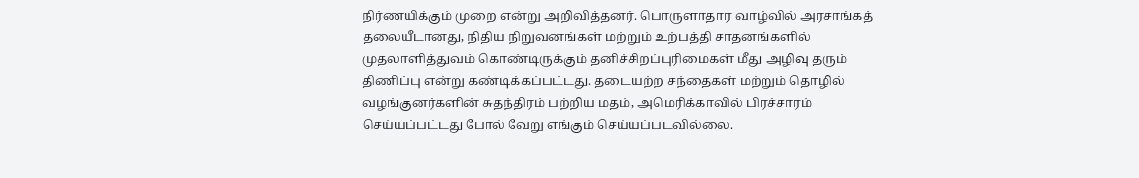நிர்ணயிக்கும் முறை என்று அறிவித்தனர். பொருளாதார வாழ்வில் அரசாங்கத் தலையீடானது, நிதிய நிறுவனங்கள் மற்றும் உற்பத்தி சாதனங்களில் முதலாளித்துவம் கொண்டிருக்கும் தனிச்சிறப்புரிமைகள் மீது அழிவு தரும் திணிப்பு என்று கண்டிக்கப்பட்டது. தடையற்ற சந்தைகள் மற்றும் தொழில் வழங்குனர்களின் சுதந்திரம் பற்றிய மதம், அமெரிக்காவில் பிரச்சாரம் செய்யப்பட்டது போல் வேறு எங்கும் செய்யப்படவில்லை.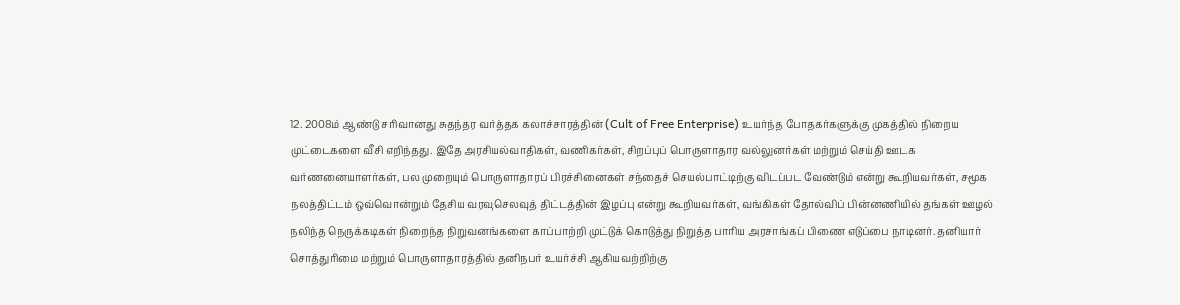12. 2008ம் ஆண்டு சரிவானது சுதந்தர வர்த்தக கலாச்சாரத்தின் (Cult of Free Enterprise) உயர்ந்த போதகர்களுக்கு முகத்தில் நிறைய முட்டைகளை வீசி எறிந்தது. இதே அரசியல்வாதிகள், வணிகர்கள், சிறப்புப் பொருளாதார வல்லுனர்கள் மற்றும் செய்தி ஊடக வர்ணனையாளர்கள், பல முறையும் பொருளாதாரப் பிரச்சினைகள் சந்தைச் செயல்பாட்டிற்கு விடப்பட வேண்டும் என்று கூறியவர்கள், சமூக நலத்திட்டம் ஒவ்வொன்றும் தேசிய வரவுசெலவுத் திட்டத்தின் இழப்பு என்று கூறியவர்கள், வங்கிகள் தோல்விப் பின்னணியில் தங்கள் ஊழல் நலிந்த நெருக்கடிகள் நிறைந்த நிறுவனங்களை காப்பாற்றி முட்டுக் கொடுத்து நிறுத்த பாரிய அரசாங்கப் பிணை எடுப்பை நாடினர். தனியார் சொத்துரிமை மற்றும் பொருளாதாரத்தில் தனிநபர் உயர்ச்சி ஆகியவற்றிற்கு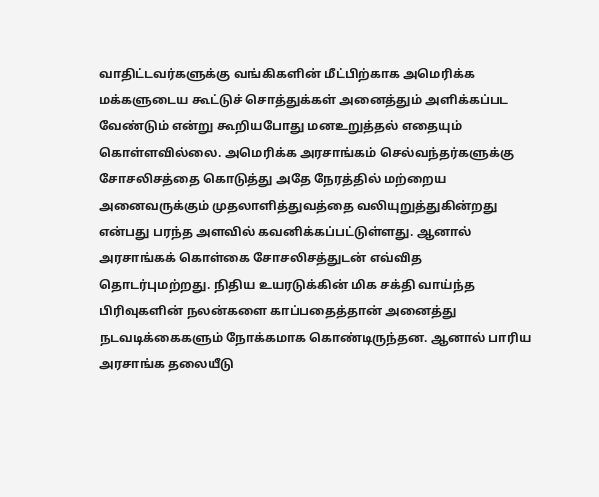வாதிட்டவர்களுக்கு வங்கிகளின் மீட்பிற்காக அமெரிக்க மக்களுடைய கூட்டுச் சொத்துக்கள் அனைத்தும் அளிக்கப்பட வேண்டும் என்று கூறியபோது மனஉறுத்தல் எதையும் கொள்ளவில்லை. அமெரிக்க அரசாங்கம் செல்வந்தர்களுக்கு சோசலிசத்தை கொடுத்து அதே நேரத்தில் மற்றைய அனைவருக்கும் முதலாளித்துவத்தை வலியுறுத்துகின்றது என்பது பரந்த அளவில் கவனிக்கப்பட்டுள்ளது. ஆனால் அரசாங்கக் கொள்கை சோசலிசத்துடன் எவ்வித தொடர்புமற்றது. நிதிய உயரடுக்கின் மிக சக்தி வாய்ந்த பிரிவுகளின் நலன்களை காப்பதைத்தான் அனைத்து நடவடிக்கைகளும் நோக்கமாக கொண்டிருந்தன. ஆனால் பாரிய அரசாங்க தலையீடு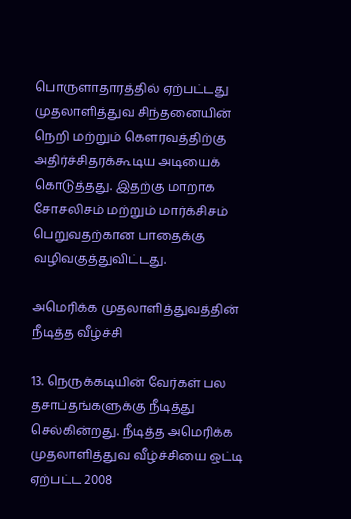பொருளாதாரத்தில் ஏற்பட்டது முதலாளித்துவ சிந்தனையின் நெறி மற்றும் கெளரவத்திற்கு அதிர்ச்சிதரக்கூடிய அடியைக் கொடுத்தது. இதற்கு மாறாக சோசலிசம் மற்றும் மார்க்சிசம் பெறுவதற்கான பாதைக்கு வழிவகுத்துவிட்டது.

அமெரிக்க முதலாளித்துவத்தின் நீடித்த வீழ்ச்சி

13. நெருக்கடியின் வேர்கள் பல தசாப்தங்களுக்கு நீடித்து செல்கின்றது. நீடித்த அமெரிக்க முதலாளித்துவ வீழ்ச்சியை ஒட்டி ஏற்பட்ட 2008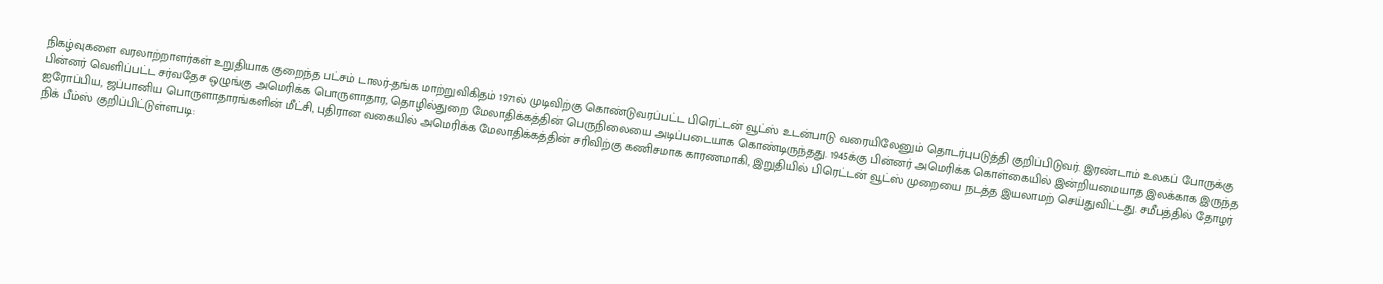நிகழ்வுகளை வரலாற்றாளர்கள் உறுதியாக குறைந்த பட்சம் டாலர்-தங்க மாற்றுவிகிதம் 1971ல் முடிவிற்கு கொண்டுவரப்பட்ட பிரெட்டன் வூட்ஸ் உடன்பாடு வரையிலேனும் தொடர்புபடுத்தி குறிப்பிடுவர். இரண்டாம் உலகப் போருக்கு பின்னர் வெளிப்பட்ட சர்வதேச ஒழுங்கு அமெரிக்க பொருளாதார, தொழில்துறை மேலாதிக்கத்தின் பெருநிலையை அடிப்படையாக கொண்டிருந்தது. 1945க்கு பின்னர் அமெரிக்க கொள்கையில் இன்றியமையாத இலக்காக இருந்த ஐரோப்பிய, ஜப்பானிய பொருளாதாரங்களின் மீட்சி, புதிரான வகையில் அமெரிக்க மேலாதிக்கத்தின் சரிவிற்கு கணிசமாக காரணமாகி, இறுதியில் பிரெட்டன் வூட்ஸ் முறையை நடத்த இயலாமற் செய்துவிட்டது. சமீபத்தில் தோழர் நிக் பீம்ஸ் குறிப்பிட்டுள்ளபடி: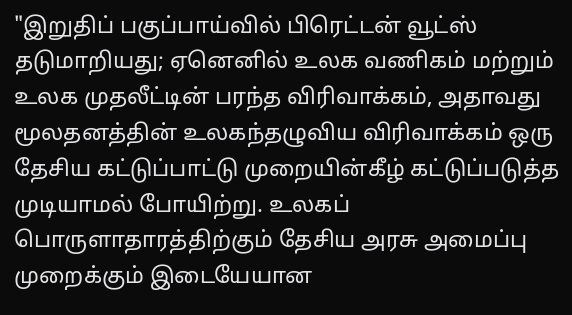"இறுதிப் பகுப்பாய்வில் பிரெட்டன் வூட்ஸ் தடுமாறியது; ஏனெனில் உலக வணிகம் மற்றும் உலக முதலீட்டின் பரந்த விரிவாக்கம், அதாவது மூலதனத்தின் உலகந்தழுவிய விரிவாக்கம் ஒரு தேசிய கட்டுப்பாட்டு முறையின்கீழ் கட்டுப்படுத்த முடியாமல் போயிற்று. உலகப் பொருளாதாரத்திற்கும் தேசிய அரசு அமைப்பு முறைக்கும் இடையேயான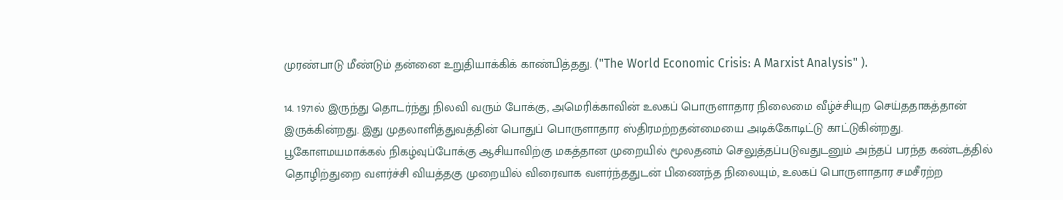முரண்பாடு மீண்டும் தன்னை உறுதியாக்கிக் காண்பித்தது. ("The World Economic Crisis: A Marxist Analysis" ).

14. 1971ல் இருந்து தொடர்ந்து நிலவி வரும் போக்கு, அமெரிக்காவின் உலகப் பொருளாதார நிலைமை வீழ்ச்சியுற செய்ததாகத்தான் இருக்கின்றது. இது முதலாளித்துவத்தின் பொதுப் பொருளாதார ஸ்திரமற்றதன்மையை அடிக்கோடிட்டு காட்டுகின்றது. பூகோளமயமாக்கல் நிகழ்வுப்போக்கு ஆசியாவிற்கு மகத்தான முறையில் மூலதனம் செலுத்தப்படுவதுடனும் அந்தப் பரந்த கண்டத்தில் தொழிற்துறை வளர்ச்சி வியத்தகு முறையில் விரைவாக வளர்ந்ததுடன் பிணைந்த நிலையும், உலகப் பொருளாதார சமசீரற்ற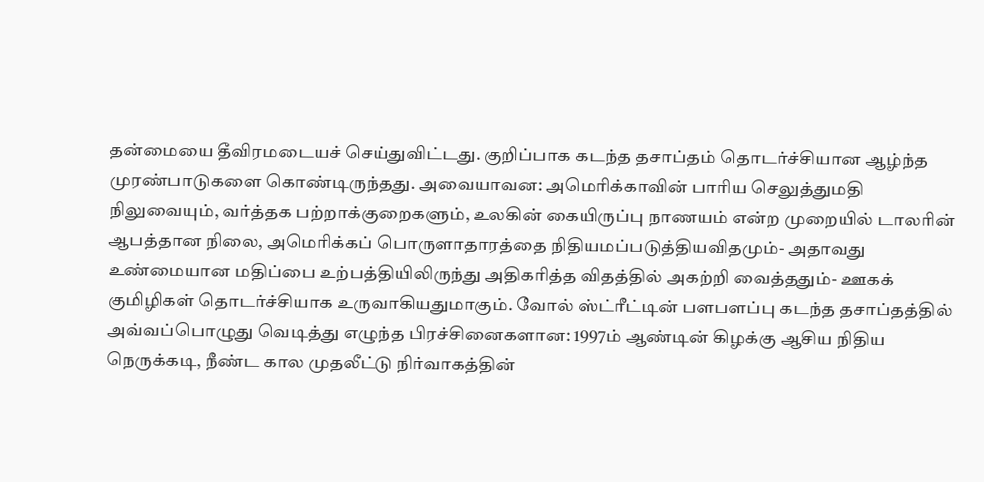தன்மையை தீவிரமடையச் செய்துவிட்டது. குறிப்பாக கடந்த தசாப்தம் தொடர்ச்சியான ஆழ்ந்த முரண்பாடுகளை கொண்டிருந்தது. அவையாவன: அமெரிக்காவின் பாரிய செலுத்துமதி நிலுவையும், வர்த்தக பற்றாக்குறைகளும், உலகின் கையிருப்பு நாணயம் என்ற முறையில் டாலரின் ஆபத்தான நிலை, அமெரிக்கப் பொருளாதாரத்தை நிதியமப்படுத்தியவிதமும்- அதாவது உண்மையான மதிப்பை உற்பத்தியிலிருந்து அதிகரித்த விதத்தில் அகற்றி வைத்ததும்- ஊகக் குமிழிகள் தொடர்ச்சியாக உருவாகியதுமாகும். வோல் ஸ்ட்ரீட்டின் பளபளப்பு கடந்த தசாப்தத்தில் அவ்வப்பொழுது வெடித்து எழுந்த பிரச்சினைகளான: 1997ம் ஆண்டின் கிழக்கு ஆசிய நிதிய நெருக்கடி, நீண்ட கால முதலீட்டு நிர்வாகத்தின்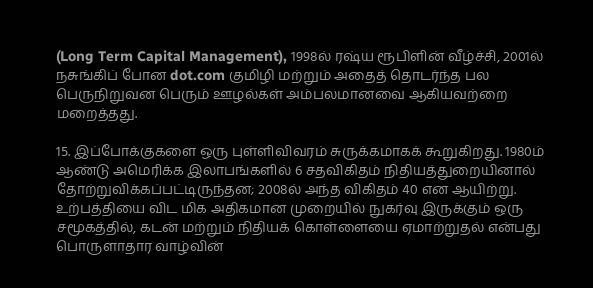(Long Term Capital Management), 1998ல் ரஷ்ய ரூபிளின் வீழ்ச்சி, 2001ல் நசுங்கிப் போன dot.com குமிழி மற்றும் அதைத் தொடர்ந்த பல பெருநிறுவன பெரும் ஊழல்கள் அம்பலமானவை ஆகியவற்றை மறைத்தது.

15. இப்போக்குகளை ஒரு புள்ளிவிவரம் சுருக்கமாகக் கூறுகிறது. 1980ம் ஆண்டு அமெரிக்க இலாபங்களில் 6 சதவிகிதம் நிதியத்துறையினால் தோற்றுவிக்கப்பட்டிருந்தன; 2008ல் அந்த விகிதம் 40 என ஆயிற்று. உற்பத்தியை விட மிக அதிகமான முறையில் நுகர்வு இருக்கும் ஒரு சமூகத்தில், கடன் மற்றும் நிதியக் கொள்ளையை ஏமாற்றுதல் என்பது பொருளாதார வாழ்வின்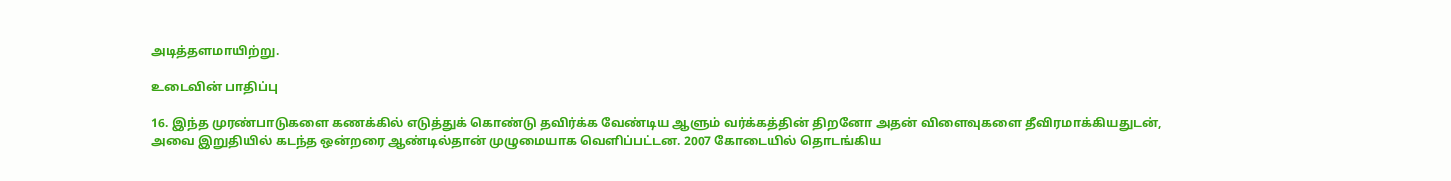அடித்தளமாயிற்று.

உடைவின் பாதிப்பு

16. இந்த முரண்பாடுகளை கணக்கில் எடுத்துக் கொண்டு தவிர்க்க வேண்டிய ஆளும் வர்க்கத்தின் திறனோ அதன் விளைவுகளை தீவிரமாக்கியதுடன், அவை இறுதியில் கடந்த ஒன்றரை ஆண்டில்தான் முழுமையாக வெளிப்பட்டன. 2007 கோடையில் தொடங்கிய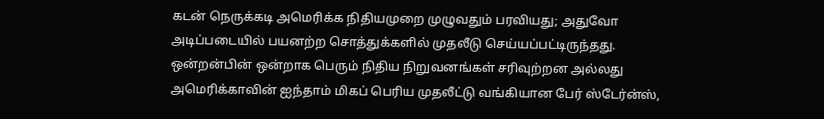கடன் நெருக்கடி அமெரிக்க நிதியமுறை முழுவதும் பரவியது; அதுவோ அடிப்படையில் பயனற்ற சொத்துக்களில் முதலீடு செய்யப்பட்டிருந்தது. ஒன்றன்பின் ஒன்றாக பெரும் நிதிய நிறுவனங்கள் சரிவுற்றன அல்லது அமெரிக்காவின் ஐந்தாம் மிகப் பெரிய முதலீட்டு வங்கியான பேர் ஸ்டேர்ன்ஸ்,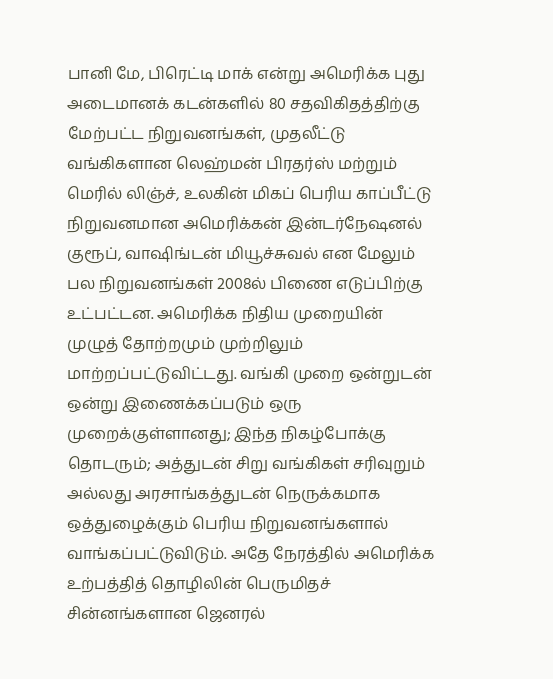பானி மே, பிரெட்டி மாக் என்று அமெரிக்க புது அடைமானக் கடன்களில் 80 சதவிகிதத்திற்கு மேற்பட்ட நிறுவனங்கள், முதலீட்டு வங்கிகளான லெஹ்மன் பிரதர்ஸ் மற்றும் மெரில் லிஞ்ச், உலகின் மிகப் பெரிய காப்பீட்டு நிறுவனமான அமெரிக்கன் இன்டர்நேஷனல் குரூப், வாஷிங்டன் மியூச்சுவல் என மேலும் பல நிறுவனங்கள் 2008ல் பிணை எடுப்பிற்கு உட்பட்டன. அமெரிக்க நிதிய முறையின் முழுத் தோற்றமும் முற்றிலும் மாற்றப்பட்டுவிட்டது. வங்கி முறை ஒன்றுடன் ஒன்று இணைக்கப்படும் ஒரு முறைக்குள்ளானது; இந்த நிகழ்போக்கு தொடரும்; அத்துடன் சிறு வங்கிகள் சரிவுறும் அல்லது அரசாங்கத்துடன் நெருக்கமாக ஒத்துழைக்கும் பெரிய நிறுவனங்களால் வாங்கப்பட்டுவிடும். அதே நேரத்தில் அமெரிக்க உற்பத்தித் தொழிலின் பெருமிதச் சின்னங்களான ஜெனரல்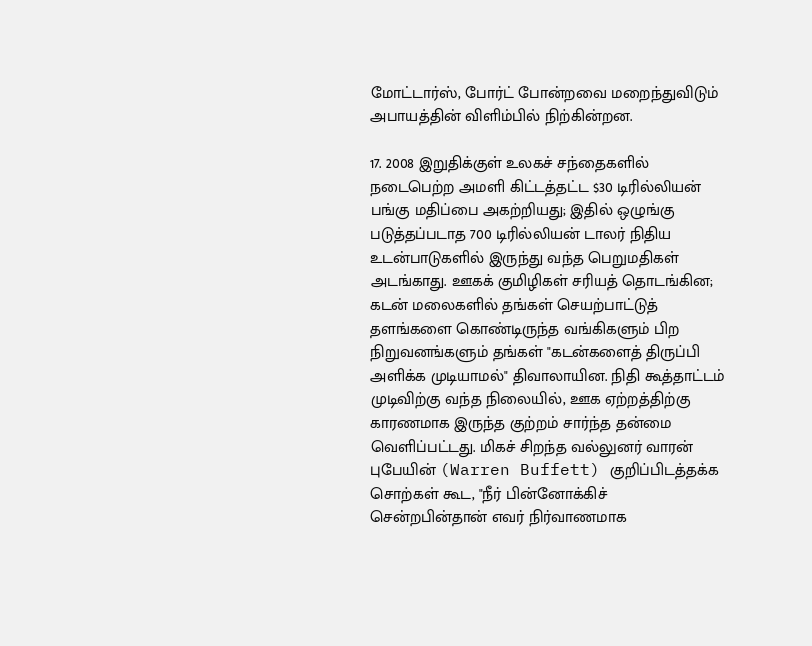மோட்டார்ஸ், போர்ட் போன்றவை மறைந்துவிடும் அபாயத்தின் விளிம்பில் நிற்கின்றன.

17. 2008 இறுதிக்குள் உலகச் சந்தைகளில் நடைபெற்ற அமளி கிட்டத்தட்ட $30 டிரில்லியன் பங்கு மதிப்பை அகற்றியது; இதில் ஒழுங்கு படுத்தப்படாத 700 டிரில்லியன் டாலர் நிதிய உடன்பாடுகளில் இருந்து வந்த பெறுமதிகள் அடங்காது. ஊகக் குமிழிகள் சரியத் தொடங்கின; கடன் மலைகளில் தங்கள் செயற்பாட்டுத் தளங்களை கொண்டிருந்த வங்கிகளும் பிற நிறுவனங்களும் தங்கள் "கடன்களைத் திருப்பி அளிக்க முடியாமல்" திவாலாயின. நிதி கூத்தாட்டம் முடிவிற்கு வந்த நிலையில், ஊக ஏற்றத்திற்கு காரணமாக இருந்த குற்றம் சார்ந்த தன்மை வெளிப்பட்டது. மிகச் சிறந்த வல்லுனர் வாரன் புபேயின் (Warren Buffett) குறிப்பிடத்தக்க சொற்கள் கூட, "நீர் பின்னோக்கிச் சென்றபின்தான் எவர் நிர்வாணமாக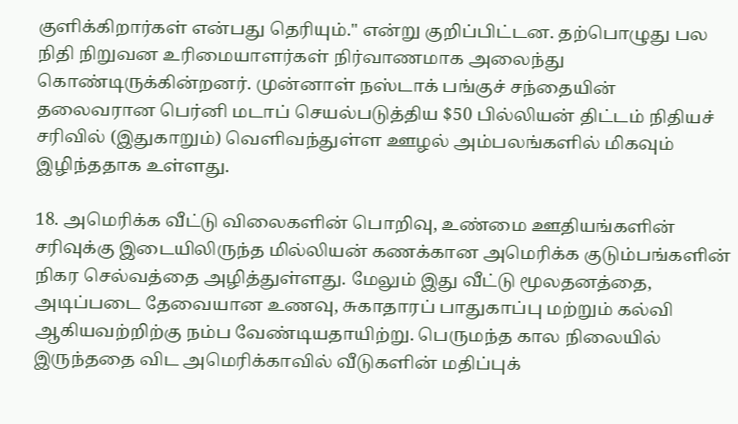குளிக்கிறார்கள் என்பது தெரியும்." என்று குறிப்பிட்டன. தற்பொழுது பல நிதி நிறுவன உரிமையாளர்கள் நிர்வாணமாக அலைந்து கொண்டிருக்கின்றனர். முன்னாள் நஸ்டாக் பங்குச் சந்தையின் தலைவரான பெர்னி மடாப் செயல்படுத்திய $50 பில்லியன் திட்டம் நிதியச் சரிவில் (இதுகாறும்) வெளிவந்துள்ள ஊழல் அம்பலங்களில் மிகவும் இழிந்ததாக உள்ளது.

18. அமெரிக்க வீட்டு விலைகளின் பொறிவு, உண்மை ஊதியங்களின் சரிவுக்கு இடையிலிருந்த மில்லியன் கணக்கான அமெரிக்க குடும்பங்களின் நிகர செல்வத்தை அழித்துள்ளது. மேலும் இது வீட்டு மூலதனத்தை, அடிப்படை தேவையான உணவு, சுகாதாரப் பாதுகாப்பு மற்றும் கல்வி ஆகியவற்றிற்கு நம்ப வேண்டியதாயிற்று. பெருமந்த கால நிலையில் இருந்ததை விட அமெரிக்காவில் வீடுகளின் மதிப்புக்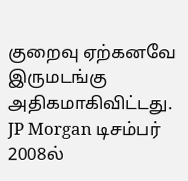குறைவு ஏற்கனவே இருமடங்கு அதிகமாகிவிட்டது. JP Morgan டிசம்பர் 2008ல்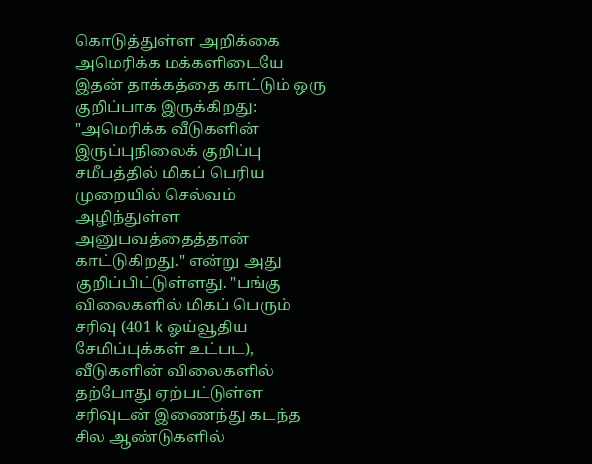கொடுத்துள்ள அறிக்கை அமெரிக்க மக்களிடையே இதன் தாக்கத்தை காட்டும் ஒரு குறிப்பாக இருக்கிறது: "அமெரிக்க வீடுகளின் இருப்புநிலைக் குறிப்பு சமீபத்தில் மிகப் பெரிய முறையில் செல்வம் அழிந்துள்ள அனுபவத்தைத்தான் காட்டுகிறது." என்று அது குறிப்பிட்டுள்ளது. "பங்கு விலைகளில் மிகப் பெரும் சரிவு (401 k ஓய்வூதிய சேமிப்புக்கள் உட்பட), வீடுகளின் விலைகளில் தற்போது ஏற்பட்டுள்ள சரிவுடன் இணைந்து கடந்த சில ஆண்டுகளில்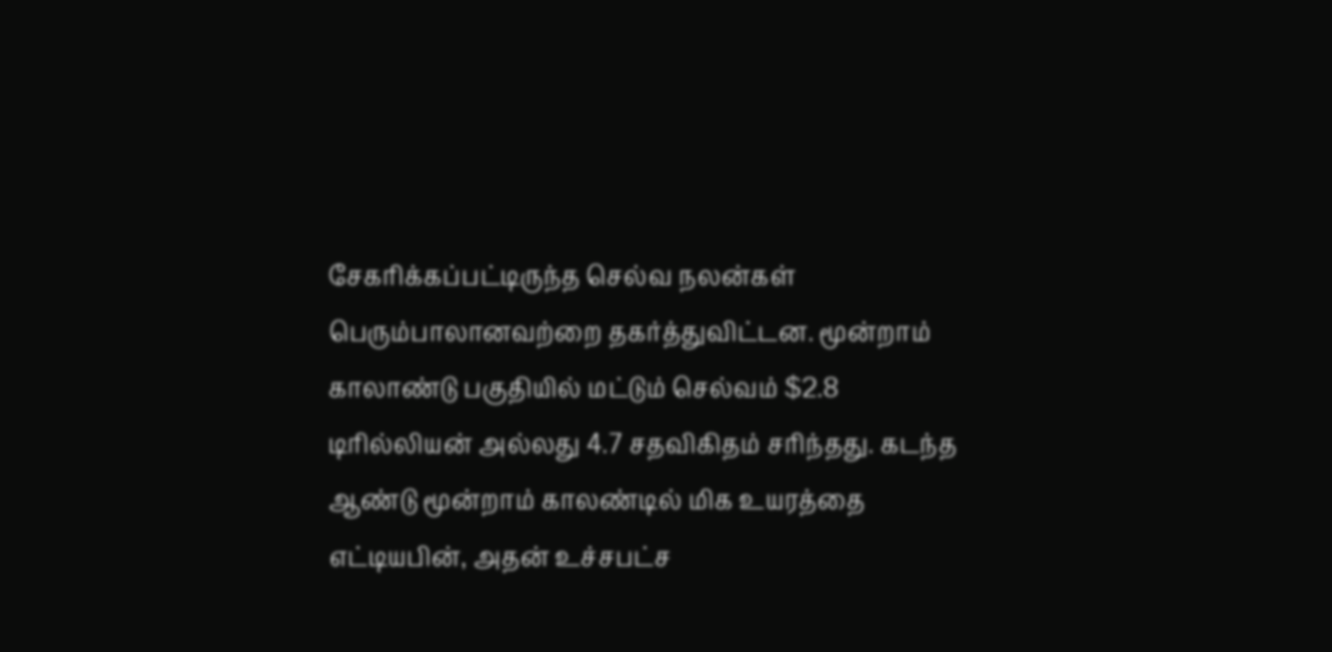சேகரிக்கப்பட்டிருந்த செல்வ நலன்கள் பெரும்பாலானவற்றை தகர்த்துவிட்டன. மூன்றாம் காலாண்டு பகுதியில் மட்டும் செல்வம் $2.8 டிரில்லியன் அல்லது 4.7 சதவிகிதம் சரிந்தது. கடந்த ஆண்டு மூன்றாம் காலண்டில் மிக உயரத்தை எட்டியபின், அதன் உச்சபட்ச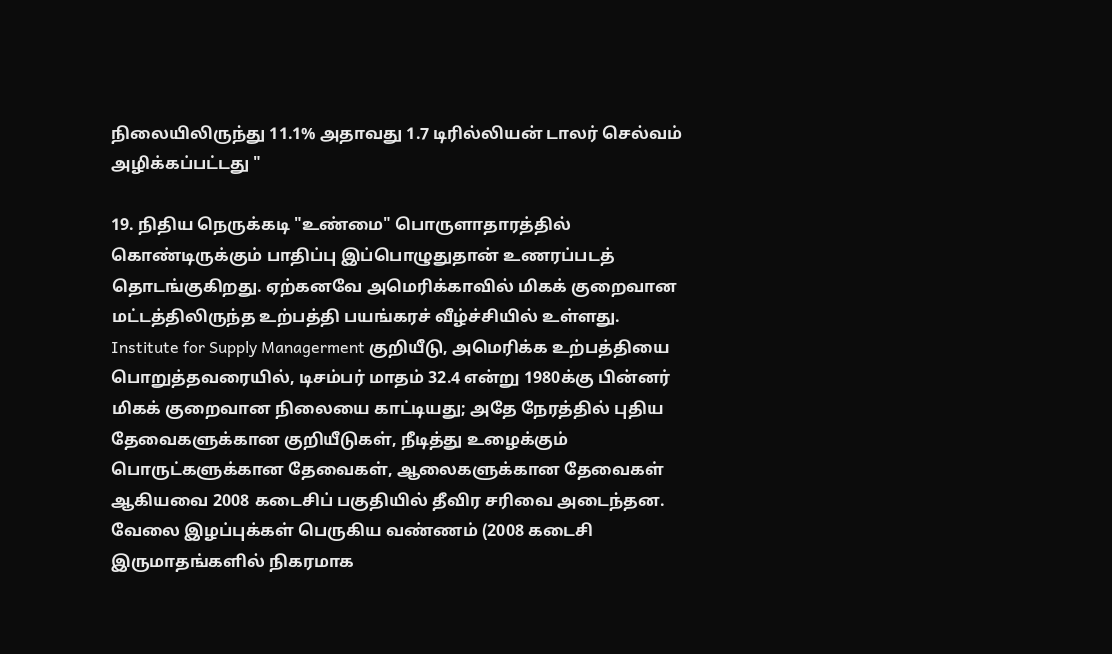நிலையிலிருந்து 11.1% அதாவது 1.7 டிரில்லியன் டாலர் செல்வம் அழிக்கப்பட்டது "

19. நிதிய நெருக்கடி "உண்மை" பொருளாதாரத்தில் கொண்டிருக்கும் பாதிப்பு இப்பொழுதுதான் உணரப்படத் தொடங்குகிறது. ஏற்கனவே அமெரிக்காவில் மிகக் குறைவான மட்டத்திலிருந்த உற்பத்தி பயங்கரச் வீழ்ச்சியில் உள்ளது. Institute for Supply Managerment குறியீடு, அமெரிக்க உற்பத்தியை பொறுத்தவரையில், டிசம்பர் மாதம் 32.4 என்று 1980க்கு பின்னர் மிகக் குறைவான நிலையை காட்டியது; அதே நேரத்தில் புதிய தேவைகளுக்கான குறியீடுகள், நீடித்து உழைக்கும் பொருட்களுக்கான தேவைகள், ஆலைகளுக்கான தேவைகள் ஆகியவை 2008 கடைசிப் பகுதியில் தீவிர சரிவை அடைந்தன. வேலை இழப்புக்கள் பெருகிய வண்ணம் (2008 கடைசி இருமாதங்களில் நிகரமாக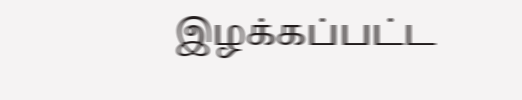இழக்கப்பட்ட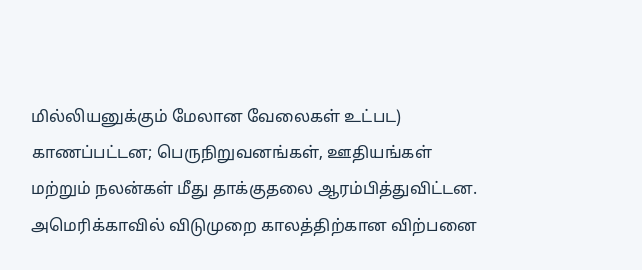மில்லியனுக்கும் மேலான வேலைகள் உட்பட) காணப்பட்டன; பெருநிறுவனங்கள், ஊதியங்கள் மற்றும் நலன்கள் மீது தாக்குதலை ஆரம்பித்துவிட்டன. அமெரிக்காவில் விடுமுறை காலத்திற்கான விற்பனை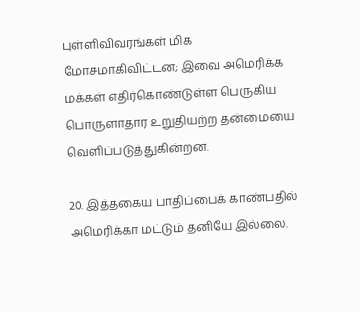புள்ளிவிவரங்கள் மிக மோசமாகிவிட்டன; இவை அமெரிக்க மக்கள் எதிர்கொண்டுள்ள பெருகிய பொருளாதார உறுதியற்ற தன்மையை வெளிப்படுத்துகின்றன.

20. இத்தகைய பாதிப்பைக் காண்பதில் அமெரிக்கா மட்டும் தனியே இல்லை.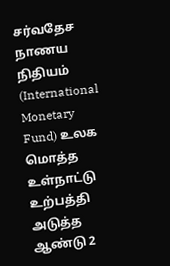சர்வதேச நாணய நிதியம் (International Monetary Fund) உலக மொத்த உள்நாட்டு உற்பத்தி அடுத்த ஆண்டு 2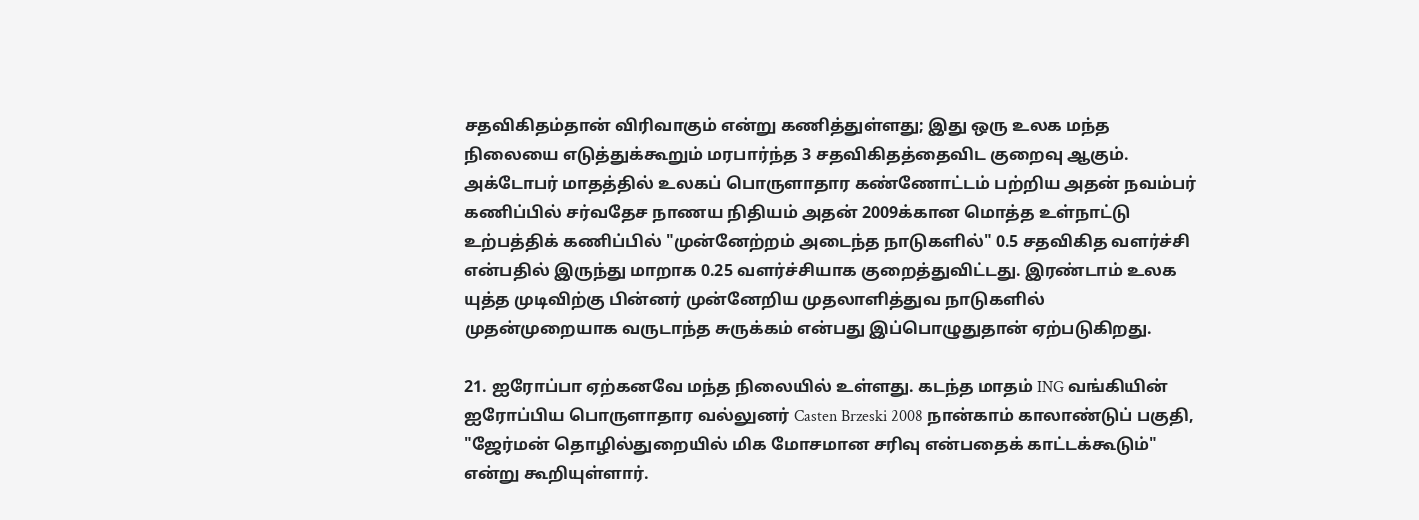சதவிகிதம்தான் விரிவாகும் என்று கணித்துள்ளது; இது ஒரு உலக மந்த நிலையை எடுத்துக்கூறும் மரபார்ந்த 3 சதவிகிதத்தைவிட குறைவு ஆகும். அக்டோபர் மாதத்தில் உலகப் பொருளாதார கண்ணோட்டம் பற்றிய அதன் நவம்பர் கணிப்பில் சர்வதேச நாணய நிதியம் அதன் 2009க்கான மொத்த உள்நாட்டு உற்பத்திக் கணிப்பில் "முன்னேற்றம் அடைந்த நாடுகளில்" 0.5 சதவிகித வளர்ச்சி என்பதில் இருந்து மாறாக 0.25 வளர்ச்சியாக குறைத்துவிட்டது. இரண்டாம் உலக யுத்த முடிவிற்கு பின்னர் முன்னேறிய முதலாளித்துவ நாடுகளில் முதன்முறையாக வருடாந்த சுருக்கம் என்பது இப்பொழுதுதான் ஏற்படுகிறது.

21. ஐரோப்பா ஏற்கனவே மந்த நிலையில் உள்ளது. கடந்த மாதம் ING வங்கியின் ஐரோப்பிய பொருளாதார வல்லுனர் Casten Brzeski 2008 நான்காம் காலாண்டுப் பகுதி, "ஜேர்மன் தொழில்துறையில் மிக மோசமான சரிவு என்பதைக் காட்டக்கூடும்" என்று கூறியுள்ளார்.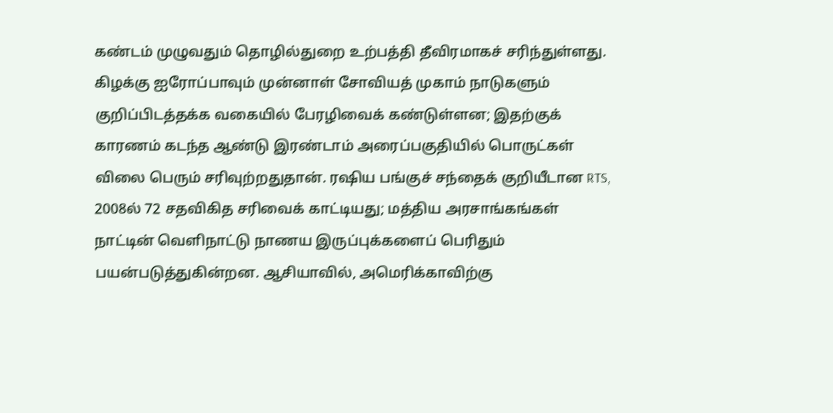கண்டம் முழுவதும் தொழில்துறை உற்பத்தி தீவிரமாகச் சரிந்துள்ளது. கிழக்கு ஐரோப்பாவும் முன்னாள் சோவியத் முகாம் நாடுகளும் குறிப்பிடத்தக்க வகையில் பேரழிவைக் கண்டுள்ளன; இதற்குக் காரணம் கடந்த ஆண்டு இரண்டாம் அரைப்பகுதியில் பொருட்கள் விலை பெரும் சரிவுற்றதுதான். ரஷிய பங்குச் சந்தைக் குறியீடான RTS, 2008ல் 72 சதவிகித சரிவைக் காட்டியது; மத்திய அரசாங்கங்கள் நாட்டின் வெளிநாட்டு நாணய இருப்புக்களைப் பெரிதும் பயன்படுத்துகின்றன. ஆசியாவில், அமெரிக்காவிற்கு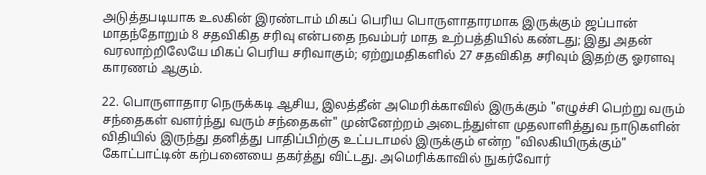அடுத்தபடியாக உலகின் இரண்டாம் மிகப் பெரிய பொருளாதாரமாக இருக்கும் ஜப்பான் மாதந்தோறும் 8 சதவிகித சரிவு என்பதை நவம்பர் மாத உற்பத்தியில் கண்டது; இது அதன் வரலாற்றிலேயே மிகப் பெரிய சரிவாகும்; ஏற்றுமதிகளில் 27 சதவிகித சரிவும் இதற்கு ஓரளவு காரணம் ஆகும்.

22. பொருளாதார நெருக்கடி ஆசிய, இலத்தீன் அமெரிக்காவில் இருக்கும் "எழுச்சி பெற்று வரும் சந்தைகள் வளர்ந்து வரும் சந்தைகள்" முன்னேற்றம் அடைந்துள்ள முதலாளித்துவ நாடுகளின் விதியில் இருந்து தனித்து பாதிப்பிற்கு உட்படாமல் இருக்கும் என்ற "விலகியிருக்கும்" கோட்பாட்டின் கற்பனையை தகர்த்து விட்டது. அமெரிக்காவில் நுகர்வோர்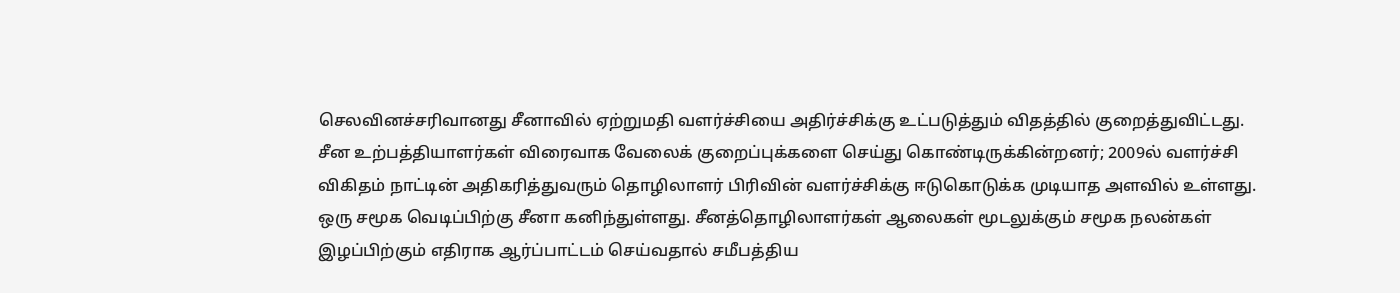செலவினச்சரிவானது சீனாவில் ஏற்றுமதி வளர்ச்சியை அதிர்ச்சிக்கு உட்படுத்தும் விதத்தில் குறைத்துவிட்டது. சீன உற்பத்தியாளர்கள் விரைவாக வேலைக் குறைப்புக்களை செய்து கொண்டிருக்கின்றனர்; 2009ல் வளர்ச்சி விகிதம் நாட்டின் அதிகரித்துவரும் தொழிலாளர் பிரிவின் வளர்ச்சிக்கு ஈடுகொடுக்க முடியாத அளவில் உள்ளது. ஒரு சமூக வெடிப்பிற்கு சீனா கனிந்துள்ளது. சீனத்தொழிலாளர்கள் ஆலைகள் மூடலுக்கும் சமூக நலன்கள் இழப்பிற்கும் எதிராக ஆர்ப்பாட்டம் செய்வதால் சமீபத்திய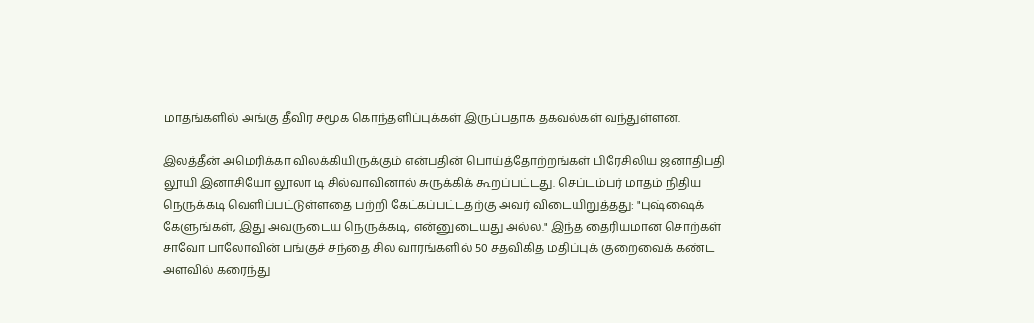மாதங்களில் அங்கு தீவிர சமூக கொந்தளிப்புக்கள் இருப்பதாக தகவல்கள் வந்துள்ளன.

இலத்தீன் அமெரிக்கா விலக்கியிருக்கும் என்பதின் பொய்த்தோற்றங்கள் பிரேசிலிய ஜனாதிபதி லூயி இனாசியோ லூலா டி சில்வாவினால் சுருக்கிக் கூறப்பட்டது. செப்டம்பர் மாதம் நிதிய நெருக்கடி வெளிப்பட்டுள்ளதை பற்றி கேட்கப்பட்டதற்கு அவர் விடையிறுத்தது: "புஷ்ஷைக் கேளுங்கள், இது அவருடைய நெருக்கடி, என்னுடையது அல்ல." இந்த தைரியமான சொற்கள் சாவோ பாலோவின் பங்குச் சந்தை சில வாரங்களில் 50 சதவிகித மதிப்புக் குறைவைக் கண்ட அளவில் கரைந்து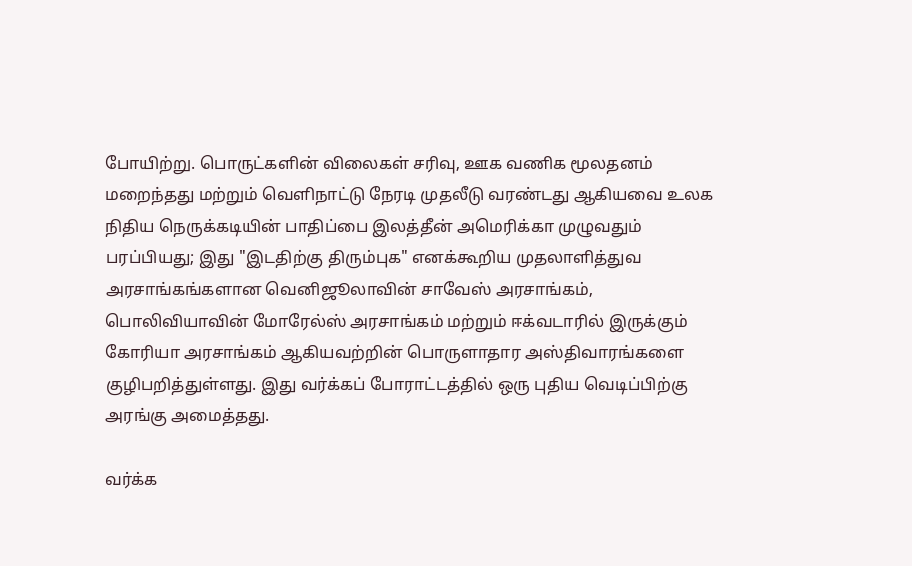போயிற்று. பொருட்களின் விலைகள் சரிவு, ஊக வணிக மூலதனம் மறைந்தது மற்றும் வெளிநாட்டு நேரடி முதலீடு வரண்டது ஆகியவை உலக நிதிய நெருக்கடியின் பாதிப்பை இலத்தீன் அமெரிக்கா முழுவதும் பரப்பியது; இது "இடதிற்கு திரும்புக" எனக்கூறிய முதலாளித்துவ அரசாங்கங்களான வெனிஜூலாவின் சாவேஸ் அரசாங்கம், பொலிவியாவின் மோரேல்ஸ் அரசாங்கம் மற்றும் ஈக்வடாரில் இருக்கும் கோரியா அரசாங்கம் ஆகியவற்றின் பொருளாதார அஸ்திவாரங்களை குழிபறித்துள்ளது. இது வர்க்கப் போராட்டத்தில் ஒரு புதிய வெடிப்பிற்கு அரங்கு அமைத்தது.

வர்க்க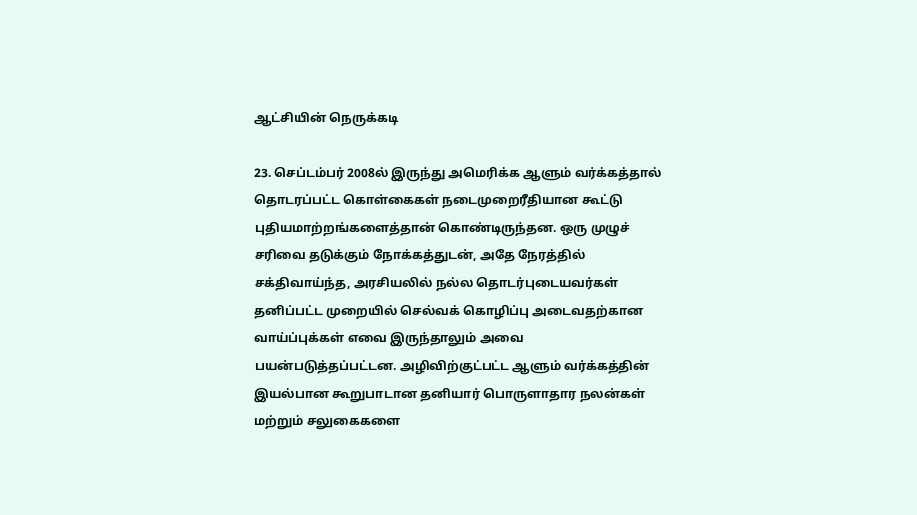ஆட்சியின் நெருக்கடி

23. செப்டம்பர் 2008ல் இருந்து அமெரிக்க ஆளும் வர்க்கத்தால் தொடரப்பட்ட கொள்கைகள் நடைமுறைரீதியான கூட்டு புதியமாற்றங்களைத்தான் கொண்டிருந்தன. ஒரு முழுச் சரிவை தடுக்கும் நோக்கத்துடன், அதே நேரத்தில் சக்திவாய்ந்த, அரசியலில் நல்ல தொடர்புடையவர்கள் தனிப்பட்ட முறையில் செல்வக் கொழிப்பு அடைவதற்கான வாய்ப்புக்கள் எவை இருந்தாலும் அவை பயன்படுத்தப்பட்டன. அழிவிற்குட்பட்ட ஆளும் வர்க்கத்தின் இயல்பான கூறுபாடான தனியார் பொருளாதார நலன்கள் மற்றும் சலுகைகளை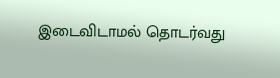இடைவிடாமல் தொடர்வது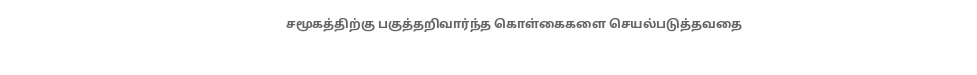சமூகத்திற்கு பகுத்தறிவார்ந்த கொள்கைகளை செயல்படுத்தவதை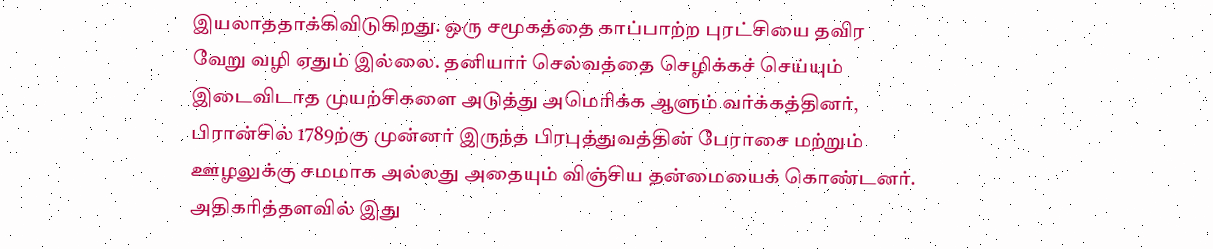இயலாததாக்கிவிடுகிறது. ஒரு சமூகத்தை காப்பாற்ற புரட்சியை தவிர வேறு வழி ஏதும் இல்லை. தனியார் செல்வத்தை செழிக்கச் செய்யும் இடைவிடாத முயற்சிகளை அடுத்து அமெரிக்க ஆளும் வர்க்கத்தினர், பிரான்சில் 1789ற்கு முன்னர் இருந்த பிரபுத்துவத்தின் பேராசை மற்றும் ஊழலுக்கு சமமாக அல்லது அதையும் விஞ்சிய தன்மையைக் கொண்டனர். அதிகரித்தளவில் இது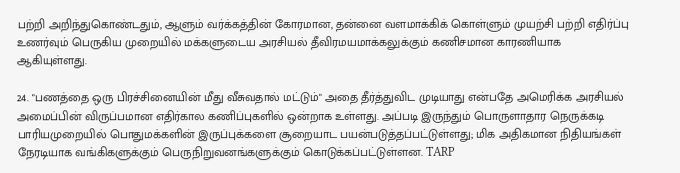பற்றி அறிந்துகொண்டதும், ஆளும் வர்க்கத்தின் கோரமான, தன்னை வளமாக்கிக் கொள்ளும் முயற்சி பற்றி எதிர்ப்பு உணர்வும் பெருகிய முறையில் மக்களுடைய அரசியல் தீவிரமயமாக்கலுக்கும் கணிசமான காரணியாக ஆகியுள்ளது.

24. "பணத்தை ஒரு பிரச்சினையின் மீது வீசுவதால் மட்டும்" அதை தீர்த்துவிட முடியாது என்பதே அமெரிக்க அரசியல் அமைப்பின் விருப்பமான எதிர்கால கணிப்புகளில் ஒன்றாக உள்ளது. அப்படி இருந்தும் பொருளாதார நெருக்கடி பாரியமுறையில் பொதுமக்களின் இருப்புக்களை சூறையாட பயன்படுத்தப்பட்டுள்ளது; மிக அதிகமான நிதியங்கள் நேரடியாக வங்கிகளுக்கும் பெருநிறுவனங்களுக்கும் கொடுக்கப்பட்டுள்ளன. TARP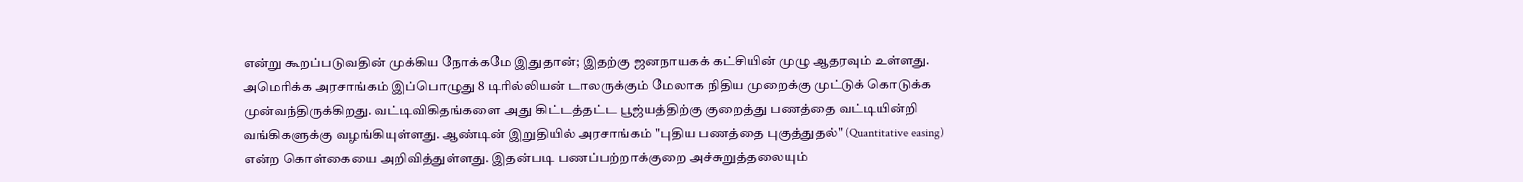என்று கூறப்படுவதின் முக்கிய நோக்கமே இதுதான்; இதற்கு ஜனநாயகக் கட்சியின் முழு ஆதரவும் உள்ளது. அமெரிக்க அரசாங்கம் இப்பொழுது 8 டிரில்லியன் டாலருக்கும் மேலாக நிதிய முறைக்கு முட்டுக் கொடுக்க முன்வந்திருக்கிறது. வட்டிவிகிதங்களை அது கிட்டத்தட்ட பூஜ்யத்திற்கு குறைத்து பணத்தை வட்டியின்றி வங்கிகளுக்கு வழங்கியுள்ளது. ஆண்டின் இறுதியில் அரசாங்கம் "புதிய பணத்தை புகுத்துதல்" (Quantitative easing) என்ற கொள்கையை அறிவித்துள்ளது. இதன்படி பணப்பற்றாக்குறை அச்சுறுத்தலையும்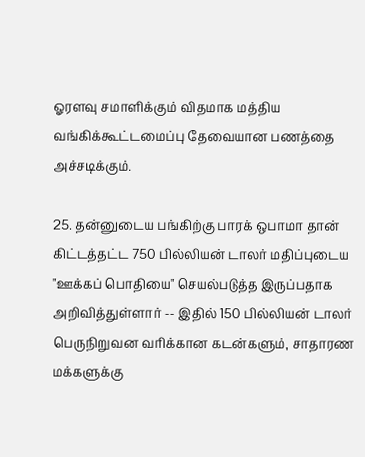ஓரளவு சமாளிக்கும் விதமாக மத்திய வங்கிக்கூட்டமைப்பு தேவையான பணத்தை அச்சடிக்கும்.

25. தன்னுடைய பங்கிற்கு பாரக் ஒபாமா தான் கிட்டத்தட்ட 750 பில்லியன் டாலர் மதிப்புடைய "ஊக்கப் பொதியை" செயல்படுத்த இருப்பதாக அறிவித்துள்ளார் -- இதில் 150 பில்லியன் டாலர் பெருநிறுவன வரிக்கான கடன்களும், சாதாரண மக்களுக்கு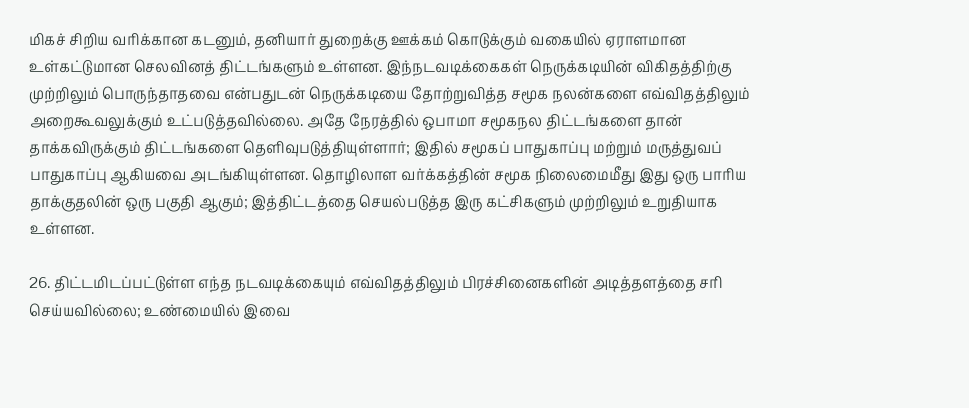மிகச் சிறிய வரிக்கான கடனும், தனியார் துறைக்கு ஊக்கம் கொடுக்கும் வகையில் ஏராளமான உள்கட்டுமான செலவினத் திட்டங்களும் உள்ளன. இந்நடவடிக்கைகள் நெருக்கடியின் விகிதத்திற்கு முற்றிலும் பொருந்தாதவை என்பதுடன் நெருக்கடியை தோற்றுவித்த சமூக நலன்களை எவ்விதத்திலும் அறைகூவலுக்கும் உட்படுத்தவில்லை. அதே நேரத்தில் ஒபாமா சமூகநல திட்டங்களை தான் தாக்கவிருக்கும் திட்டங்களை தெளிவுபடுத்தியுள்ளார்; இதில் சமூகப் பாதுகாப்பு மற்றும் மருத்துவப் பாதுகாப்பு ஆகியவை அடங்கியுள்ளன. தொழிலாள வர்க்கத்தின் சமூக நிலைமைமீது இது ஒரு பாரிய தாக்குதலின் ஒரு பகுதி ஆகும்; இத்திட்டத்தை செயல்படுத்த இரு கட்சிகளும் முற்றிலும் உறுதியாக உள்ளன.

26. திட்டமிடப்பட்டுள்ள எந்த நடவடிக்கையும் எவ்விதத்திலும் பிரச்சினைகளின் அடித்தளத்தை சரி செய்யவில்லை; உண்மையில் இவை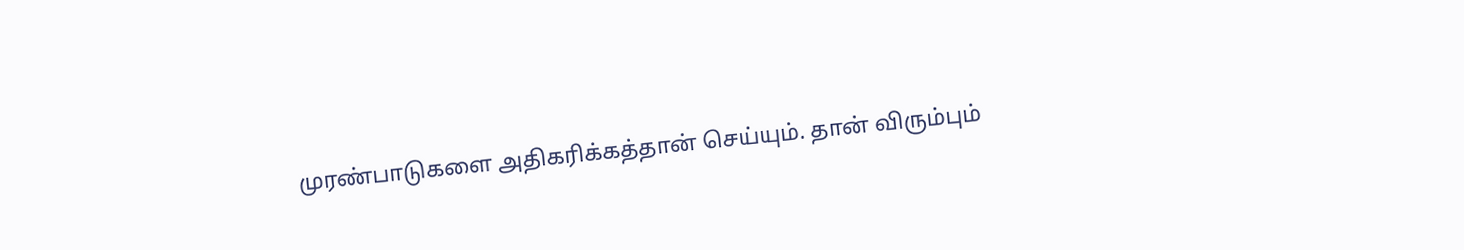முரண்பாடுகளை அதிகரிக்கத்தான் செய்யும். தான் விரும்பும்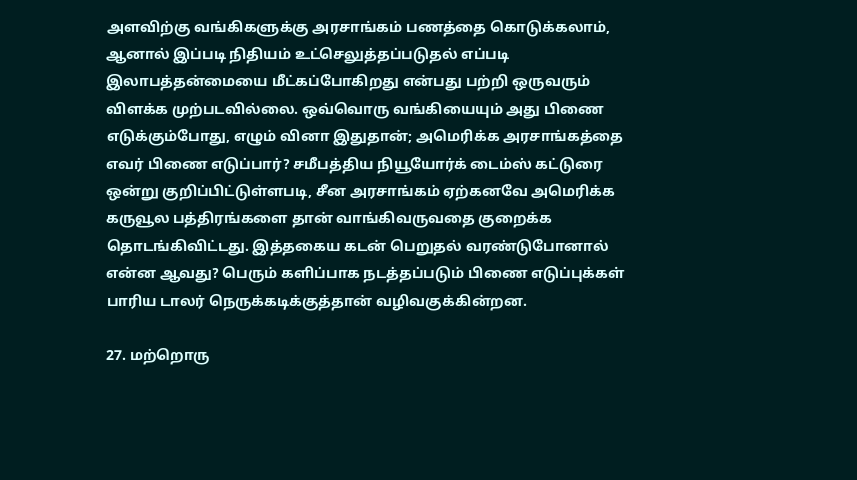அளவிற்கு வங்கிகளுக்கு அரசாங்கம் பணத்தை கொடுக்கலாம், ஆனால் இப்படி நிதியம் உட்செலுத்தப்படுதல் எப்படி இலாபத்தன்மையை மீட்கப்போகிறது என்பது பற்றி ஒருவரும் விளக்க முற்படவில்லை. ஒவ்வொரு வங்கியையும் அது பிணை எடுக்கும்போது, எழும் வினா இதுதான்; அமெரிக்க அரசாங்கத்தை எவர் பிணை எடுப்பார்? சமீபத்திய நியூயோர்க் டைம்ஸ் கட்டுரை ஒன்று குறிப்பிட்டுள்ளபடி, சீன அரசாங்கம் ஏற்கனவே அமெரிக்க கருவூல பத்திரங்களை தான் வாங்கிவருவதை குறைக்க தொடங்கிவிட்டது. இத்தகைய கடன் பெறுதல் வரண்டுபோனால் என்ன ஆவது? பெரும் களிப்பாக நடத்தப்படும் பிணை எடுப்புக்கள் பாரிய டாலர் நெருக்கடிக்குத்தான் வழிவகுக்கின்றன.

27. மற்றொரு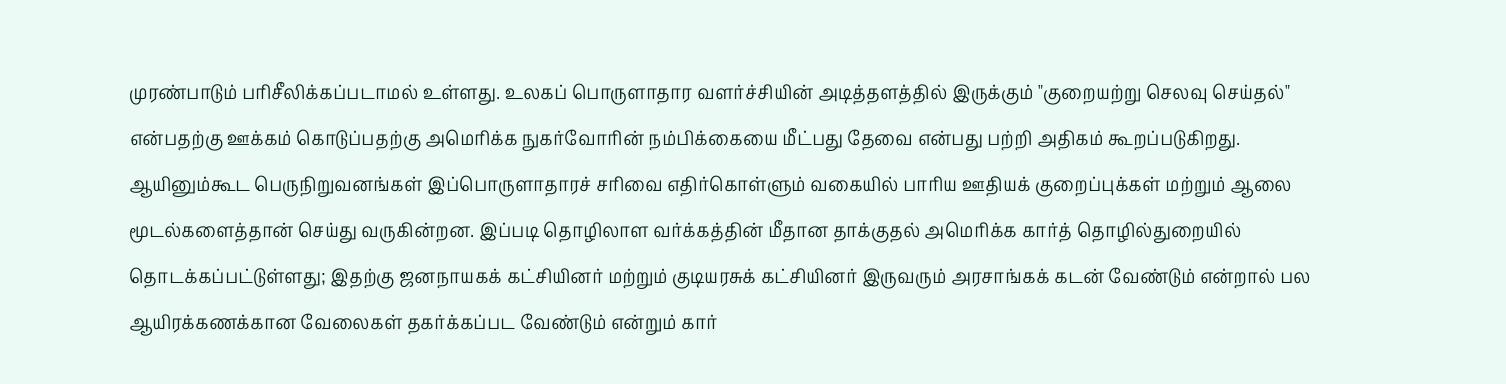முரண்பாடும் பரிசீலிக்கப்படாமல் உள்ளது. உலகப் பொருளாதார வளர்ச்சியின் அடித்தளத்தில் இருக்கும் "குறையற்று செலவு செய்தல்" என்பதற்கு ஊக்கம் கொடுப்பதற்கு அமெரிக்க நுகர்வோரின் நம்பிக்கையை மீட்பது தேவை என்பது பற்றி அதிகம் கூறப்படுகிறது. ஆயினும்கூட பெருநிறுவனங்கள் இப்பொருளாதாரச் சரிவை எதிர்கொள்ளும் வகையில் பாரிய ஊதியக் குறைப்புக்கள் மற்றும் ஆலை மூடல்களைத்தான் செய்து வருகின்றன. இப்படி தொழிலாள வர்க்கத்தின் மீதான தாக்குதல் அமெரிக்க கார்த் தொழில்துறையில் தொடக்கப்பட்டுள்ளது; இதற்கு ஜனநாயகக் கட்சியினர் மற்றும் குடியரசுக் கட்சியினர் இருவரும் அரசாங்கக் கடன் வேண்டும் என்றால் பல ஆயிரக்கணக்கான வேலைகள் தகர்க்கப்பட வேண்டும் என்றும் கார்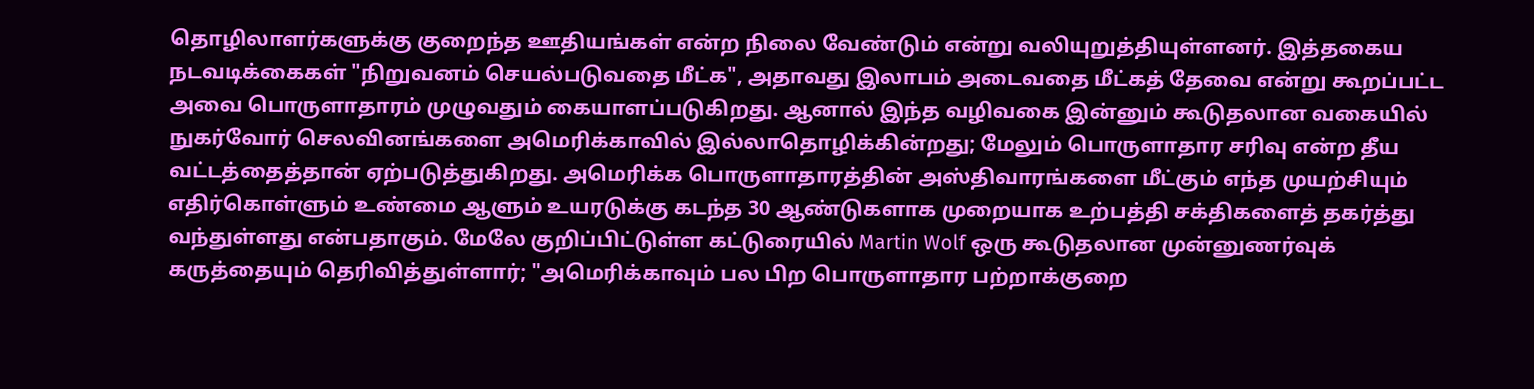தொழிலாளர்களுக்கு குறைந்த ஊதியங்கள் என்ற நிலை வேண்டும் என்று வலியுறுத்தியுள்ளனர். இத்தகைய நடவடிக்கைகள் "நிறுவனம் செயல்படுவதை மீட்க", அதாவது இலாபம் அடைவதை மீட்கத் தேவை என்று கூறப்பட்ட அவை பொருளாதாரம் முழுவதும் கையாளப்படுகிறது. ஆனால் இந்த வழிவகை இன்னும் கூடுதலான வகையில் நுகர்வோர் செலவினங்களை அமெரிக்காவில் இல்லாதொழிக்கின்றது; மேலும் பொருளாதார சரிவு என்ற தீய வட்டத்தைத்தான் ஏற்படுத்துகிறது. அமெரிக்க பொருளாதாரத்தின் அஸ்திவாரங்களை மீட்கும் எந்த முயற்சியும் எதிர்கொள்ளும் உண்மை ஆளும் உயரடுக்கு கடந்த 30 ஆண்டுகளாக முறையாக உற்பத்தி சக்திகளைத் தகர்த்து வந்துள்ளது என்பதாகும். மேலே குறிப்பிட்டுள்ள கட்டுரையில் Martin Wolf ஒரு கூடுதலான முன்னுணர்வுக் கருத்தையும் தெரிவித்துள்ளார்; "அமெரிக்காவும் பல பிற பொருளாதார பற்றாக்குறை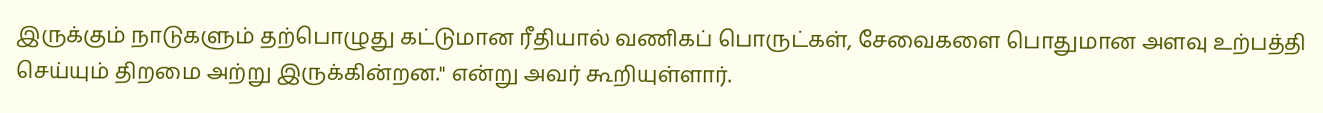இருக்கும் நாடுகளும் தற்பொழுது கட்டுமான ரீதியால் வணிகப் பொருட்கள், சேவைகளை பொதுமான அளவு உற்பத்தி செய்யும் திறமை அற்று இருக்கின்றன." என்று அவர் கூறியுள்ளார்.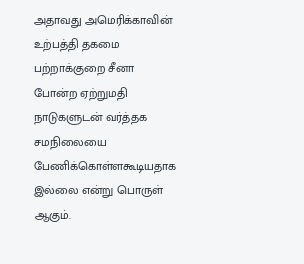அதாவது அமெரிக்காவின் உற்பத்தி தகமை பற்றாக்குறை சீனா போன்ற ஏற்றுமதி நாடுகளுடன் வர்த்தக சமநிலையை பேணிக்கொள்ளகூடியதாக இல்லை என்று பொருள் ஆகும்.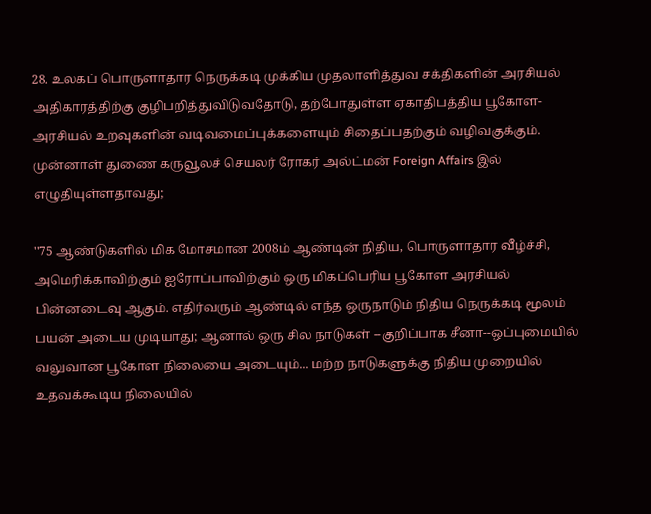28. உலகப் பொருளாதார நெருக்கடி முக்கிய முதலாளித்துவ சக்திகளின் அரசியல் அதிகாரத்திற்கு குழிபறித்துவிடுவதோடு, தற்போதுள்ள ஏகாதிபத்திய பூகோள-அரசியல் உறவுகளின் வடிவமைப்புக்களையும் சிதைப்பதற்கும் வழிவகுக்கும். முன்னாள் துணை கருவூலச் செயலர் ரோகர் அல்ட்மன் Foreign Affairs இல் எழுதியுள்ளதாவது;

''75 ஆண்டுகளில் மிக மோசமான 2008ம் ஆண்டின் நிதிய, பொருளாதார வீழ்ச்சி, அமெரிக்காவிற்கும் ஐரோப்பாவிற்கும் ஒரு மிகப்பெரிய பூகோள அரசியல் பின்னடைவு ஆகும். எதிர்வரும் ஆண்டில் எந்த ஒருநாடும் நிதிய நெருக்கடி மூலம் பயன் அடைய முடியாது; ஆனால் ஒரு சில நாடுகள் --குறிப்பாக சீனா--ஒப்புமையில் வலுவான பூகோள நிலையை அடையும்... மற்ற நாடுகளுக்கு நிதிய முறையில் உதவக்கூடிய நிலையில்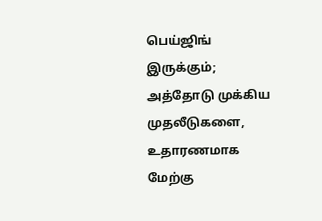பெய்ஜிங் இருக்கும்; அத்தோடு முக்கிய முதலீடுகளை, உதாரணமாக மேற்கு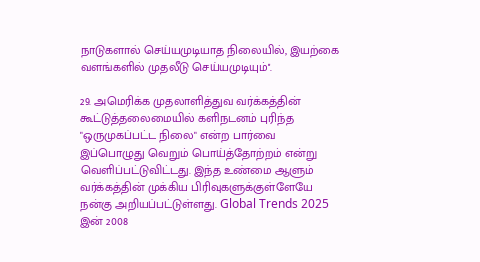நாடுகளால் செய்யமுடியாத நிலையில், இயற்கை வளங்களில் முதலீடு செய்யமுடியும்''.

29. அமெரிக்க முதலாளித்துவ வர்க்கத்தின் கூட்டுத்தலைமையில் களிநடனம் புரிந்த "ஒருமுகப்பட்ட நிலை" என்ற பார்வை இப்பொழுது வெறும் பொய்த்தோற்றம் என்று வெளிப்பட்டுவிட்டது. இந்த உண்மை ஆளும் வர்க்கத்தின் முக்கிய பிரிவுகளுக்குள்ளேயே நன்கு அறியப்பட்டுள்ளது. Global Trends 2025 இன் 2008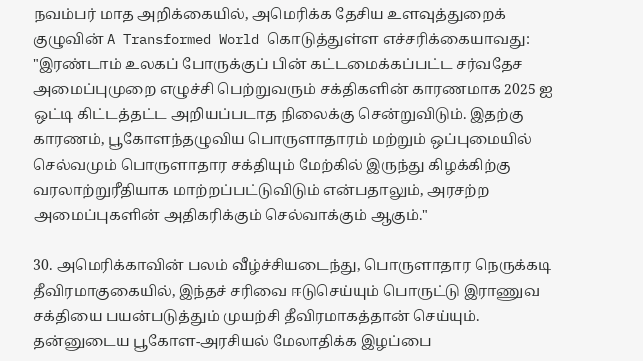நவம்பர் மாத அறிக்கையில், அமெரிக்க தேசிய உளவுத்துறைக் குழுவின் A Transformed World கொடுத்துள்ள எச்சரிக்கையாவது: "இரண்டாம் உலகப் போருக்குப் பின் கட்டமைக்கப்பட்ட சர்வதேச அமைப்புமுறை எழுச்சி பெற்றுவரும் சக்திகளின் காரணமாக 2025 ஐ ஒட்டி கிட்டத்தட்ட அறியப்படாத நிலைக்கு சென்றுவிடும். இதற்கு காரணம், பூகோளந்தழுவிய பொருளாதாரம் மற்றும் ஒப்புமையில் செல்வமும் பொருளாதார சக்தியும் மேற்கில் இருந்து கிழக்கிற்கு வரலாற்றுரீதியாக மாற்றப்பட்டுவிடும் என்பதாலும், அரசற்ற அமைப்புகளின் அதிகரிக்கும் செல்வாக்கும் ஆகும்."

30. அமெரிக்காவின் பலம் வீழ்ச்சியடைந்து, பொருளாதார நெருக்கடி தீவிரமாகுகையில், இந்தச் சரிவை ஈடுசெய்யும் பொருட்டு இராணுவ சக்தியை பயன்படுத்தும் முயற்சி தீவிரமாகத்தான் செய்யும். தன்னுடைய பூகோள-அரசியல் மேலாதிக்க இழப்பை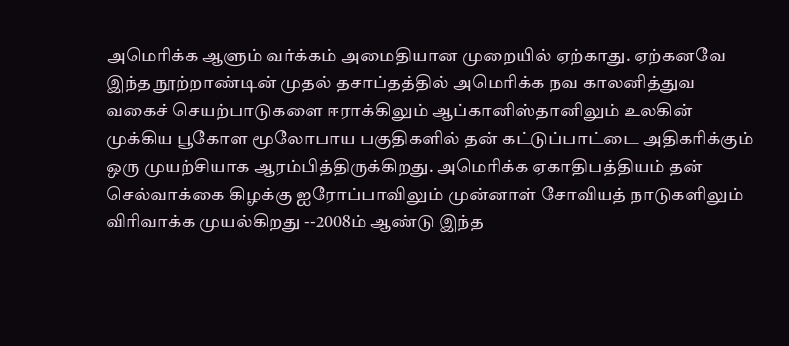அமெரிக்க ஆளும் வர்க்கம் அமைதியான முறையில் ஏற்காது. ஏற்கனவே இந்த நூற்றாண்டின் முதல் தசாப்தத்தில் அமெரிக்க நவ காலனித்துவ வகைச் செயற்பாடுகளை ஈராக்கிலும் ஆப்கானிஸ்தானிலும் உலகின் முக்கிய பூகோள மூலோபாய பகுதிகளில் தன் கட்டுப்பாட்டை அதிகரிக்கும் ஒரு முயற்சியாக ஆரம்பித்திருக்கிறது. அமெரிக்க ஏகாதிபத்தியம் தன் செல்வாக்கை கிழக்கு ஐரோப்பாவிலும் முன்னாள் சோவியத் நாடுகளிலும் விரிவாக்க முயல்கிறது --2008ம் ஆண்டு இந்த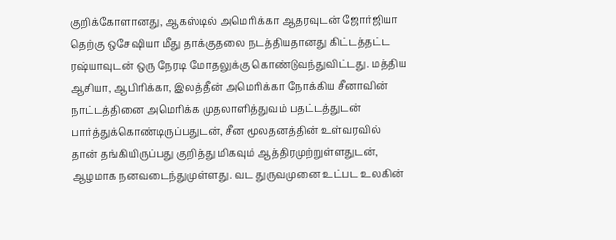குறிக்கோளானது, ஆகஸ்டில் அமெரிக்கா ஆதரவுடன் ஜோர்ஜியா தெற்கு ஒசேஷியா மீது தாக்குதலை நடத்தியதானது கிட்டத்தட்ட ரஷ்யாவுடன் ஒரு நேரடி மோதலுக்கு கொண்டுவந்துவிட்டது. மத்திய ஆசியா, ஆபிரிக்கா, இலத்தீன் அமெரிக்கா நோக்கிய சீனாவின் நாட்டத்தினை அமெரிக்க முதலாளித்துவம் பதட்டத்துடன் பார்த்துக்கொண்டிருப்பதுடன், சீன மூலதனத்தின் உள்வரவில் தான் தங்கியிருப்பது குறித்து மிகவும் ஆத்திரமுற்றுள்ளதுடன், ஆழமாக நனவடைந்துமுள்ளது. வட துருவமுனை உட்பட உலகின்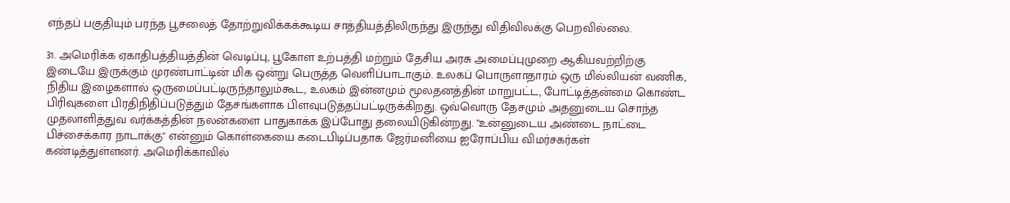எந்தப் பகுதியும் பரந்த பூசலைத் தோற்றுவிக்கக்கூடிய சாத்தியத்திலிருந்து இருந்து விதிவிலக்கு பெறவில்லை.

31. அமெரிக்க ஏகாதிபத்தியத்தின் வெடிப்பு, பூகோள உற்பத்தி மற்றும் தேசிய அரசு அமைப்புமுறை ஆகியவற்றிற்கு இடையே இருக்கும் முரண்பாட்டின் மிக ஒன்று பெருத்த வெளிப்பாடாகும். உலகப் பொருளாதாரம் ஒரு மில்லியன் வணிக, நிதிய இழைகளால் ஒருமைப்பட்டிருந்தாலும்கூட, உலகம் இன்னமும் மூலதனத்தின் மாறுபட்ட, போட்டித்தன்மை கொண்ட பிரிவுகளை பிரதிநிதிப்படுத்தும் தேசங்களாக பிளவுபடுத்தப்பட்டிருக்கிறது. ஒவ்வொரு தேசமும் அதனுடைய சொந்த முதலாளித்துவ வர்க்கத்தின் நலன்களை பாதுகாக்க இப்போது தலையிடுகின்றது. "உன்னுடைய அண்டை நாட்டை பிச்சைக்கார நாடாக்கு" என்னும் கொள்கையை கடைபிடிப்பதாக ஜேர்மனியை ஐரோப்பிய விமர்சகர்கள் கண்டித்துள்ளனர். அமெரிக்காவில்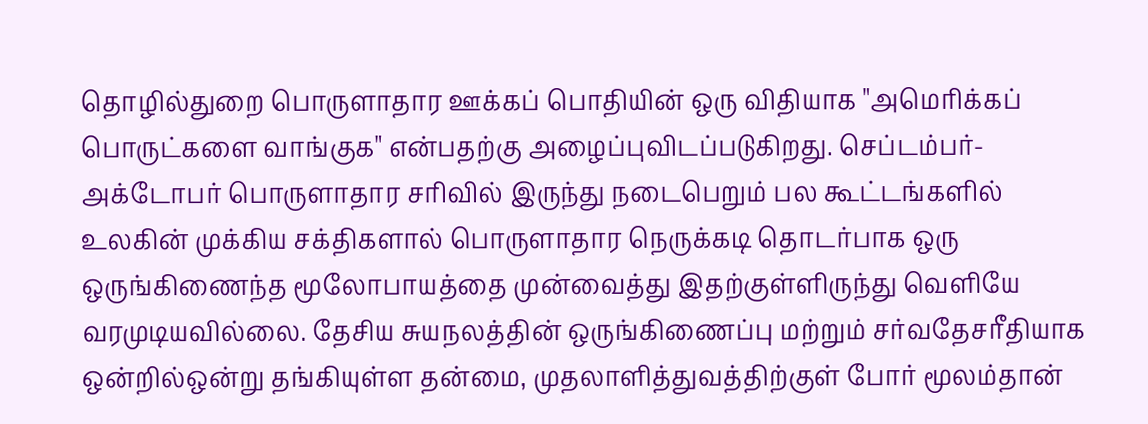தொழில்துறை பொருளாதார ஊக்கப் பொதியின் ஒரு விதியாக "அமெரிக்கப் பொருட்களை வாங்குக" என்பதற்கு அழைப்புவிடப்படுகிறது. செப்டம்பர்-அக்டோபர் பொருளாதார சரிவில் இருந்து நடைபெறும் பல கூட்டங்களில் உலகின் முக்கிய சக்திகளால் பொருளாதார நெருக்கடி தொடர்பாக ஒரு ஒருங்கிணைந்த மூலோபாயத்தை முன்வைத்து இதற்குள்ளிருந்து வெளியே வரமுடியவில்லை. தேசிய சுயநலத்தின் ஒருங்கிணைப்பு மற்றும் சர்வதேசரீதியாக ஒன்றில்ஒன்று தங்கியுள்ள தன்மை, முதலாளித்துவத்திற்குள் போர் மூலம்தான்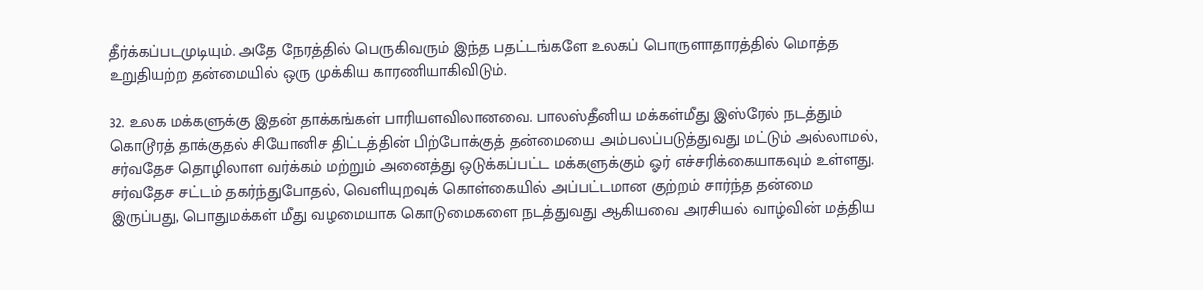தீர்க்கப்படமுடியும். அதே நேரத்தில் பெருகிவரும் இந்த பதட்டங்களே உலகப் பொருளாதாரத்தில் மொத்த உறுதியற்ற தன்மையில் ஒரு முக்கிய காரணியாகிவிடும்.

32. உலக மக்களுக்கு இதன் தாக்கங்கள் பாரியளவிலானவை. பாலஸ்தீனிய மக்கள்மீது இஸ்ரேல் நடத்தும் கொடூரத் தாக்குதல் சியோனிச திட்டத்தின் பிற்போக்குத் தன்மையை அம்பலப்படுத்துவது மட்டும் அல்லாமல், சர்வதேச தொழிலாள வர்க்கம் மற்றும் அனைத்து ஒடுக்கப்பட்ட மக்களுக்கும் ஓர் எச்சரிக்கையாகவும் உள்ளது. சர்வதேச சட்டம் தகர்ந்துபோதல், வெளியுறவுக் கொள்கையில் அப்பட்டமான குற்றம் சார்ந்த தன்மை இருப்பது, பொதுமக்கள் மீது வழமையாக கொடுமைகளை நடத்துவது ஆகியவை அரசியல் வாழ்வின் மத்திய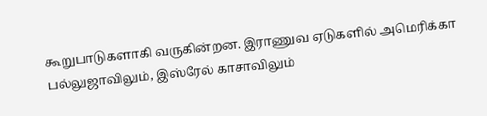கூறுபாடுகளாகி வருகின்றன. இராணுவ ஏடுகளில் அமெரிக்கா பல்லுஜாவிலும், இஸ்ரேல் காசாவிலும்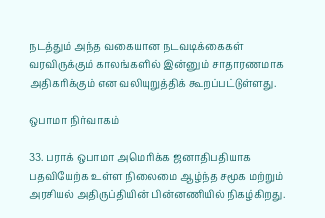நடத்தும் அந்த வகையான நடவடிக்கைகள் வரவிருக்கும் காலங்களில் இன்னும் சாதாரணமாக அதிகரிக்கும் என வலியுறுத்திக் கூறப்பட்டுள்ளது.

ஒபாமா நிர்வாகம்

33. பராக் ஒபாமா அமெரிக்க ஜனாதிபதியாக பதவியேற்க உள்ள நிலைமை ஆழ்ந்த சமூக மற்றும் அரசியல் அதிருப்தியின் பின்னணியில் நிகழ்கிறது.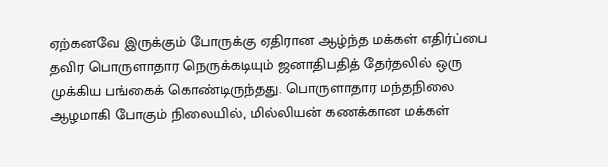ஏற்கனவே இருக்கும் போருக்கு ஏதிரான ஆழ்ந்த மக்கள் எதிர்ப்பை தவிர பொருளாதார நெருக்கடியும் ஜனாதிபதித் தேர்தலில் ஒரு முக்கிய பங்கைக் கொண்டிருந்தது. பொருளாதார மந்தநிலை ஆழமாகி போகும் நிலையில், மில்லியன் கணக்கான மக்கள்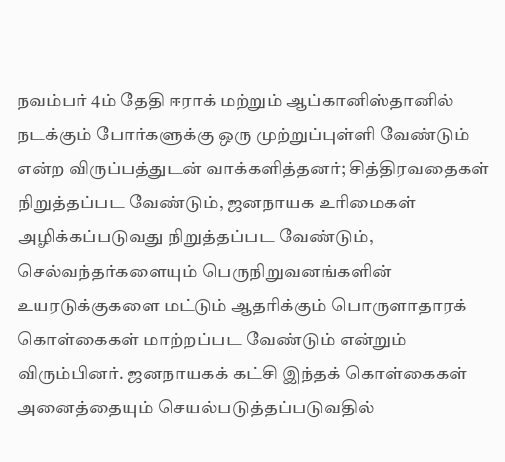நவம்பர் 4ம் தேதி ஈராக் மற்றும் ஆப்கானிஸ்தானில் நடக்கும் போர்களுக்கு ஒரு முற்றுப்புள்ளி வேண்டும் என்ற விருப்பத்துடன் வாக்களித்தனர்; சித்திரவதைகள் நிறுத்தப்பட வேண்டும், ஜனநாயக உரிமைகள் அழிக்கப்படுவது நிறுத்தப்பட வேண்டும், செல்வந்தர்களையும் பெருநிறுவனங்களின் உயரடுக்குகளை மட்டும் ஆதரிக்கும் பொருளாதாரக் கொள்கைகள் மாற்றப்பட வேண்டும் என்றும் விரும்பினர். ஜனநாயகக் கட்சி இந்தக் கொள்கைகள் அனைத்தையும் செயல்படுத்தப்படுவதில்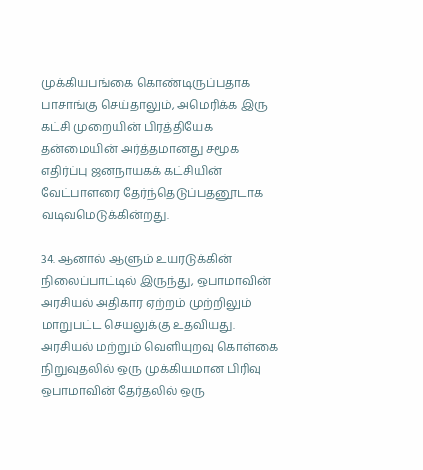முக்கியபங்கை கொண்டிருப்பதாக பாசாங்கு செய்தாலும், அமெரிக்க இரு கட்சி முறையின் பிரத்தியேக தன்மையின் அர்த்தமானது சமூக எதிர்ப்பு ஜனநாயகக் கட்சியின் வேட்பாளரை தேர்ந்தெடுப்பதனூடாக வடிவமெடுக்கின்றது.

34. ஆனால் ஆளும் உயரடுக்கின் நிலைப்பாட்டில் இருந்து, ஒபாமாவின் அரசியல் அதிகார ஏற்றம் முற்றிலும் மாறுபட்ட செயலுக்கு உதவியது. அரசியல் மற்றும் வெளியுறவு கொள்கை நிறுவுதலில் ஒரு முக்கியமான பிரிவு ஒபாமாவின் தேர்தலில் ஒரு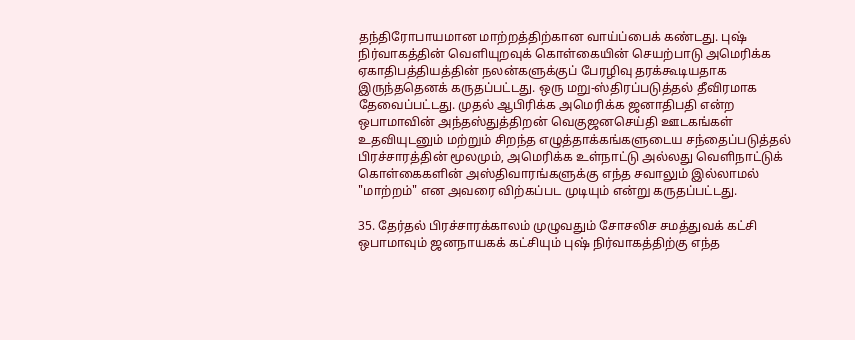தந்திரோபாயமான மாற்றத்திற்கான வாய்ப்பைக் கண்டது. புஷ் நிர்வாகத்தின் வெளியுறவுக் கொள்கையின் செயற்பாடு அமெரிக்க ஏகாதிபத்தியத்தின் நலன்களுக்குப் பேரழிவு தரக்கூடியதாக இருந்ததெனக் கருதப்பட்டது. ஒரு மறு-ஸ்திரப்படுத்தல் தீவிரமாக தேவைப்பட்டது. முதல் ஆபிரிக்க அமெரிக்க ஜனாதிபதி என்ற ஒபாமாவின் அந்தஸ்துத்திறன் வெகுஜனசெய்தி ஊடகங்கள் உதவியுடனும் மற்றும் சிறந்த எழுத்தாக்கங்களுடைய சந்தைப்படுத்தல் பிரச்சாரத்தின் மூலமும், அமெரிக்க உள்நாட்டு அல்லது வெளிநாட்டுக் கொள்கைகளின் அஸ்திவாரங்களுக்கு எந்த சவாலும் இல்லாமல் "மாற்றம்" என அவரை விற்கப்பட முடியும் என்று கருதப்பட்டது.

35. தேர்தல் பிரச்சாரக்காலம் முழுவதும் சோசலிச சமத்துவக் கட்சி ஒபாமாவும் ஜனநாயகக் கட்சியும் புஷ் நிர்வாகத்திற்கு எந்த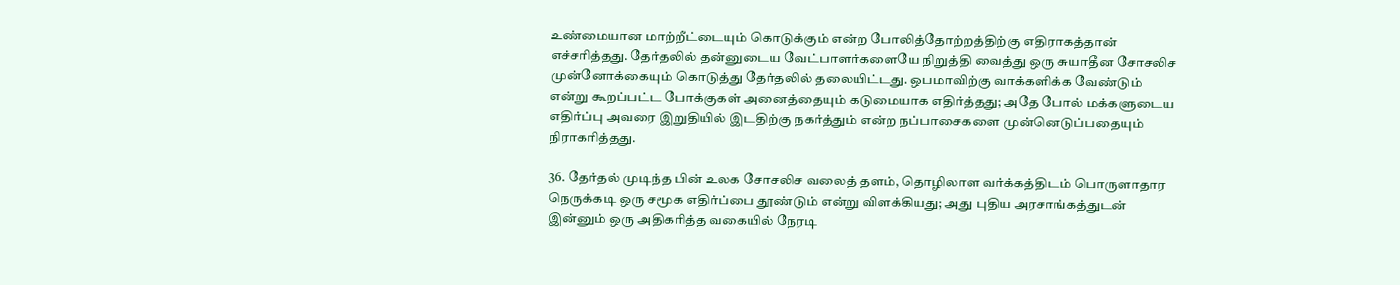உண்மையான மாற்றீட்டையும் கொடுக்கும் என்ற போலித்தோற்றத்திற்கு எதிராகத்தான் எச்சரித்தது. தேர்தலில் தன்னுடைய வேட்பாளர்களையே நிறுத்தி வைத்து ஒரு சுயாதீன சோசலிச முன்னோக்கையும் கொடுத்து தேர்தலில் தலையிட்டது. ஒபமாவிற்கு வாக்களிக்க வேண்டும் என்று கூறப்பட்ட போக்குகள் அனைத்தையும் கடுமையாக எதிர்த்தது; அதே போல் மக்களுடைய எதிர்ப்பு அவரை இறுதியில் இடதிற்கு நகர்த்தும் என்ற நப்பாசைகளை முன்னெடுப்பதையும் நிராகரித்தது.

36. தேர்தல் முடிந்த பின் உலக சோசலிச வலைத் தளம், தொழிலாள வர்க்கத்திடம் பொருளாதார நெருக்கடி ஒரு சமூக எதிர்ப்பை தூண்டும் என்று விளக்கியது; அது புதிய அரசாங்கத்துடன் இன்னும் ஒரு அதிகரித்த வகையில் நேரடி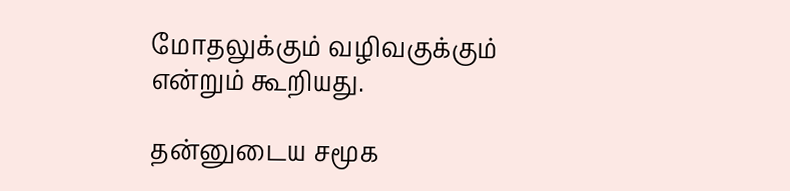மோதலுக்கும் வழிவகுக்கும் என்றும் கூறியது.

தன்னுடைய சமூக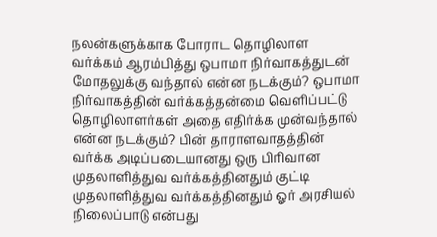நலன்களுக்காக போராட தொழிலாள வர்க்கம் ஆரம்பித்து ஒபாமா நிர்வாகத்துடன் மோதலுக்கு வந்தால் என்ன நடக்கும்? ஒபாமா நிர்வாகத்தின் வர்க்கத்தன்மை வெளிப்பட்டு தொழிலாளர்கள் அதை எதிர்க்க முன்வந்தால் என்ன நடக்கும்? பின் தாராளவாதத்தின் வர்க்க அடிப்படையானது ஒரு பிரிவான முதலாளித்துவ வர்க்கத்தினதும் குட்டி முதலாளித்துவ வர்க்கத்தினதும் ஓர் அரசியல் நிலைப்பாடு என்பது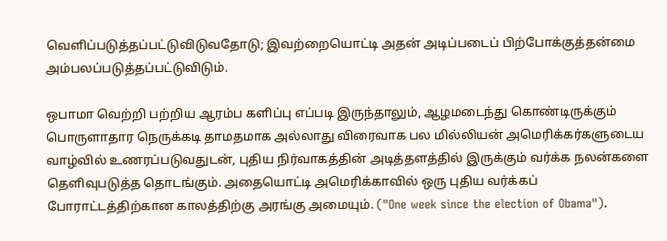வெளிப்படுத்தப்பட்டுவிடுவதோடு; இவற்றையொட்டி அதன் அடிப்படைப் பிற்போக்குத்தன்மை அம்பலப்படுத்தப்பட்டுவிடும்.

ஒபாமா வெற்றி பற்றிய ஆரம்ப களிப்பு எப்படி இருந்தாலும், ஆழமடைந்து கொண்டிருக்கும் பொருளாதார நெருக்கடி தாமதமாக அல்லாது விரைவாக பல மில்லியன் அமெரிக்கர்களுடைய வாழ்வில் உணரப்படுவதுடன், புதிய நிர்வாகத்தின் அடித்தளத்தில் இருக்கும் வர்க்க நலன்களை தெளிவுபடுத்த தொடங்கும். அதையொட்டி அமெரிக்காவில் ஒரு புதிய வர்க்கப் போராட்டத்திற்கான காலத்திற்கு அரங்கு அமையும். ("One week since the election of Obama").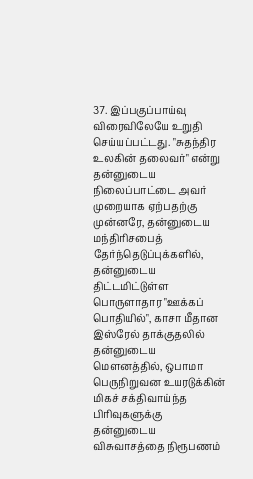37. இப்பகுப்பாய்வு விரைவிலேயே உறுதி செய்யப்பட்டது. "சுதந்திர உலகின் தலைவர்" என்று தன்னுடைய நிலைப்பாட்டை அவர் முறையாக ஏற்பதற்கு முன்னரே, தன்னுடைய மந்திரிசபைத் தேர்ந்தெடுப்புக்களில், தன்னுடைய திட்டமிட்டுள்ள பொருளாதார "ஊக்கப் பொதியில்", காசா மீதான இஸ்ரேல் தாக்குதலில் தன்னுடைய மெளனத்தில், ஒபாமா பெருநிறுவன உயரடுக்கின் மிகச் சக்திவாய்ந்த பிரிவுகளுக்கு தன்னுடைய விசுவாசத்தை நிரூபணம்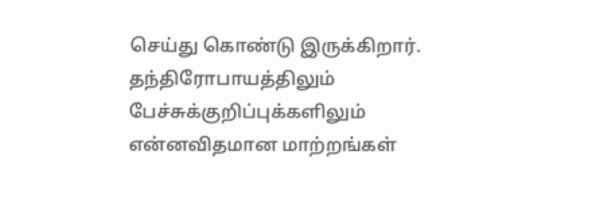செய்து கொண்டு இருக்கிறார். தந்திரோபாயத்திலும் பேச்சுக்குறிப்புக்களிலும் என்னவிதமான மாற்றங்கள்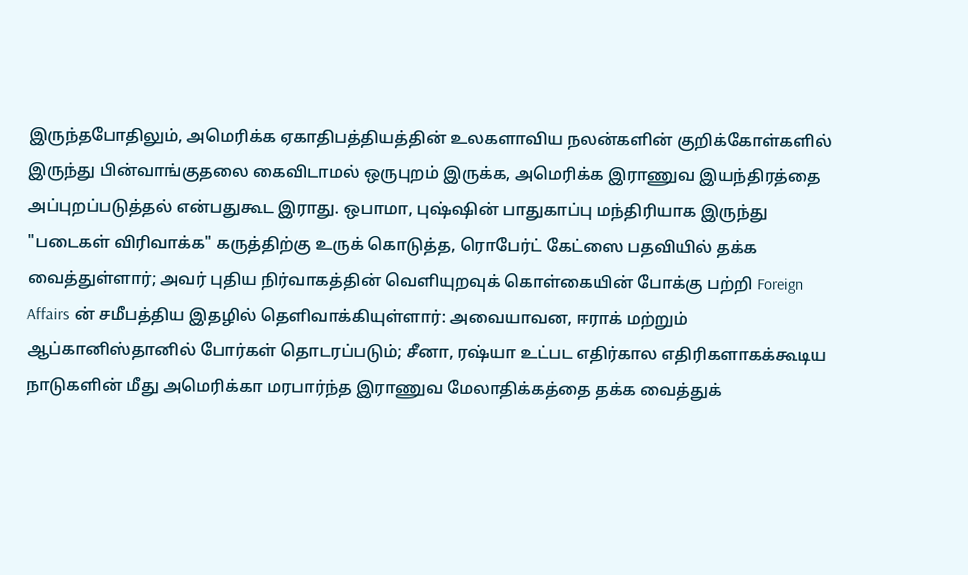இருந்தபோதிலும், அமெரிக்க ஏகாதிபத்தியத்தின் உலகளாவிய நலன்களின் குறிக்கோள்களில் இருந்து பின்வாங்குதலை கைவிடாமல் ஒருபுறம் இருக்க, அமெரிக்க இராணுவ இயந்திரத்தை அப்புறப்படுத்தல் என்பதுகூட இராது. ஒபாமா, புஷ்ஷின் பாதுகாப்பு மந்திரியாக இருந்து "படைகள் விரிவாக்க" கருத்திற்கு உருக் கொடுத்த, ரொபேர்ட் கேட்ஸை பதவியில் தக்க வைத்துள்ளார்; அவர் புதிய நிர்வாகத்தின் வெளியுறவுக் கொள்கையின் போக்கு பற்றி Foreign Affairs ன் சமீபத்திய இதழில் தெளிவாக்கியுள்ளார்: அவையாவன, ஈராக் மற்றும் ஆப்கானிஸ்தானில் போர்கள் தொடரப்படும்; சீனா, ரஷ்யா உட்பட எதிர்கால எதிரிகளாகக்கூடிய நாடுகளின் மீது அமெரிக்கா மரபார்ந்த இராணுவ மேலாதிக்கத்தை தக்க வைத்துக்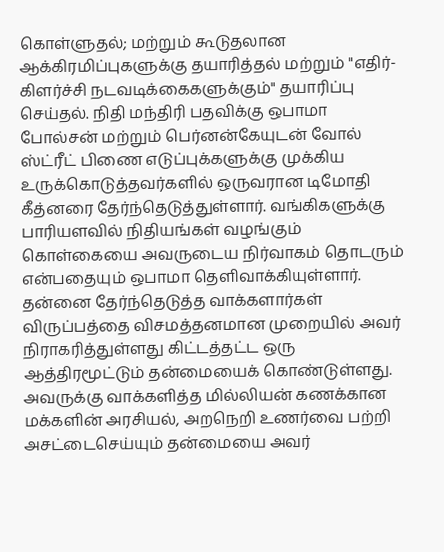கொள்ளுதல்; மற்றும் கூடுதலான ஆக்கிரமிப்புகளுக்கு தயாரித்தல் மற்றும் "எதிர்-கிளர்ச்சி நடவடிக்கைகளுக்கும்" தயாரிப்பு செய்தல். நிதி மந்திரி பதவிக்கு ஒபாமா போல்சன் மற்றும் பெர்னன்கேயுடன் வோல் ஸ்ட்ரீட் பிணை எடுப்புக்களுக்கு முக்கிய உருக்கொடுத்தவர்களில் ஒருவரான டிமோதி கீத்னரை தேர்ந்தெடுத்துள்ளார். வங்கிகளுக்கு பாரியளவில் நிதியங்கள் வழங்கும் கொள்கையை அவருடைய நிர்வாகம் தொடரும் என்பதையும் ஒபாமா தெளிவாக்கியுள்ளார். தன்னை தேர்ந்தெடுத்த வாக்களார்கள் விருப்பத்தை விசமத்தனமான முறையில் அவர் நிராகரித்துள்ளது கிட்டத்தட்ட ஒரு ஆத்திரமூட்டும் தன்மையைக் கொண்டுள்ளது. அவருக்கு வாக்களித்த மில்லியன் கணக்கான மக்களின் அரசியல், அறநெறி உணர்வை பற்றி அசட்டைசெய்யும் தன்மையை அவர்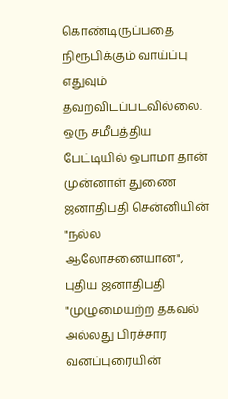கொண்டிருப்பதை நிரூபிக்கும் வாய்ப்பு எதுவும் தவறவிடப்படவில்லை. ஒரு சமீபத்திய பேட்டியில் ஒபாமா தான் முன்னாள் துணை ஜனாதிபதி சென்னியின் "நல்ல ஆலோசனையான", புதிய ஜனாதிபதி "முழுமையற்ற தகவல் அல்லது பிரச்சார வனப்புரையின்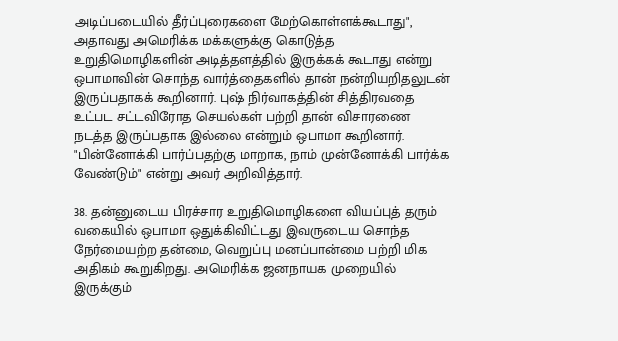அடிப்படையில் தீர்ப்புரைகளை மேற்கொள்ளக்கூடாது", அதாவது அமெரிக்க மக்களுக்கு கொடுத்த உறுதிமொழிகளின் அடித்தளத்தில் இருக்கக் கூடாது என்று ஒபாமாவின் சொந்த வார்த்தைகளில் தான் நன்றியறிதலுடன் இருப்பதாகக் கூறினார். புஷ் நிர்வாகத்தின் சித்திரவதை உட்பட சட்டவிரோத செயல்கள் பற்றி தான் விசாரணை நடத்த இருப்பதாக இல்லை என்றும் ஒபாமா கூறினார். "பின்னோக்கி பார்ப்பதற்கு மாறாக, நாம் முன்னோக்கி பார்க்க வேண்டும்" என்று அவர் அறிவித்தார்.

38. தன்னுடைய பிரச்சார உறுதிமொழிகளை வியப்புத் தரும் வகையில் ஒபாமா ஒதுக்கிவிட்டது இவருடைய சொந்த நேர்மையற்ற தன்மை, வெறுப்பு மனப்பான்மை பற்றி மிக அதிகம் கூறுகிறது. அமெரிக்க ஜனநாயக முறையில் இருக்கும்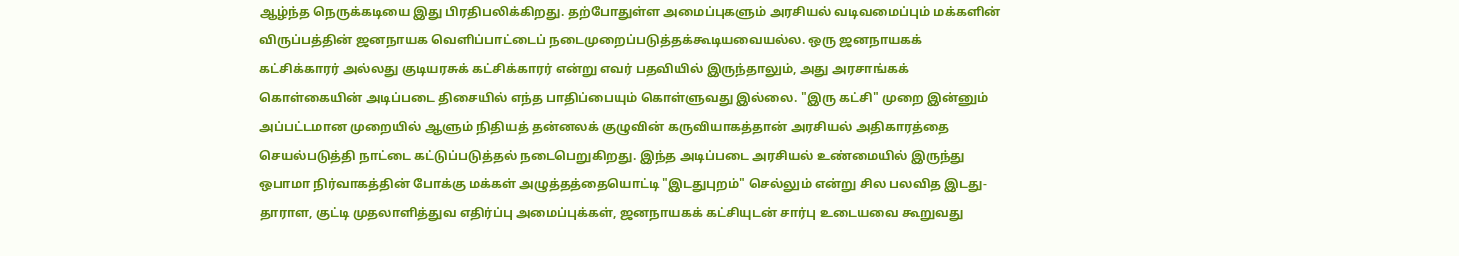ஆழ்ந்த நெருக்கடியை இது பிரதிபலிக்கிறது. தற்போதுள்ள அமைப்புகளும் அரசியல் வடிவமைப்பும் மக்களின் விருப்பத்தின் ஜனநாயக வெளிப்பாட்டைப் நடைமுறைப்படுத்தக்கூடியவையல்ல. ஒரு ஜனநாயகக் கட்சிக்காரர் அல்லது குடியரசுக் கட்சிக்காரர் என்று எவர் பதவியில் இருந்தாலும், அது அரசாங்கக் கொள்கையின் அடிப்படை திசையில் எந்த பாதிப்பையும் கொள்ளுவது இல்லை. "இரு கட்சி" முறை இன்னும் அப்பட்டமான முறையில் ஆளும் நிதியத் தன்னலக் குழுவின் கருவியாகத்தான் அரசியல் அதிகாரத்தை செயல்படுத்தி நாட்டை கட்டுப்படுத்தல் நடைபெறுகிறது. இந்த அடிப்படை அரசியல் உண்மையில் இருந்து ஒபாமா நிர்வாகத்தின் போக்கு மக்கள் அழுத்தத்தையொட்டி "இடதுபுறம்" செல்லும் என்று சில பலவித இடது-தாராள, குட்டி முதலாளித்துவ எதிர்ப்பு அமைப்புக்கள், ஜனநாயகக் கட்சியுடன் சார்பு உடையவை கூறுவது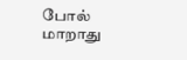போல் மாறாது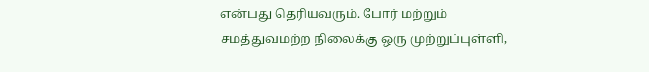என்பது தெரியவரும். போர் மற்றும் சமத்துவமற்ற நிலைக்கு ஒரு முற்றுப்புள்ளி,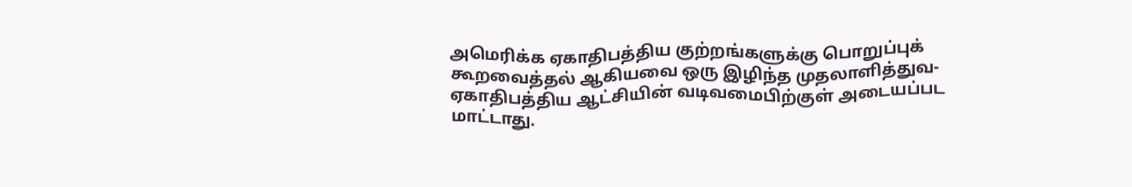அமெரிக்க ஏகாதிபத்திய குற்றங்களுக்கு பொறுப்புக் கூறவைத்தல் ஆகியவை ஒரு இழிந்த முதலாளித்துவ-ஏகாதிபத்திய ஆட்சியின் வடிவமைபிற்குள் அடையப்பட மாட்டாது.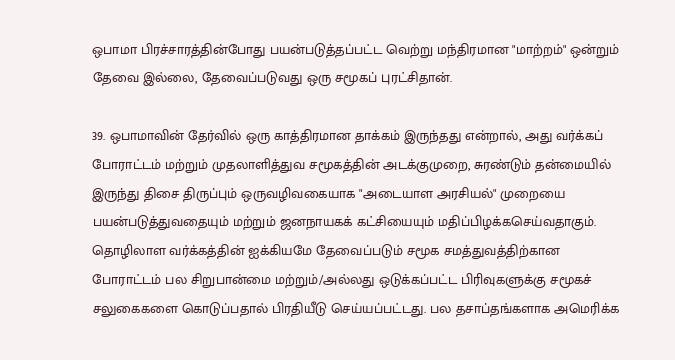ஒபாமா பிரச்சாரத்தின்போது பயன்படுத்தப்பட்ட வெற்று மந்திரமான "மாற்றம்" ஒன்றும் தேவை இல்லை, தேவைப்படுவது ஒரு சமூகப் புரட்சிதான்.

39. ஒபாமாவின் தேர்வில் ஒரு காத்திரமான தாக்கம் இருந்தது என்றால், அது வர்க்கப் போராட்டம் மற்றும் முதலாளித்துவ சமூகத்தின் அடக்குமுறை, சுரண்டும் தன்மையில் இருந்து திசை திருப்பும் ஒருவழிவகையாக "அடையாள அரசியல்" முறையை பயன்படுத்துவதையும் மற்றும் ஜனநாயகக் கட்சியையும் மதிப்பிழக்கசெய்வதாகும். தொழிலாள வர்க்கத்தின் ஐக்கியமே தேவைப்படும் சமூக சமத்துவத்திற்கான போராட்டம் பல சிறுபான்மை மற்றும்/அல்லது ஒடுக்கப்பட்ட பிரிவுகளுக்கு சமூகச் சலுகைகளை கொடுப்பதால் பிரதியீடு செய்யப்பட்டது. பல தசாப்தங்களாக அமெரிக்க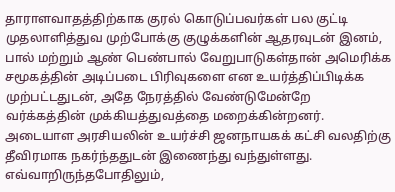தாராளவாதத்திற்காக குரல் கொடுப்பவர்கள் பல குட்டி முதலாளித்துவ முற்போக்கு குழுக்களின் ஆதரவுடன் இனம், பால் மற்றும் ஆண் பெண்பால் வேறுபாடுகள்தான் அமெரிக்க சமூகத்தின் அடிப்படை பிரிவுகளை என உயர்த்திப்பிடிக்க முற்பட்டதுடன், அதே நேரத்தில் வேண்டுமேன்றே வர்க்கத்தின் முக்கியத்துவத்தை மறைக்கின்றனர். அடையாள அரசியலின் உயர்ச்சி ஜனநாயகக் கட்சி வலதிற்கு தீவிரமாக நகர்ந்ததுடன் இணைந்து வந்துள்ளது. எவ்வாறிருந்தபோதிலும்,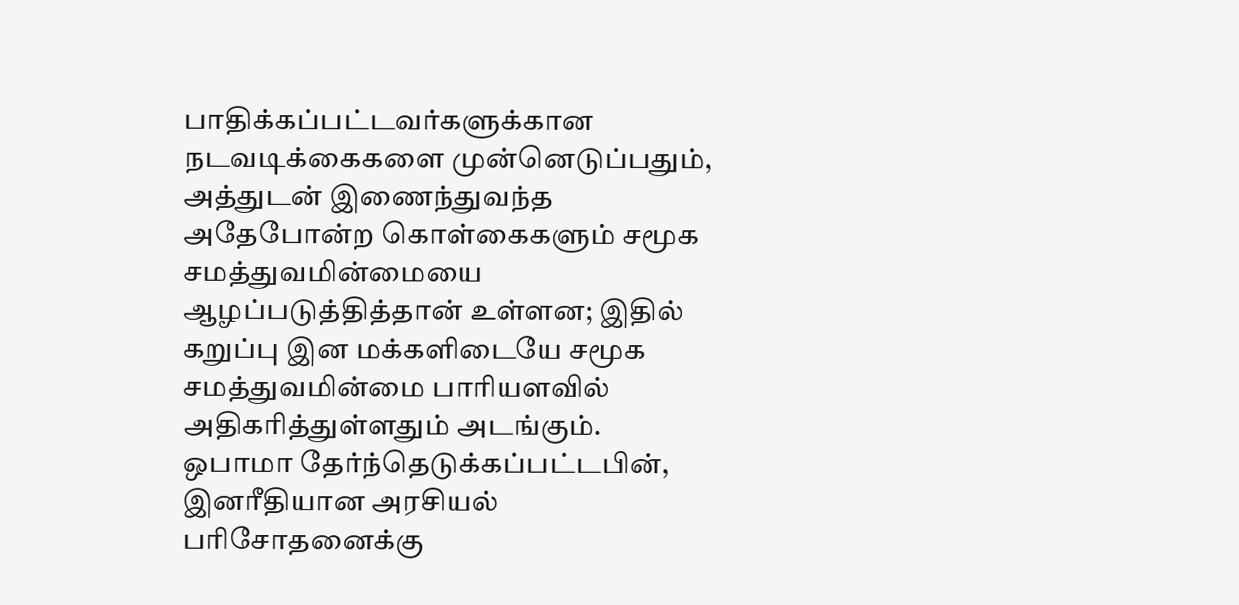பாதிக்கப்பட்டவர்களுக்கான நடவடிக்கைகளை முன்னெடுப்பதும், அத்துடன் இணைந்துவந்த அதேபோன்ற கொள்கைகளும் சமூக சமத்துவமின்மையை ஆழப்படுத்தித்தான் உள்ளன; இதில் கறுப்பு இன மக்களிடையே சமூக சமத்துவமின்மை பாரியளவில் அதிகரித்துள்ளதும் அடங்கும். ஒபாமா தேர்ந்தெடுக்கப்பட்டபின், இனரீதியான அரசியல் பரிசோதனைக்கு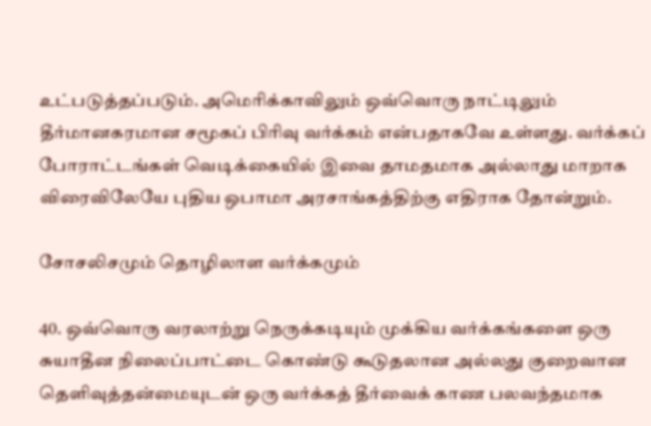உட்படுத்தப்படும். அமெரிக்காவிலும் ஒவ்வொரு நாட்டிலும் தீர்மானகரமான சமூகப் பிரிவு வர்க்கம் என்பதாகவே உள்ளது. வர்க்கப் போராட்டங்கள் வெடிக்கையில் இவை தாமதமாக அல்லாது மாறாக விரைவிலேயே புதிய ஒபாமா அரசாங்கத்திற்கு எதிராக தோன்றும்.

சோசலிசமும் தொழிலாள வர்க்கமும்

40. ஒவ்வொரு வரலாற்று நெருக்கடியும் முக்கிய வர்க்கங்களை ஒரு சுயாதீன நிலைப்பாட்டை கொண்டு கூடுதலான அல்லது குறைவான தெளிவுத்தன்மையுடன் ஒரு வர்க்கத் தீர்வைக் காண பலவந்தமாக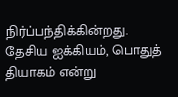நிர்ப்பந்திக்கின்றது. தேசிய ஐக்கியம், பொதுத் தியாகம் என்று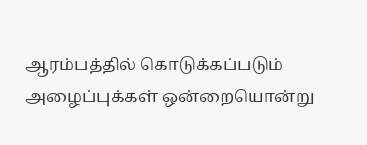ஆரம்பத்தில் கொடுக்கப்படும் அழைப்புக்கள் ஒன்றையொன்று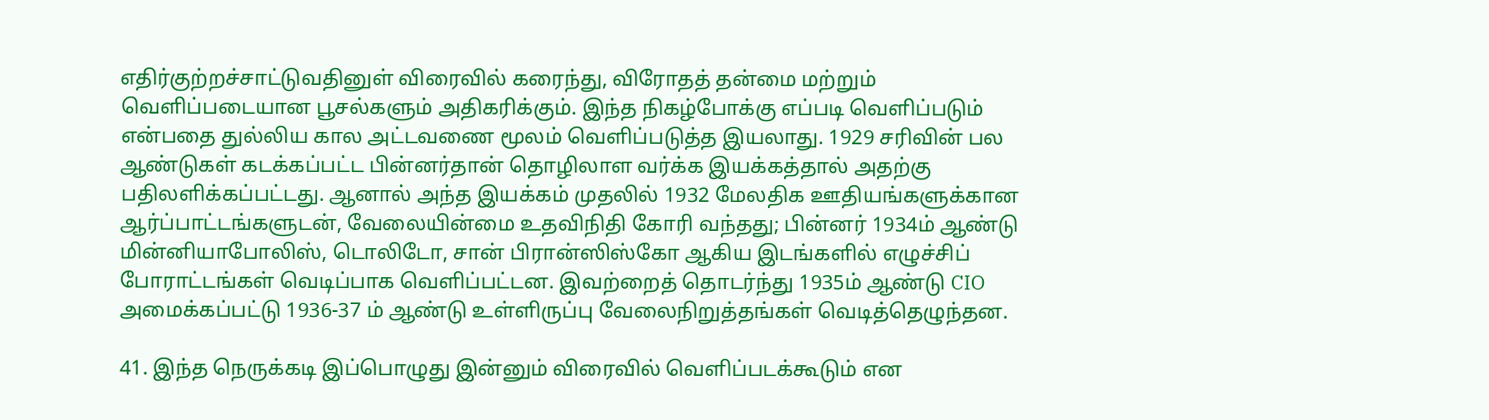எதிர்குற்றச்சாட்டுவதினுள் விரைவில் கரைந்து, விரோதத் தன்மை மற்றும் வெளிப்படையான பூசல்களும் அதிகரிக்கும். இந்த நிகழ்போக்கு எப்படி வெளிப்படும் என்பதை துல்லிய கால அட்டவணை மூலம் வெளிப்படுத்த இயலாது. 1929 சரிவின் பல ஆண்டுகள் கடக்கப்பட்ட பின்னர்தான் தொழிலாள வர்க்க இயக்கத்தால் அதற்கு பதிலளிக்கப்பட்டது. ஆனால் அந்த இயக்கம் முதலில் 1932 மேலதிக ஊதியங்களுக்கான ஆர்ப்பாட்டங்களுடன், வேலையின்மை உதவிநிதி கோரி வந்தது; பின்னர் 1934ம் ஆண்டு மின்னியாபோலிஸ், டொலிடோ, சான் பிரான்ஸிஸ்கோ ஆகிய இடங்களில் எழுச்சிப் போராட்டங்கள் வெடிப்பாக வெளிப்பட்டன. இவற்றைத் தொடர்ந்து 1935ம் ஆண்டு CIO அமைக்கப்பட்டு 1936-37 ம் ஆண்டு உள்ளிருப்பு வேலைநிறுத்தங்கள் வெடித்தெழுந்தன.

41. இந்த நெருக்கடி இப்பொழுது இன்னும் விரைவில் வெளிப்படக்கூடும் என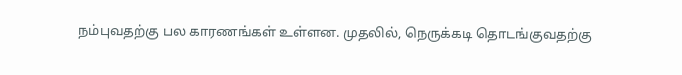நம்புவதற்கு பல காரணங்கள் உள்ளன. முதலில், நெருக்கடி தொடங்குவதற்கு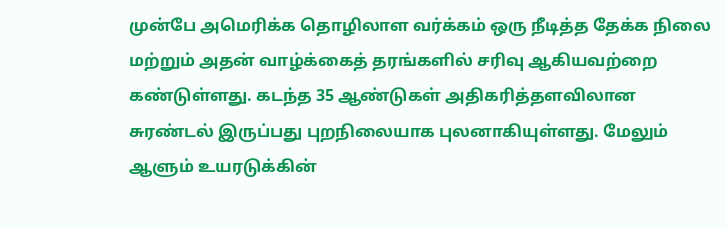முன்பே அமெரிக்க தொழிலாள வர்க்கம் ஒரு நீடித்த தேக்க நிலை மற்றும் அதன் வாழ்க்கைத் தரங்களில் சரிவு ஆகியவற்றை கண்டுள்ளது. கடந்த 35 ஆண்டுகள் அதிகரித்தளவிலான சுரண்டல் இருப்பது புறநிலையாக புலனாகியுள்ளது. மேலும் ஆளும் உயரடுக்கின்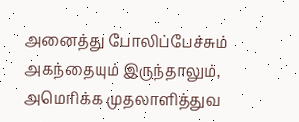அனைத்து போலிப்பேச்சும் அகந்தையும் இருந்தாலும், அமெரிக்க முதலாளித்துவ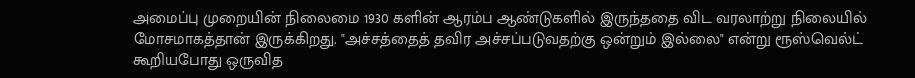அமைப்பு முறையின் நிலைமை 1930 களின் ஆரம்ப ஆண்டுகளில் இருந்ததை விட வரலாற்று நிலையில் மோசமாகத்தான் இருக்கிறது. "அச்சத்தைத் தவிர அச்சப்படுவதற்கு ஒன்றும் இல்லை" என்று ரூஸ்வெல்ட் கூறியபோது ஒருவித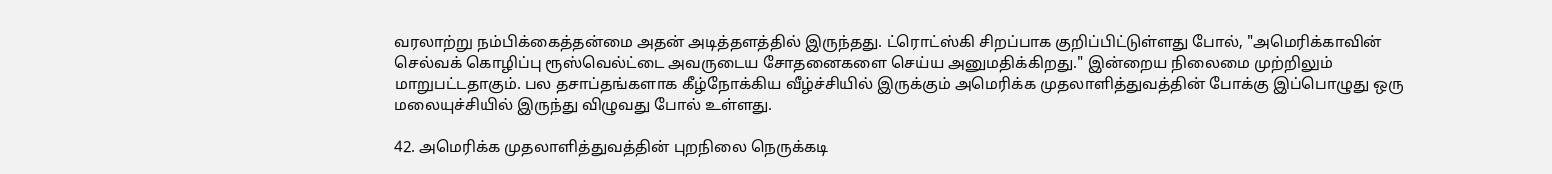வரலாற்று நம்பிக்கைத்தன்மை அதன் அடித்தளத்தில் இருந்தது. ட்ரொட்ஸ்கி சிறப்பாக குறிப்பிட்டுள்ளது போல், "அமெரிக்காவின் செல்வக் கொழிப்பு ரூஸ்வெல்ட்டை அவருடைய சோதனைகளை செய்ய அனுமதிக்கிறது." இன்றைய நிலைமை முற்றிலும் மாறுபட்டதாகும். பல தசாப்தங்களாக கீழ்நோக்கிய வீழ்ச்சியில் இருக்கும் அமெரிக்க முதலாளித்துவத்தின் போக்கு இப்பொழுது ஒரு மலையுச்சியில் இருந்து விழுவது போல் உள்ளது.

42. அமெரிக்க முதலாளித்துவத்தின் புறநிலை நெருக்கடி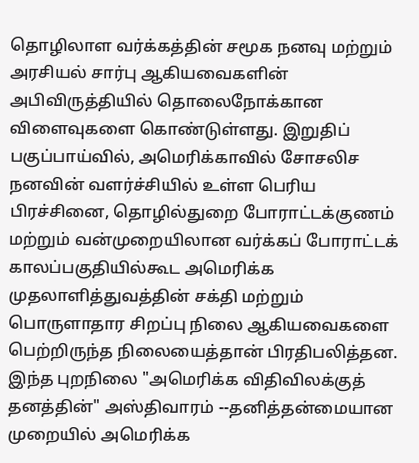தொழிலாள வர்க்கத்தின் சமூக நனவு மற்றும் அரசியல் சார்பு ஆகியவைகளின் அபிவிருத்தியில் தொலைநோக்கான விளைவுகளை கொண்டுள்ளது. இறுதிப் பகுப்பாய்வில், அமெரிக்காவில் சோசலிச நனவின் வளர்ச்சியில் உள்ள பெரிய பிரச்சினை, தொழில்துறை போராட்டக்குணம் மற்றும் வன்முறையிலான வர்க்கப் போராட்டக் காலப்பகுதியில்கூட அமெரிக்க முதலாளித்துவத்தின் சக்தி மற்றும் பொருளாதார சிறப்பு நிலை ஆகியவைகளை பெற்றிருந்த நிலையைத்தான் பிரதிபலித்தன. இந்த புறநிலை "அமெரிக்க விதிவிலக்குத் தனத்தின்" அஸ்திவாரம் --தனித்தன்மையான முறையில் அமெரிக்க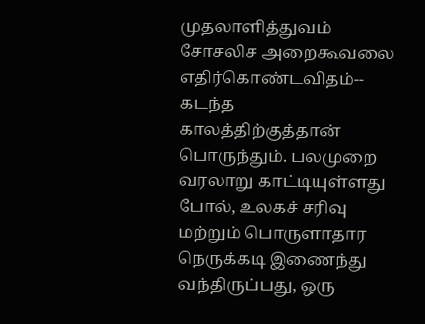முதலாளித்துவம் சோசலிச அறைகூவலை எதிர்கொண்டவிதம்-- கடந்த காலத்திற்குத்தான் பொருந்தும். பலமுறை வரலாறு காட்டியுள்ளது போல், உலகச் சரிவு மற்றும் பொருளாதார நெருக்கடி இணைந்து வந்திருப்பது, ஒரு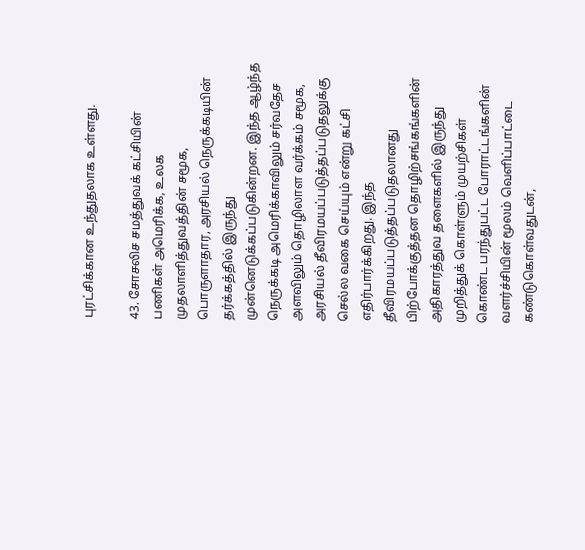புரட்சிக்கான உந்துதலாக உள்ளது.

43. சோசலிச சமத்துவக் கட்சியின் பணிகள் அமெரிக்க, உலக முதலாளித்துவத்தின் சமூக, பொருளாதார, அரசியல் நெருக்கடியின் தர்க்கத்தில் இருந்து முன்னெடுக்கப்படுகின்றன. இந்த ஆழ்ந்த நெருக்கடி அமெரிக்காவிலும் சர்வதேச அளவிலும் தொழிலாள வர்க்கம் சமூக, அரசியல் தீவிரமயப்படுத்தப்படுதலுக்கு செல்ல வகை செய்யும் என்று கட்சி எதிர்பார்க்கிறது. இந்த தீவிரமயப்படுத்தப்படுதலானது பிற்போக்குத்தன தொழிற்சங்கங்களின் அதிகாரத்துவ தளைகளில் இருந்து முறித்துக் கொள்ளும் முயற்சிகள் கொண்ட பரந்துபட்ட போராட்டங்களின் வளர்ச்சியின் மூலம் வெளிப்பாட்டை கண்டுகொள்வதுடன்,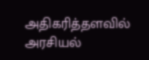அதிகரித்தளவில் அரசியல்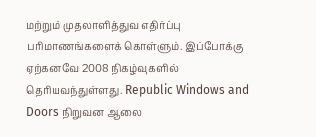மற்றும் முதலாளித்துவ எதிர்ப்பு பரிமாணங்களைக் கொள்ளும். இப்போக்கு ஏற்கனவே 2008 நிகழ்வுகளில் தெரியவந்துள்ளது. Republic Windows and Doors நிறுவன ஆலை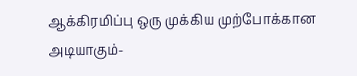ஆக்கிரமிப்பு ஒரு முக்கிய முற்போக்கான அடியாகும்-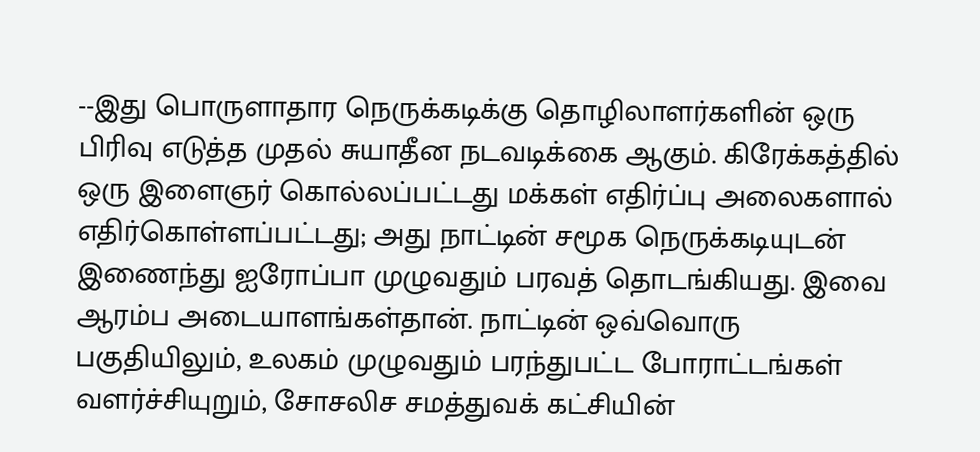--இது பொருளாதார நெருக்கடிக்கு தொழிலாளர்களின் ஒரு பிரிவு எடுத்த முதல் சுயாதீன நடவடிக்கை ஆகும். கிரேக்கத்தில் ஒரு இளைஞர் கொல்லப்பட்டது மக்கள் எதிர்ப்பு அலைகளால் எதிர்கொள்ளப்பட்டது; அது நாட்டின் சமூக நெருக்கடியுடன் இணைந்து ஐரோப்பா முழுவதும் பரவத் தொடங்கியது. இவை ஆரம்ப அடையாளங்கள்தான். நாட்டின் ஒவ்வொரு பகுதியிலும், உலகம் முழுவதும் பரந்துபட்ட போராட்டங்கள் வளர்ச்சியுறும், சோசலிச சமத்துவக் கட்சியின்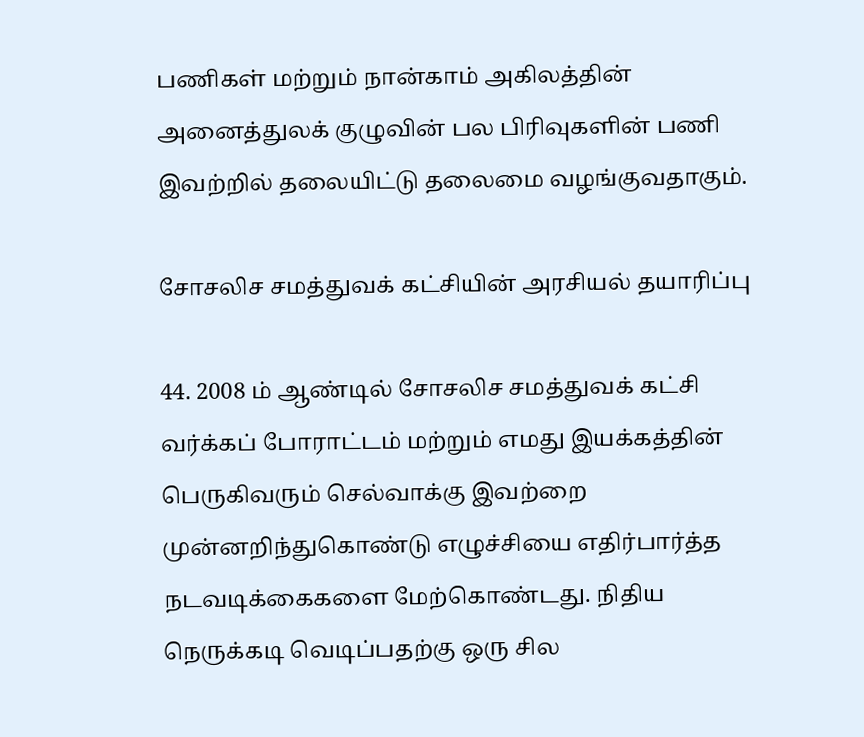பணிகள் மற்றும் நான்காம் அகிலத்தின் அனைத்துலக் குழுவின் பல பிரிவுகளின் பணி இவற்றில் தலையிட்டு தலைமை வழங்குவதாகும்.

சோசலிச சமத்துவக் கட்சியின் அரசியல் தயாரிப்பு

44. 2008 ம் ஆண்டில் சோசலிச சமத்துவக் கட்சி வர்க்கப் போராட்டம் மற்றும் எமது இயக்கத்தின் பெருகிவரும் செல்வாக்கு இவற்றை முன்னறிந்துகொண்டு எழுச்சியை எதிர்பார்த்த நடவடிக்கைகளை மேற்கொண்டது. நிதிய நெருக்கடி வெடிப்பதற்கு ஒரு சில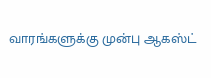வாரங்களுக்கு முன்பு ஆகஸ்ட்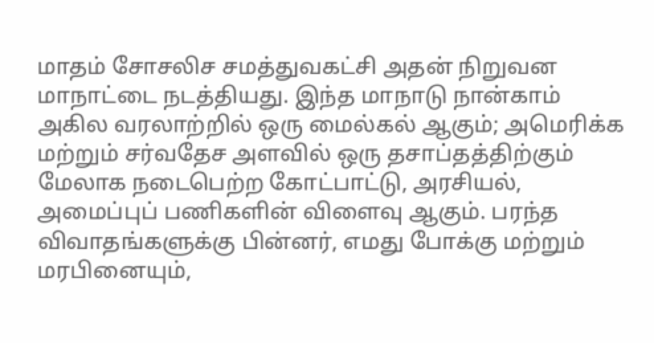மாதம் சோசலிச சமத்துவகட்சி அதன் நிறுவன மாநாட்டை நடத்தியது. இந்த மாநாடு நான்காம் அகில வரலாற்றில் ஒரு மைல்கல் ஆகும்; அமெரிக்க மற்றும் சர்வதேச அளவில் ஒரு தசாப்தத்திற்கும் மேலாக நடைபெற்ற கோட்பாட்டு, அரசியல், அமைப்புப் பணிகளின் விளைவு ஆகும். பரந்த விவாதங்களுக்கு பின்னர், எமது போக்கு மற்றும் மரபினையும்,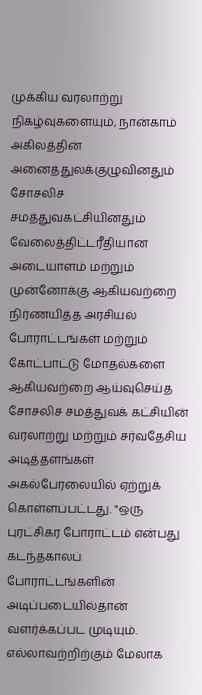முக்கிய வரலாற்று நிகழ்வுகளையும், நான்காம் அகிலத்தின் அனைத்துலக்குழுவினதும் சோசலிச சமத்துவகட்சியினதும் வேலைத்திட்டரீதியான அடையாளம் மற்றும் முன்னோக்கு ஆகியவற்றை நிர்ணயித்த அரசியல் போராட்டங்கள் மற்றும் கோட்பாட்டு மோதல்களை ஆகியவற்றை ஆய்வுசெய்த சோசலிச சமத்துவக் கட்சியின் வரலாற்று மற்றும் சர்வதேசிய அடித்தளங்கள் அகல்பேரலையில் ஏற்றுக் கொள்ளப்பட்டது. "ஒரு புரட்சிகர போராட்டம் என்பது கடந்தகாலப் போராட்டங்களின் அடிப்படையில்தான் வளர்க்கப்பட முடியும். எல்லாவற்றிற்கும் மேலாக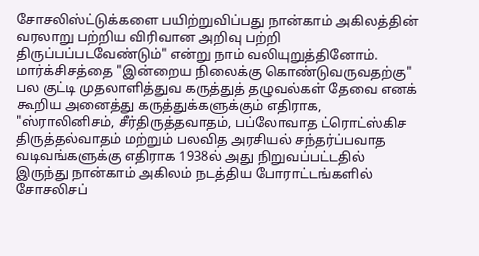சோசலிஸ்ட்டுக்களை பயிற்றுவிப்பது நான்காம் அகிலத்தின் வரலாறு பற்றிய விரிவான அறிவு பற்றி திருப்பப்படவேண்டும்" என்று நாம் வலியுறுத்தினோம். மார்க்சிசத்தை "இன்றைய நிலைக்கு கொண்டுவருவதற்கு" பல குட்டி முதலாளித்துவ கருத்துத் தழுவல்கள் தேவை எனக் கூறிய அனைத்து கருத்துக்களுக்கும் எதிராக, "ஸ்ராலினிசம், சீர்திருத்தவாதம், பப்லோவாத ட்ரொட்ஸ்கிச திருத்தல்வாதம் மற்றும் பலவித அரசியல் சந்தர்ப்பவாத வடிவங்களுக்கு எதிராக 1938ல் அது நிறுவப்பட்டதில் இருந்து நான்காம் அகிலம் நடத்திய போராட்டங்களில் சோசலிசப்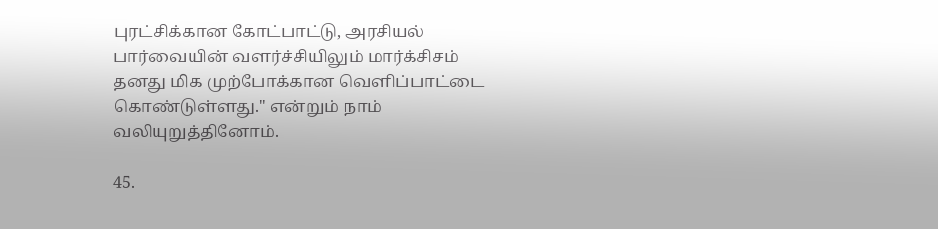புரட்சிக்கான கோட்பாட்டு, அரசியல் பார்வையின் வளர்ச்சியிலும் மார்க்சிசம் தனது மிக முற்போக்கான வெளிப்பாட்டை கொண்டுள்ளது." என்றும் நாம் வலியுறுத்தினோம்.

45.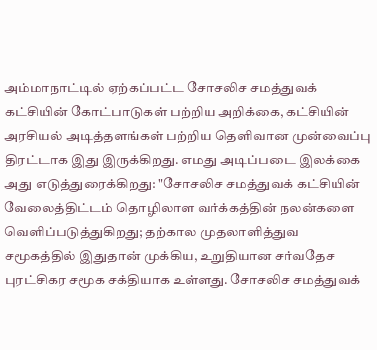அம்மாநாட்டில் ஏற்கப்பட்ட சோசலிச சமத்துவக் கட்சியின் கோட்பாடுகள் பற்றிய அறிக்கை, கட்சியின் அரசியல் அடித்தளங்கள் பற்றிய தெளிவான முன்வைப்பு திரட்டாக இது இருக்கிறது. எமது அடிப்படை இலக்கை அது எடுத்துரைக்கிறது: "சோசலிச சமத்துவக் கட்சியின் வேலைத்திட்டம் தொழிலாள வர்க்கத்தின் நலன்களை வெளிப்படுத்துகிறது; தற்கால முதலாளித்துவ சமூகத்தில் இதுதான் முக்கிய, உறுதியான சர்வதேச புரட்சிகர சமூக சக்தியாக உள்ளது. சோசலிச சமத்துவக்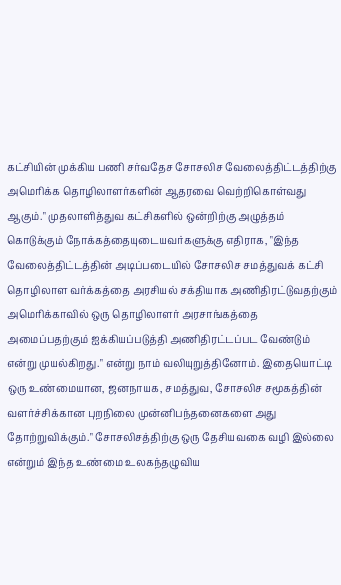கட்சியின் முக்கிய பணி சர்வதேச சோசலிச வேலைத்திட்டத்திற்கு அமெரிக்க தொழிலாளர்களின் ஆதரவை வெற்றிகொள்வது ஆகும்." முதலாளித்துவ கட்சிகளில் ஒன்றிற்கு அழுத்தம் கொடுக்கும் நோக்கத்தையுடையவர்களுக்கு எதிராக, "இந்த வேலைத்திட்டத்தின் அடிப்படையில் சோசலிச சமத்துவக் கட்சி தொழிலாள வர்க்கத்தை அரசியல் சக்தியாக அணிதிரட்டுவதற்கும் அமெரிக்காவில் ஒரு தொழிலாளர் அரசாங்கத்தை அமைப்பதற்கும் ஐக்கியப்படுத்தி அணிதிரட்டப்பட வேண்டும் என்று முயல்கிறது." என்று நாம் வலியுறுத்தினோம். இதையொட்டி ஒரு உண்மையான, ஜனநாயக, சமத்துவ, சோசலிச சமூகத்தின் வளர்ச்சிக்கான புறநிலை முன்னிபந்தனைகளை அது தோற்றுவிக்கும்." சோசலிசத்திற்கு ஒரு தேசியவகை வழி இல்லை என்றும் இந்த உண்மை உலகந்தழுவிய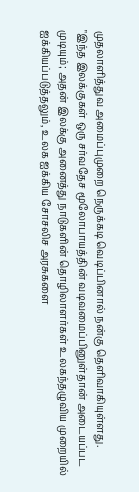முதலாளித்துவ அமைப்புமுறை நெருக்கடி வெடிப்பினால் நன்கு தெளிவாகியுள்ளது. "இந்த இலக்குகள் ஒரு சர்வதேச மூலோபாயத்தின் வடிவமைப்பினுள்தான் அடையப்பட முடியும்; அதன் இலக்கு அனைத்து நாடுகளின் தொழிலாளர்கள் உலகந்தழுவிய முறையில் ஐக்கியப்படுத்தலும், உலக ஐக்கிய சோசலிச அரசுகளை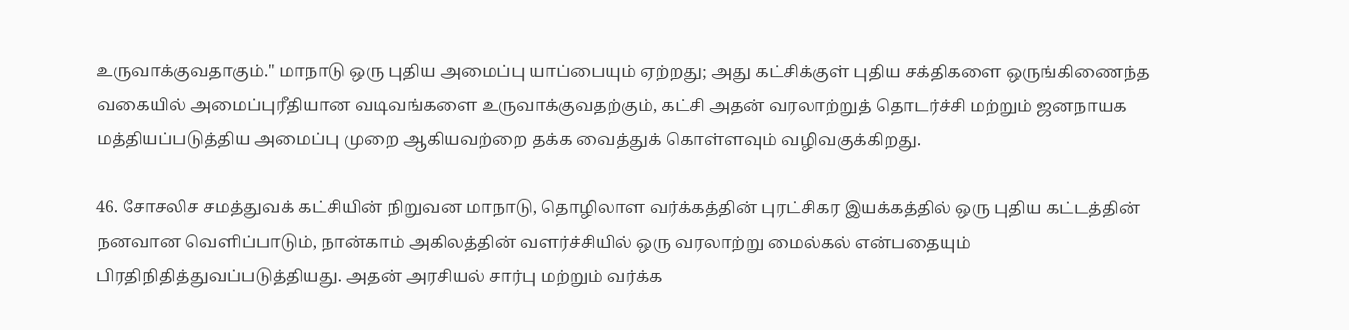உருவாக்குவதாகும்." மாநாடு ஒரு புதிய அமைப்பு யாப்பையும் ஏற்றது; அது கட்சிக்குள் புதிய சக்திகளை ஒருங்கிணைந்த வகையில் அமைப்புரீதியான வடிவங்களை உருவாக்குவதற்கும், கட்சி அதன் வரலாற்றுத் தொடர்ச்சி மற்றும் ஜனநாயக மத்தியப்படுத்திய அமைப்பு முறை ஆகியவற்றை தக்க வைத்துக் கொள்ளவும் வழிவகுக்கிறது.

46. சோசலிச சமத்துவக் கட்சியின் நிறுவன மாநாடு, தொழிலாள வர்க்கத்தின் புரட்சிகர இயக்கத்தில் ஒரு புதிய கட்டத்தின் நனவான வெளிப்பாடும், நான்காம் அகிலத்தின் வளர்ச்சியில் ஒரு வரலாற்று மைல்கல் என்பதையும் பிரதிநிதித்துவப்படுத்தியது. அதன் அரசியல் சார்பு மற்றும் வர்க்க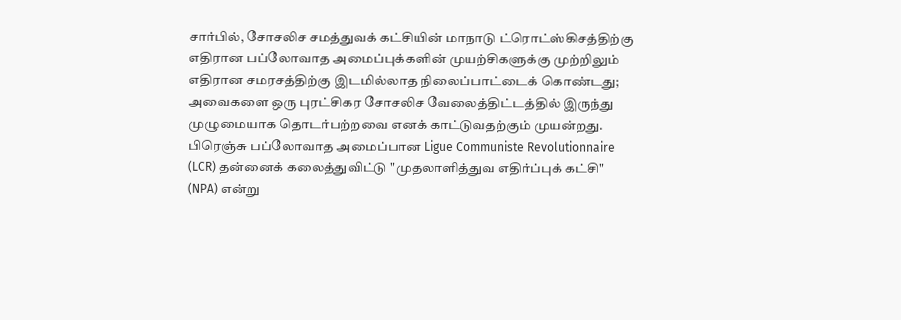சார்பில், சோசலிச சமத்துவக் கட்சியின் மாநாடு ட்ரொட்ஸ்கிசத்திற்கு எதிரான பப்லோவாத அமைப்புக்களின் முயற்சிகளுக்கு முற்றிலும் எதிரான சமரசத்திற்கு இடமில்லாத நிலைப்பாட்டைக் கொண்டது; அவைகளை ஒரு புரட்சிகர சோசலிச வேலைத்திட்டத்தில் இருந்து முழுமையாக தொடர்பற்றவை எனக் காட்டுவதற்கும் முயன்றது. பிரெஞ்சு பப்லோவாத அமைப்பான Ligue Communiste Revolutionnaire (LCR) தன்னைக் கலைத்துவிட்டு "முதலாளித்துவ எதிர்ப்புக் கட்சி" (NPA) என்று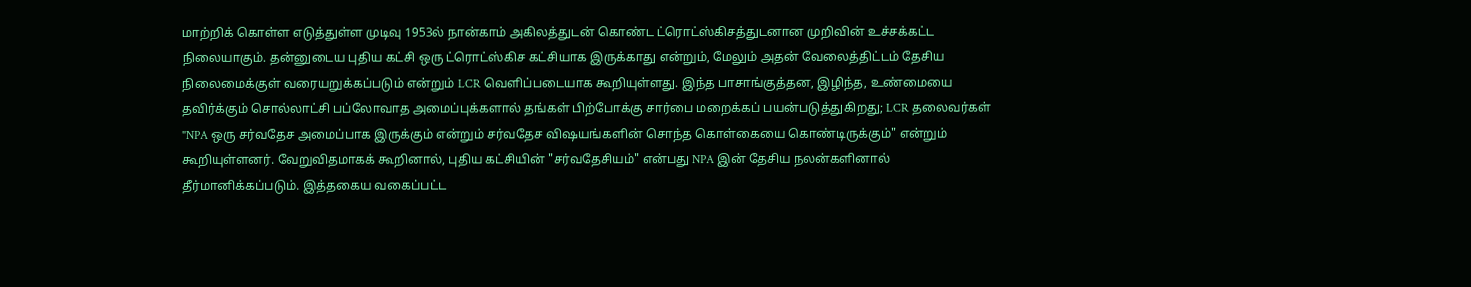மாற்றிக் கொள்ள எடுத்துள்ள முடிவு 1953ல் நான்காம் அகிலத்துடன் கொண்ட ட்ரொட்ஸ்கிசத்துடனான முறிவின் உச்சக்கட்ட நிலையாகும். தன்னுடைய புதிய கட்சி ஒரு ட்ரொட்ஸ்கிச கட்சியாக இருக்காது என்றும், மேலும் அதன் வேலைத்திட்டம் தேசிய நிலைமைக்குள் வரையறுக்கப்படும் என்றும் LCR வெளிப்படையாக கூறியுள்ளது. இந்த பாசாங்குத்தன, இழிந்த, உண்மையை தவிர்க்கும் சொல்லாட்சி பப்லோவாத அமைப்புக்களால் தங்கள் பிற்போக்கு சார்பை மறைக்கப் பயன்படுத்துகிறது; LCR தலைவர்கள் "NPA ஒரு சர்வதேச அமைப்பாக இருக்கும் என்றும் சர்வதேச விஷயங்களின் சொந்த கொள்கையை கொண்டிருக்கும்" என்றும் கூறியுள்ளனர். வேறுவிதமாகக் கூறினால், புதிய கட்சியின் "சர்வதேசியம்" என்பது NPA இன் தேசிய நலன்களினால் தீர்மானிக்கப்படும். இத்தகைய வகைப்பட்ட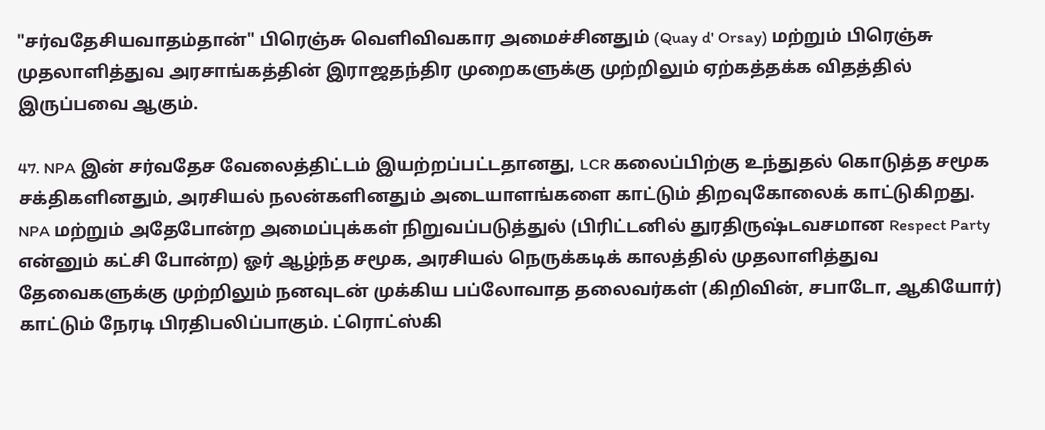"சர்வதேசியவாதம்தான்" பிரெஞ்சு வெளிவிவகார அமைச்சினதும் (Quay d' Orsay) மற்றும் பிரெஞ்சு முதலாளித்துவ அரசாங்கத்தின் இராஜதந்திர முறைகளுக்கு முற்றிலும் ஏற்கத்தக்க விதத்தில் இருப்பவை ஆகும்.

47. NPA இன் சர்வதேச வேலைத்திட்டம் இயற்றப்பட்டதானது, LCR கலைப்பிற்கு உந்துதல் கொடுத்த சமூக சக்திகளினதும், அரசியல் நலன்களினதும் அடையாளங்களை காட்டும் திறவுகோலைக் காட்டுகிறது. NPA மற்றும் அதேபோன்ற அமைப்புக்கள் நிறுவப்படுத்துல் (பிரிட்டனில் துரதிருஷ்டவசமான Respect Party என்னும் கட்சி போன்ற) ஓர் ஆழ்ந்த சமூக, அரசியல் நெருக்கடிக் காலத்தில் முதலாளித்துவ தேவைகளுக்கு முற்றிலும் நனவுடன் முக்கிய பப்லோவாத தலைவர்கள் (கிறிவின், சபாடோ, ஆகியோர்) காட்டும் நேரடி பிரதிபலிப்பாகும். ட்ரொட்ஸ்கி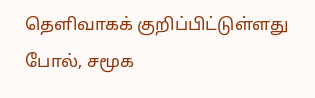தெளிவாகக் குறிப்பிட்டுள்ளது போல், சமூக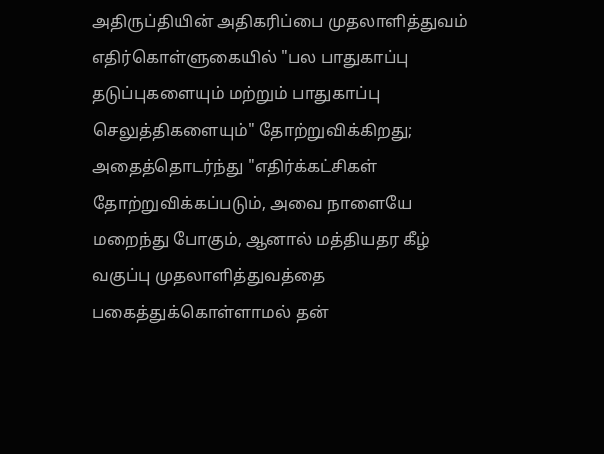அதிருப்தியின் அதிகரிப்பை முதலாளித்துவம் எதிர்கொள்ளுகையில் "பல பாதுகாப்பு தடுப்புகளையும் மற்றும் பாதுகாப்பு செலுத்திகளையும்" தோற்றுவிக்கிறது; அதைத்தொடர்ந்து "எதிர்க்கட்சிகள் தோற்றுவிக்கப்படும், அவை நாளையே மறைந்து போகும், ஆனால் மத்தியதர கீழ் வகுப்பு முதலாளித்துவத்தை பகைத்துக்கொள்ளாமல் தன்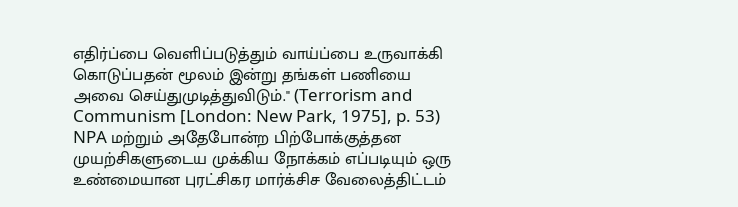எதிர்ப்பை வெளிப்படுத்தும் வாய்ப்பை உருவாக்கி கொடுப்பதன் மூலம் இன்று தங்கள் பணியை அவை செய்துமுடித்துவிடும்." (Terrorism and Communism [London: New Park, 1975], p. 53) NPA மற்றும் அதேபோன்ற பிற்போக்குத்தன முயற்சிகளுடைய முக்கிய நோக்கம் எப்படியும் ஒரு உண்மையான புரட்சிகர மார்க்சிச வேலைத்திட்டம்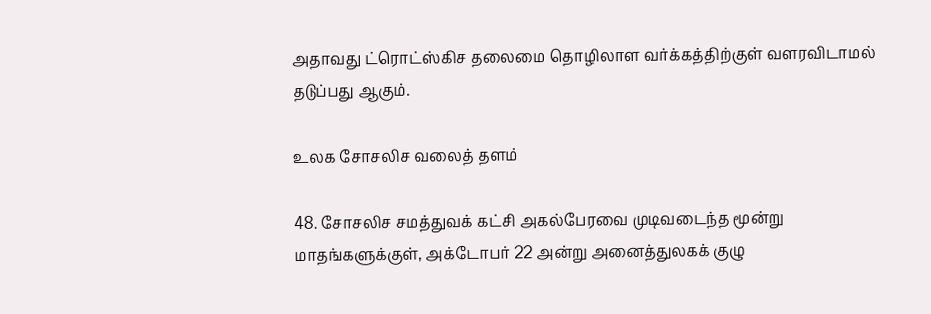அதாவது ட்ரொட்ஸ்கிச தலைமை தொழிலாள வர்க்கத்திற்குள் வளரவிடாமல் தடுப்பது ஆகும்.

உலக சோசலிச வலைத் தளம்

48. சோசலிச சமத்துவக் கட்சி அகல்பேரவை முடிவடைந்த மூன்று மாதங்களுக்குள், அக்டோபர் 22 அன்று அனைத்துலகக் குழு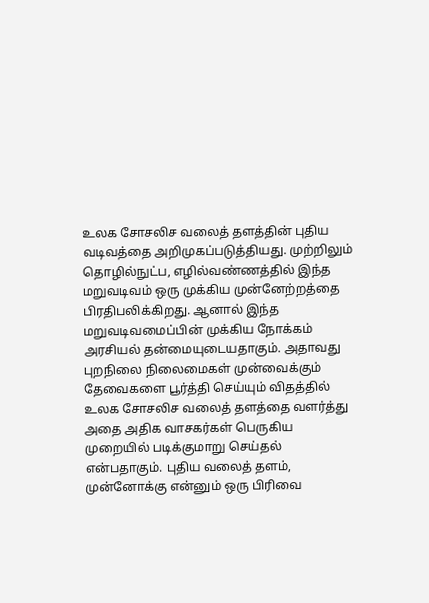உலக சோசலிச வலைத் தளத்தின் புதிய வடிவத்தை அறிமுகப்படுத்தியது. முற்றிலும் தொழில்நுட்ப, எழில்வண்ணத்தில் இந்த மறுவடிவம் ஒரு முக்கிய முன்னேற்றத்தை பிரதிபலிக்கிறது. ஆனால் இந்த மறுவடிவமைப்பின் முக்கிய நோக்கம் அரசியல் தன்மையுடையதாகும். அதாவது புறநிலை நிலைமைகள் முன்வைக்கும் தேவைகளை பூர்த்தி செய்யும் விதத்தில் உலக சோசலிச வலைத் தளத்தை வளர்த்து அதை அதிக வாசகர்கள் பெருகிய முறையில் படிக்குமாறு செய்தல் என்பதாகும். புதிய வலைத் தளம், முன்னோக்கு என்னும் ஒரு பிரிவை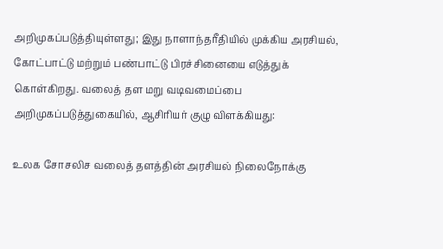அறிமுகப்படுத்தியுள்ளது; இது நாளாந்தரீதியில் முக்கிய அரசியல், கோட்பாட்டு மற்றும் பண்பாட்டு பிரச்சினையை எடுத்துக் கொள்கிறது. வலைத் தள மறு வடிவமைப்பை அறிமுகப்படுத்துகையில், ஆசிரியர் குழு விளக்கியது:

உலக சோசலிச வலைத் தளத்தின் அரசியல் நிலைநோக்கு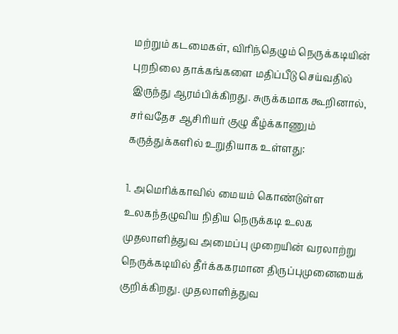மற்றும் கடமைகள், விரிந்தெழும் நெருக்கடியின் புறநிலை தாக்கங்களை மதிப்பீடு செய்வதில் இருந்து ஆரம்பிக்கிறது. சுருக்கமாக கூறினால், சர்வதேச ஆசிரியர் குழு கீழ்க்காணும் கருத்துக்களில் உறுதியாக உள்ளது:

1. அமெரிக்காவில் மையம் கொண்டுள்ள உலகந்தழுவிய நிதிய நெருக்கடி உலக முதலாளித்துவ அமைப்பு முறையின் வரலாற்று நெருக்கடியில் தீர்க்ககரமான திருப்புமுனையைக் குறிக்கிறது. முதலாளித்துவ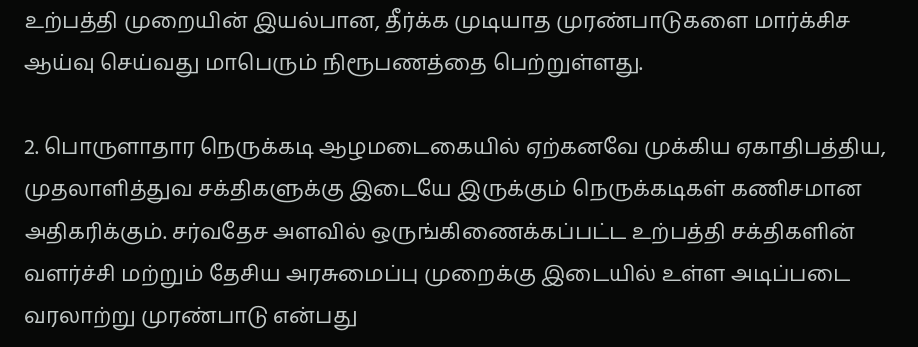உற்பத்தி முறையின் இயல்பான, தீர்க்க முடியாத முரண்பாடுகளை மார்க்சிச ஆய்வு செய்வது மாபெரும் நிரூபணத்தை பெற்றுள்ளது.

2. பொருளாதார நெருக்கடி ஆழமடைகையில் ஏற்கனவே முக்கிய ஏகாதிபத்திய, முதலாளித்துவ சக்திகளுக்கு இடையே இருக்கும் நெருக்கடிகள் கணிசமான அதிகரிக்கும். சர்வதேச அளவில் ஒருங்கிணைக்கப்பட்ட உற்பத்தி சக்திகளின் வளர்ச்சி மற்றும் தேசிய அரசுமைப்பு முறைக்கு இடையில் உள்ள அடிப்படை வரலாற்று முரண்பாடு என்பது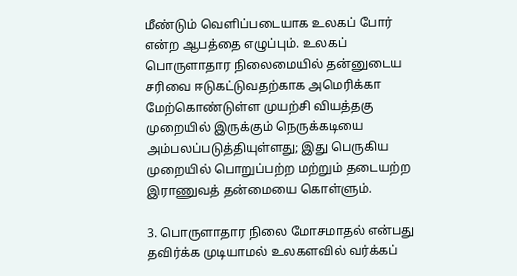மீண்டும் வெளிப்படையாக உலகப் போர் என்ற ஆபத்தை எழுப்பும். உலகப் பொருளாதார நிலைமையில் தன்னுடைய சரிவை ஈடுகட்டுவதற்காக அமெரிக்கா மேற்கொண்டுள்ள முயற்சி வியத்தகு முறையில் இருக்கும் நெருக்கடியை அம்பலப்படுத்தியுள்ளது; இது பெருகிய முறையில் பொறுப்பற்ற மற்றும் தடையற்ற இராணுவத் தன்மையை கொள்ளும்.

3. பொருளாதார நிலை மோசமாதல் என்பது தவிர்க்க முடியாமல் உலகளவில் வர்க்கப்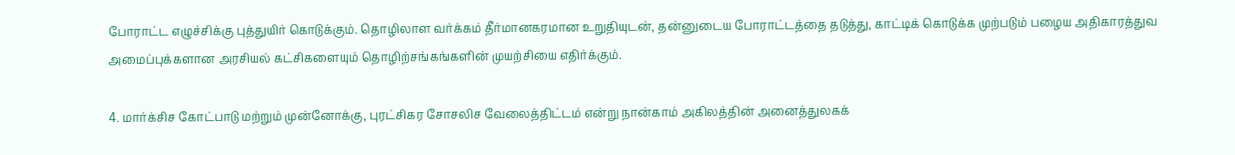போராட்ட எழுச்சிக்கு புத்துயிர் கொடுக்கும். தொழிலாள வர்க்கம் தீர்மானகரமான உறுதியுடன், தன்னுடைய போராட்டத்தை தடுத்து, காட்டிக் கொடுக்க முற்படும் பழைய அதிகாரத்துவ அமைப்புக்களான அரசியல் கட்சிகளையும் தொழிற்சங்கங்களின் முயற்சியை எதிர்க்கும்.

4. மார்க்சிச கோட்பாடு மற்றும் முன்னோக்கு, புரட்சிகர சோசலிச வேலைத்திட்டம் என்று நான்காம் அகிலத்தின் அனைத்துலகக்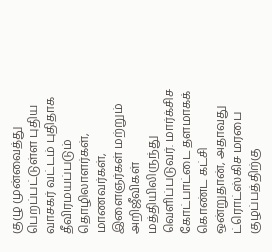குழு முன்வைத்து பெறப்பட்டுள்ள புதிய வாசகர் வட்டம் புதிதாக தீவிரமயப்படும் தொழிலாளர்கள், மாணவர்கள், இளைஞர்கள் மற்றும் அறிஜீவிகள் மத்தியிலிருந்து வெளிப்படுவர். மார்க்சிச கோட்பாட்டை தளமாகக் கொண்ட கட்சி ஒன்றுதான், அதாவது ட்ரொட்ஸ்கிச மரபை குழப்பத்திற்கு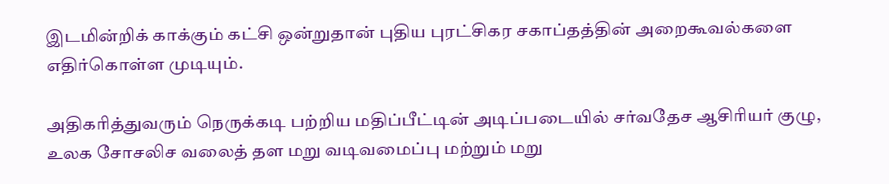இடமின்றிக் காக்கும் கட்சி ஒன்றுதான் புதிய புரட்சிகர சகாப்தத்தின் அறைகூவல்களை எதிர்கொள்ள முடியும்.

அதிகரித்துவரும் நெருக்கடி பற்றிய மதிப்பீட்டின் அடிப்படையில் சர்வதேச ஆசிரியர் குழு, உலக சோசலிச வலைத் தள மறு வடிவமைப்பு மற்றும் மறு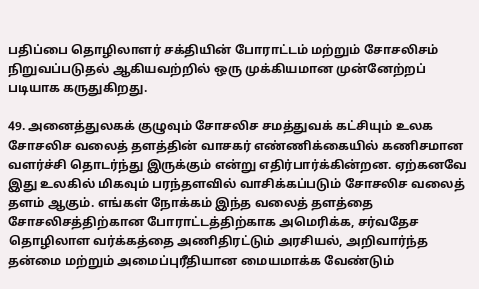பதிப்பை தொழிலாளர் சக்தியின் போராட்டம் மற்றும் சோசலிசம் நிறுவப்படுதல் ஆகியவற்றில் ஒரு முக்கியமான முன்னேற்றப் படியாக கருதுகிறது.

49. அனைத்துலகக் குழுவும் சோசலிச சமத்துவக் கட்சியும் உலக சோசலிச வலைத் தளத்தின் வாசகர் எண்ணிக்கையில் கணிசமான வளர்ச்சி தொடர்ந்து இருக்கும் என்று எதிர்பார்க்கின்றன. ஏற்கனவே இது உலகில் மிகவும் பரந்தளவில் வாசிக்கப்படும் சோசலிச வலைத் தளம் ஆகும். எங்கள் நோக்கம் இந்த வலைத் தளத்தை சோசலிசத்திற்கான போராட்டத்திற்காக அமெரிக்க, சர்வதேச தொழிலாள வர்க்கத்தை அணிதிரட்டும் அரசியல், அறிவார்ந்த தன்மை மற்றும் அமைப்புரீதியான மையமாக்க வேண்டும்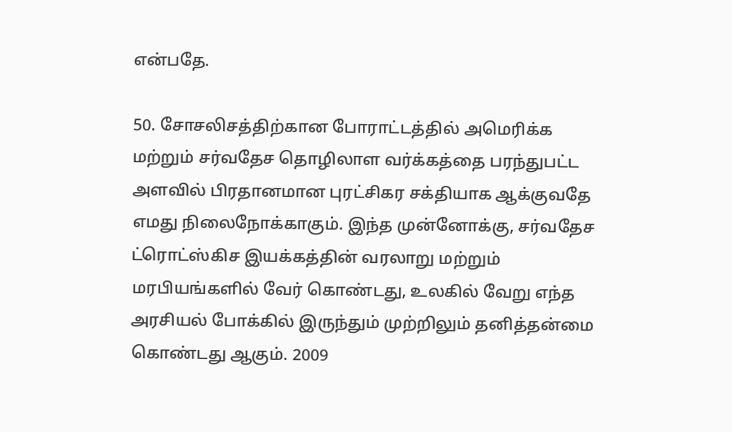என்பதே.

50. சோசலிசத்திற்கான போராட்டத்தில் அமெரிக்க மற்றும் சர்வதேச தொழிலாள வர்க்கத்தை பரந்துபட்ட அளவில் பிரதானமான புரட்சிகர சக்தியாக ஆக்குவதே எமது நிலைநோக்காகும். இந்த முன்னோக்கு, சர்வதேச ட்ரொட்ஸ்கிச இயக்கத்தின் வரலாறு மற்றும் மரபியங்களில் வேர் கொண்டது, உலகில் வேறு எந்த அரசியல் போக்கில் இருந்தும் முற்றிலும் தனித்தன்மை கொண்டது ஆகும். 2009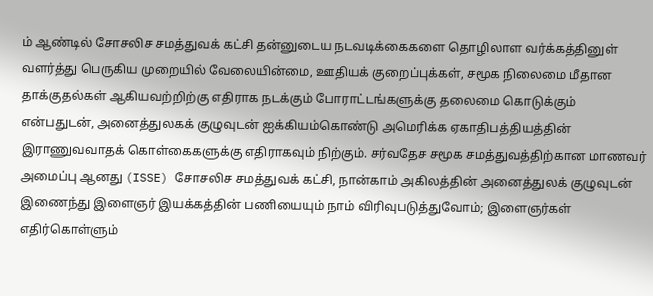ம் ஆண்டில் சோசலிச சமத்துவக் கட்சி தன்னுடைய நடவடிக்கைகளை தொழிலாள வர்க்கத்தினுள் வளர்த்து பெருகிய முறையில் வேலையின்மை, ஊதியக் குறைப்புக்கள், சமூக நிலைமை மீதான தாக்குதல்கள் ஆகியவற்றிற்கு எதிராக நடக்கும் போராட்டங்களுக்கு தலைமை கொடுக்கும் என்பதுடன், அனைத்துலகக் குழுவுடன் ஐக்கியம்கொண்டு அமெரிக்க ஏகாதிபத்தியத்தின் இராணுவவாதக் கொள்கைகளுக்கு எதிராகவும் நிற்கும். சர்வதேச சமூக சமத்துவத்திற்கான மாணவர் அமைப்பு ஆனது (ISSE) சோசலிச சமத்துவக் கட்சி, நான்காம் அகிலத்தின் அனைத்துலக் குழுவுடன் இணைந்து இளைஞர் இயக்கத்தின் பணியையும் நாம் விரிவுபடுத்துவோம்; இளைஞர்கள் எதிர்கொள்ளும்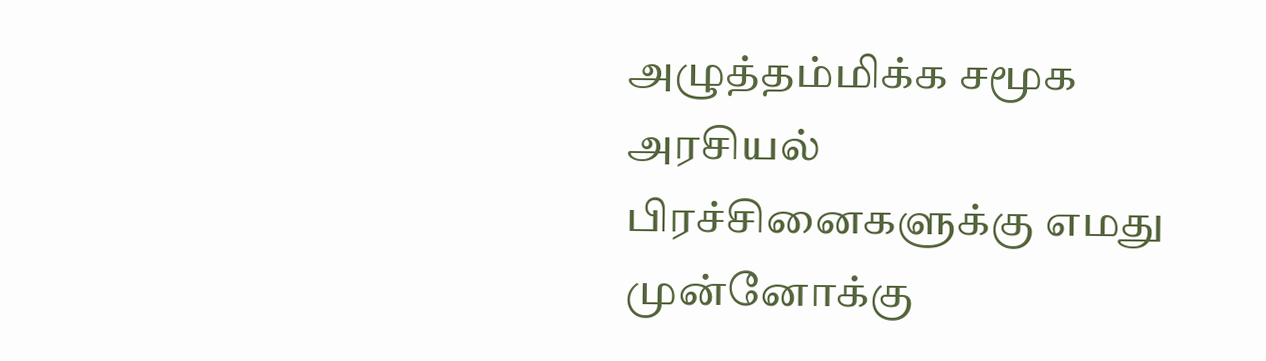அழுத்தம்மிக்க சமூக அரசியல் பிரச்சினைகளுக்கு எமது முன்னோக்கு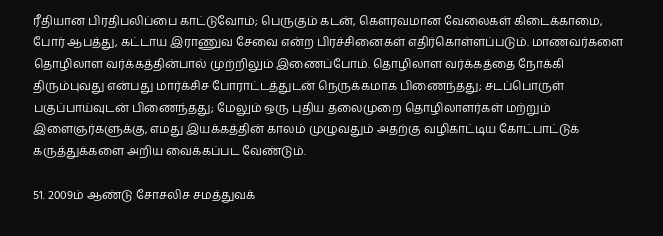ரீதியான பிரதிபலிப்பை காட்டுவோம்; பெருகும் கடன், கெளரவமான வேலைகள் கிடைக்காமை, போர் ஆபத்து, கட்டாய இராணுவ சேவை என்ற பிரச்சினைகள் எதிர்கொள்ளப்படும். மாணவர்களை தொழிலாள வர்க்கத்தின்பால் முற்றிலும் இணைப்போம். தொழிலாள வர்க்கத்தை நோக்கி திரும்புவது என்பது மார்க்சிச போராட்டத்துடன் நெருக்கமாக பிணைந்தது; சடப்பொருள் பகுப்பாய்வுடன் பிணைந்தது; மேலும் ஒரு புதிய தலைமுறை தொழிலாளர்கள் மற்றும் இளைஞர்களுக்கு, எமது இயக்கத்தின் காலம் முழுவதும் அதற்கு வழிகாட்டிய கோட்பாட்டுக் கருத்துக்களை அறிய வைக்கப்பட வேண்டும்.

51. 2009ம் ஆண்டு சோசலிச சமத்துவக்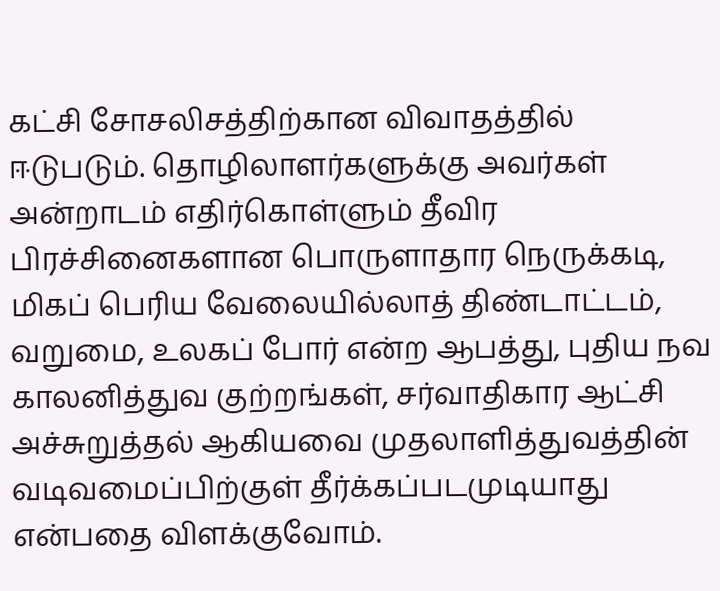கட்சி சோசலிசத்திற்கான விவாதத்தில் ஈடுபடும். தொழிலாளர்களுக்கு அவர்கள் அன்றாடம் எதிர்கொள்ளும் தீவிர பிரச்சினைகளான பொருளாதார நெருக்கடி, மிகப் பெரிய வேலையில்லாத் திண்டாட்டம், வறுமை, உலகப் போர் என்ற ஆபத்து, புதிய நவ காலனித்துவ குற்றங்கள், சர்வாதிகார ஆட்சி அச்சுறுத்தல் ஆகியவை முதலாளித்துவத்தின் வடிவமைப்பிற்குள் தீர்க்கப்படமுடியாது என்பதை விளக்குவோம்.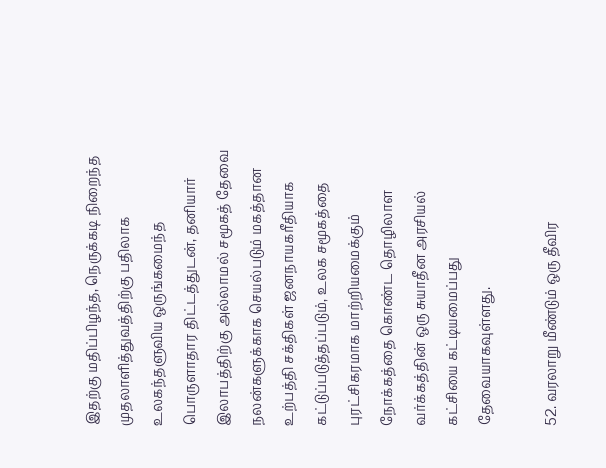இதற்கு மதிப்பிழந்த, நெருக்கடி நிறைந்த முதலாளித்துவத்திற்கு பதிலாக உலகந்தளுவிய ஒருங்கமைந்த பொருளாதார திட்டத்துடன், தனியார் இலாபத்திற்கு அல்லாமல் சமூகத் தேவை நலன்களுக்காக செயல்படும் மகத்தான உற்பத்தி சக்திகள் ஜனநாயகரீதியாக கட்டுப்படுத்தப்படும், உலக சமூகத்தை புரட்சிகரமாக மாற்றியமைக்கும் நோக்கத்தை கொண்ட தொழிலாள வர்க்கத்தின் ஒரு சுயாதீன அரசியல் கட்சியை கட்டியமைப்பது தேவையாகவுள்ளது.

52. வரலாறு மீண்டும் ஒரு தீவிர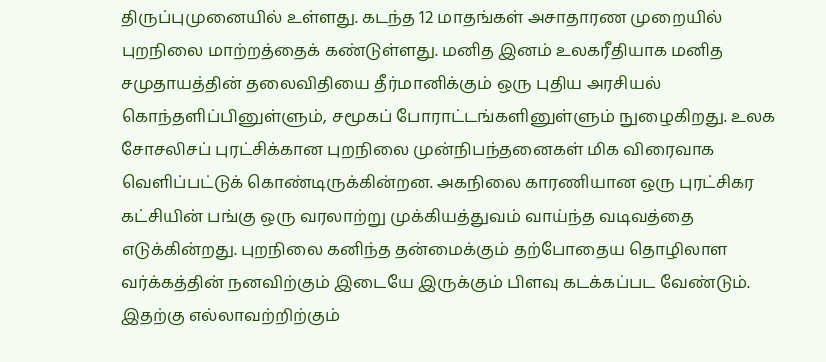திருப்புமுனையில் உள்ளது. கடந்த 12 மாதங்கள் அசாதாரண முறையில் புறநிலை மாற்றத்தைக் கண்டுள்ளது. மனித இனம் உலகரீதியாக மனித சமுதாயத்தின் தலைவிதியை தீர்மானிக்கும் ஒரு புதிய அரசியல் கொந்தளிப்பினுள்ளும், சமூகப் போராட்டங்களினுள்ளும் நுழைகிறது. உலக சோசலிசப் புரட்சிக்கான புறநிலை முன்நிபந்தனைகள் மிக விரைவாக வெளிப்பட்டுக் கொண்டிருக்கின்றன. அகநிலை காரணியான ஒரு புரட்சிகர கட்சியின் பங்கு ஒரு வரலாற்று முக்கியத்துவம் வாய்ந்த வடிவத்தை எடுக்கின்றது. புறநிலை கனிந்த தன்மைக்கும் தற்போதைய தொழிலாள வர்க்கத்தின் நனவிற்கும் இடையே இருக்கும் பிளவு கடக்கப்பட வேண்டும். இதற்கு எல்லாவற்றிற்கும்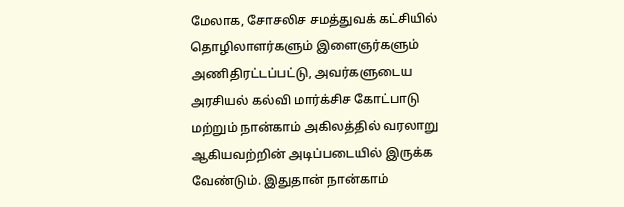மேலாக, சோசலிச சமத்துவக் கட்சியில் தொழிலாளர்களும் இளைஞர்களும் அணிதிரட்டப்பட்டு, அவர்களுடைய அரசியல் கல்வி மார்க்சிச கோட்பாடு மற்றும் நான்காம் அகிலத்தில் வரலாறு ஆகியவற்றின் அடிப்படையில் இருக்க வேண்டும். இதுதான் நான்காம்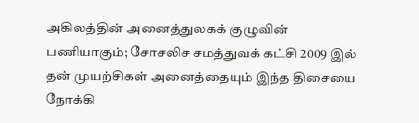அகிலத்தின் அனைத்துலகக் குழுவின் பணியாகும்; சோசலிச சமத்துவக் கட்சி 2009 இல் தன் முயற்சிகள் அனைத்தையும் இந்த திசையை நோக்கி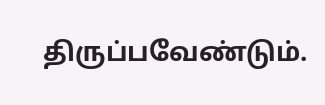திருப்பவேண்டும்.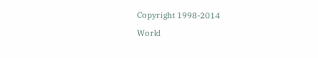Copyright 1998-2014
World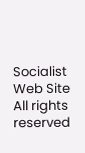Socialist Web Site
All rights reserved